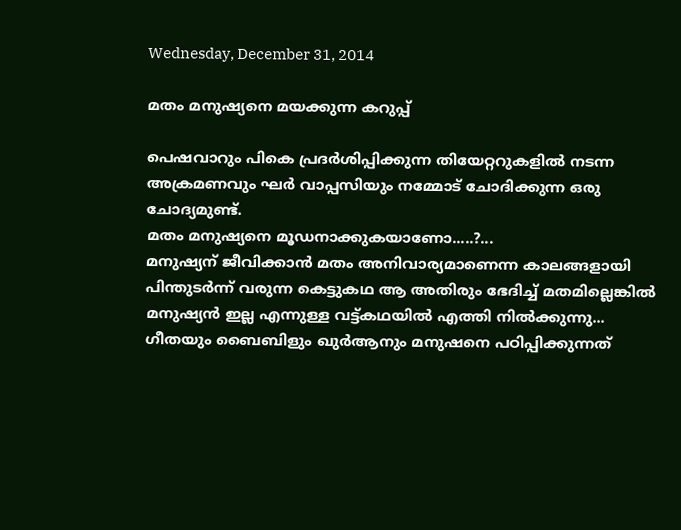Wednesday, December 31, 2014

മതം മനുഷ്യനെ മയക്കുന്ന കറുപ്പ്

പെഷവാറും പികെ പ്രദര്‍ശിപ്പിക്കുന്ന തിയേറ്ററുകളില്‍ നടന്ന അക്രമണവും ഘര്‍ വാപ്പസിയും നമ്മോട് ചോദിക്കുന്ന ഒരു ചോദ്യമുണ്ട്.
മതം മനുഷ്യനെ മൂഡനാക്കുകയാണോ.....?...
മനുഷ്യന് ജീവിക്കാന്‍ മതം അനിവാര്യമാണെന്ന കാലങ്ങളായി പിന്തുടര്‍ന്ന് വരുന്ന കെട്ടുകഥ ആ അതിരും ഭേദിച്ച് മതമില്ലെങ്കില്‍ മനുഷ്യന്‍ ഇല്ല എന്നുള്ള വട്ട്കഥയില്‍ എത്തി നില്‍ക്കുന്നു...
ഗീതയും ബൈബിളും ഖുര്‍ആനും മനുഷനെ പഠിപ്പിക്കുന്നത്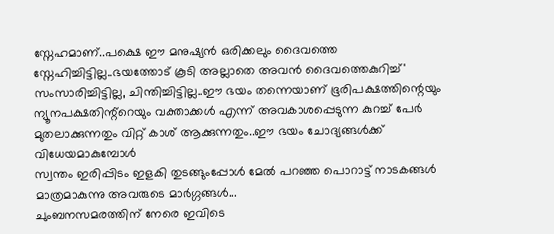സ്നേഹമാണ്..പക്ഷെ ഈ മനുഷ്യന്‍ ഒരിക്കലും ദൈവത്തെ
സ്നേഹിച്ചിട്ടില്ല..ഭയത്തോട് കൂടി അല്ലാതെ അവന്‍ ദൈവത്തെകുറിച്ച്' സംസാരിച്ചിട്ടില്ല, ചിന്തിച്ചിട്ടില്ല..ഈ ഭയം തന്നെയാണ് ഭൂരിപക്ഷത്തിന്റെയും ന്യൂനപക്ഷതിന്റ്റെയും വക്താക്കള്‍ എന്ന് അവകാശപ്പെടുന്ന കുറച്ച് പേര്‍ മുതലാക്കുന്നതും വിറ്റ് കാശ് ആക്കുന്നതും..ഈ ഭയം ചോദ്യങ്ങള്‍ക്ക് വിധേയമാകുമ്പോള്‍
സ്വന്തം ഇരിപ്പിടം ഇളകി തുടങ്ങുംപ്പോള്‍ മേല്‍ പറഞ്ഞ പൊറാട്ട് നാടകങ്ങള്‍ മാത്രമാകുന്നു അവരുടെ മാര്‍ഗ്ഗങ്ങള്‍...
ചുംബനസമരത്തിന്‌ നേരെ ഇവിടെ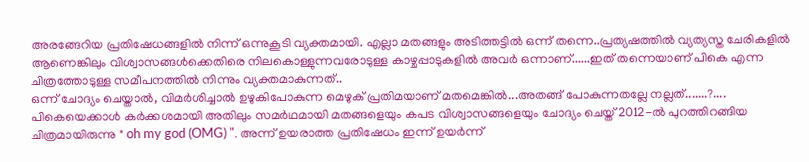അരങ്ങേറിയ പ്രതിഷേധങ്ങളില്‍ നിന്ന് ഒന്നുകൂടി വ്യക്തമായി. എല്ലാ മതങ്ങളും അടിത്തട്ടില്‍ ഒന്ന് തന്നെ..പ്രത്യഷത്തില്‍ വ്യത്യസ്ത ചേരികളില്‍ ആണെങ്കിലും വിശ്വാസങ്ങള്‍ക്കെതിരെ നിലകൊള്ളുന്നവരോടുള്ള കാഴ്ചപ്പാടുകളില്‍ അവര്‍ ഒന്നാണ്......ഇത് തന്നെയാണ് പികെ എന്ന ചിത്രത്തോടുള്ള സമീപനത്തില്‍ നിന്നും വ്യക്തമാകുന്നത്..
ഒന്ന് ചോദ്യം ചെയ്താല്‍, വിമര്‍ശിച്ചാല്‍ ഉഴുകിപോകുന്ന മെഴുക് പ്രതിമയാണ് മതമെങ്കില്‍...അതങ്ങ് പോകുന്നതല്ലേ നല്ലത്.......?....
പികെയെക്കാള്‍ കര്‍ക്കശമായി അതിലും സമര്‍ഥമായി മതങ്ങളെയും കപട വിശ്വാസങ്ങളെയും ചോദ്യം ചെയ്ത് 2012-ല്‍ പുറത്തിറങ്ങിയ ചിത്രമായിരുന്നു " oh my god (OMG) ". അന്ന് ഉയരാത്ത പ്രതിഷേധം ഇന്ന് ഉയര്‍ന്ന്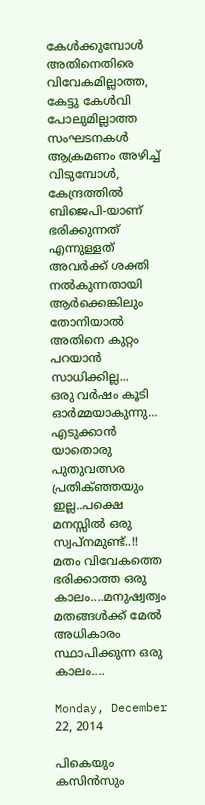കേള്‍ക്കുമ്പോള്‍ അതിനെതിരെ വിവേകമില്ലാത്ത, കേട്ടു കേള്‍വി പോലുമില്ലാത്ത സംഘടനകള്‍ ആക്രമണം അഴിച്ച് വിടുമ്പോള്‍, കേന്ദ്രത്തില്‍ ബിജെപി-യാണ് ഭരിക്കുന്നത് എന്നുള്ളത് അവര്‍ക്ക് ശക്തി നല്‍കുന്നതായി ആര്‍ക്കെങ്കിലും തോനിയാല്‍ അതിനെ കുറ്റം പറയാന്‍ സാധിക്കില്ല...
ഒരു വര്‍ഷം കൂടി ഓര്‍മ്മയാകുന്നു... എടുക്കാന്‍ യാതൊരു പുതുവത്സര പ്രതിക്ഞ്ഞയും ഇല്ല..പക്ഷെ മനസ്സില്‍ ഒരു സ്വപ്നമുണ്ട്..!! മതം വിവേകത്തെ ഭരിക്കാത്ത ഒരു കാലം....മനുഷ്വത്വം മതങ്ങള്‍ക്ക് മേല്‍ അധികാരം സ്ഥാപിക്കുന്ന ഒരു കാലം....

Monday, December 22, 2014

പികെയും കസിൻസും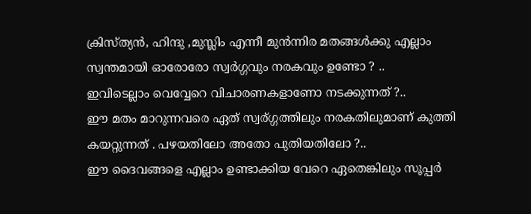ക്രിസ്ത്യൻ, ഹിന്ദു ,മുസ്ലിം എന്നീ മുൻന്നിര മതങ്ങൾക്കു എല്ലാം സ്വന്തമായി ഓരോരോ സ്വർഗ്ഗവും നരകവും ഉണ്ടോ ? ..
ഇവിടെല്ലാം വെവ്വേറെ വിചാരണകളാണോ നടക്കുന്നത് ?..
ഈ മതം മാറുന്നവരെ ഏത് സ്വര്ഗ്ഗത്തിലും നരകതിലുമാണ് കുത്തി കയറ്റുന്നത് . പഴയതിലോ അതോ പുതിയതിലോ ?..
ഈ ദൈവങ്ങളെ എല്ലാം ഉണ്ടാക്കിയ വേറെ ഏതെങ്കിലും സൂപ്പർ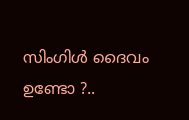സിംഗിൾ ദൈവം ഉണ്ടോ ?..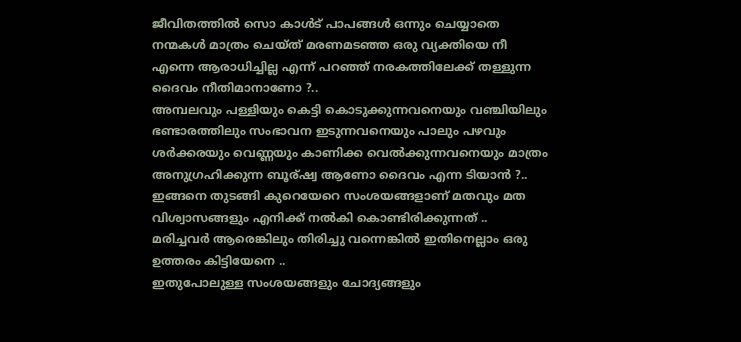ജീവിതത്തിൽ സൊ കാൾട് പാപങ്ങൾ ഒന്നും ചെയ്യാതെ നന്മകൾ മാത്രം ചെയ്ത്‌ മരണമടഞ്ഞ ഒരു വ്യക്തിയെ നീ എന്നെ ആരാധിച്ചില്ല എന്ന് പറഞ്ഞ്‌ നരകത്തിലേക്ക് തള്ളുന്ന ദൈവം നീതിമാനാണോ ?..
അമ്പലവും പള്ളിയും കെട്ടി കൊടുക്കുന്നവനെയും വഞ്ചിയിലും ഭണ്ടാരത്തിലും സംഭാവന ഇടുന്നവനെയും പാലും പഴവും ശർക്കരയും വെണ്ണയും കാണിക്ക വെൽക്കുന്നവനെയും മാത്രം അനുഗ്രഹിക്കുന്ന ബൂര്ഷ്വ ആണോ ദൈവം എന്ന ടിയാൻ ?..
ഇങ്ങനെ തുടങ്ങി കുറെയേറെ സംശയങ്ങളാണ് മതവും മത വിശ്വാസങ്ങളും എനിക്ക് നൽകി കൊണ്ടിരിക്കുന്നത് ..
മരിച്ചവർ ആരെങ്കിലും തിരിച്ചു വന്നെങ്കിൽ ഇതിനെല്ലാം ഒരു ഉത്തരം കിട്ടിയേനെ ..
ഇതുപോലുള്ള സംശയങ്ങളും ചോദ്യങ്ങളും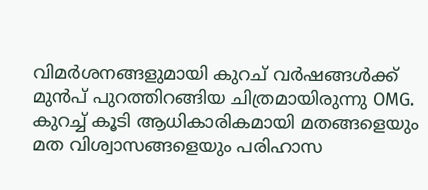വിമർശനങ്ങളുമായി കുറച് വർഷങ്ങൾക്ക് മുൻപ് പുറത്തിറങ്ങിയ ചിത്രമായിരുന്നു OMG.
കുറച്ച് കൂടി ആധികാരികമായി മതങ്ങളെയും മത വിശ്വാസങ്ങളെയും പരിഹാസ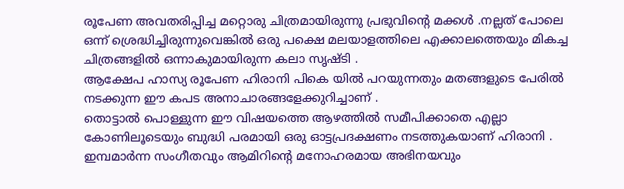രൂപേണ അവതരിപ്പിച്ച മറ്റൊരു ചിത്രമായിരുന്നു പ്രഭുവിന്റെ മക്കൾ .നല്ലത് പോലെ ഒന്ന് ശ്രെദ്ധിച്ചിരുന്നുവെങ്കിൽ ഒരു പക്ഷെ മലയാളത്തിലെ എക്കാലത്തെയും മികച്ച ചിത്രങ്ങളിൽ ഒന്നാകുമായിരുന്ന കലാ സൃഷ്ടി .
ആക്ഷേപ ഹാസ്യ രൂപേണ ഹിരാനി പികെ യിൽ പറയുന്നതും മതങ്ങളുടെ പേരിൽ നടക്കുന്ന ഈ കപട അനാചാരങ്ങളേക്കുറിച്ചാണ് .
തൊട്ടാൽ പൊള്ളുന്ന ഈ വിഷയത്തെ ആഴത്തിൽ സമീപിക്കാതെ എല്ലാ കോണിലൂടെയും ബുദ്ധി പരമായി ഒരു ഓട്ടപ്രദക്ഷണം നടത്തുകയാണ് ഹിരാനി .
ഇമ്പമാർന്ന സംഗീതവും ആമിറിന്റെ മനോഹരമായ അഭിനയവും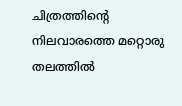ചിത്രത്തിന്റെ നിലവാരത്തെ മറ്റൊരു തലത്തിൽ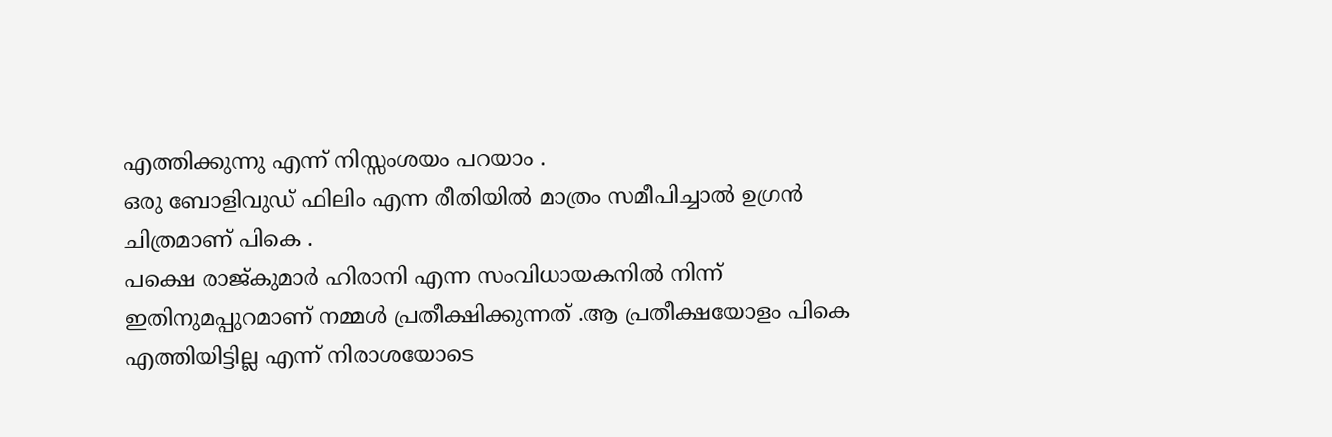എത്തിക്കുന്നു എന്ന് നിസ്സംശയം പറയാം .
ഒരു ബോളിവുഡ് ഫിലിം എന്ന രീതിയിൽ മാത്രം സമീപിച്ചാൽ ഉഗ്രൻ ചിത്രമാണ് പികെ .
പക്ഷെ രാജ്കുമാർ ഹിരാനി എന്ന സംവിധായകനിൽ നിന്ന് ഇതിനുമപ്പുറമാണ് നമ്മൾ പ്രതീക്ഷിക്കുന്നത് .ആ പ്രതീക്ഷയോളം പികെ എത്തിയിട്ടില്ല എന്ന് നിരാശയോടെ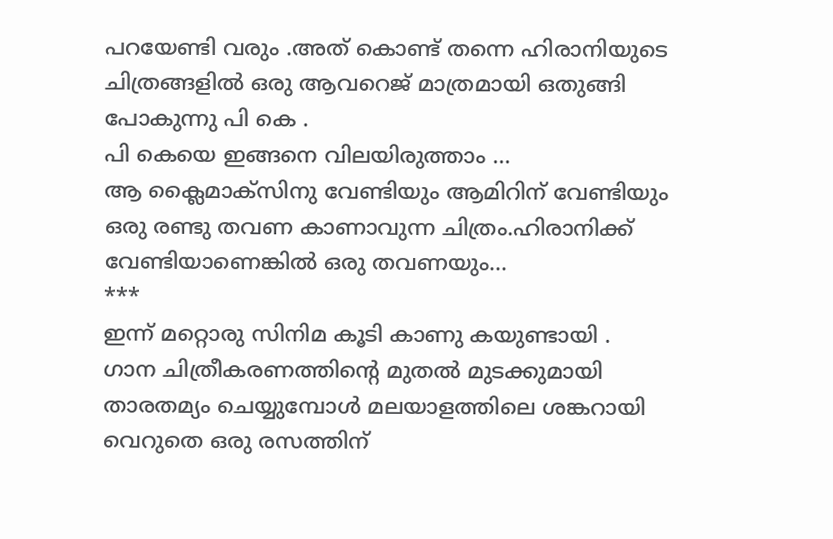പറയേണ്ടി വരും .അത് കൊണ്ട് തന്നെ ഹിരാനിയുടെ ചിത്രങ്ങളിൽ ഒരു ആവറെജ്‌ മാത്രമായി ഒതുങ്ങി പോകുന്നു പി കെ .
പി കെയെ ഇങ്ങനെ വിലയിരുത്താം ...
ആ ക്ലൈമാക്സിനു വേണ്ടിയും ആമിറിന് വേണ്ടിയും ഒരു രണ്ടു തവണ കാണാവുന്ന ചിത്രം.ഹിരാനിക്ക് വേണ്ടിയാണെങ്കിൽ ഒരു തവണയും...
***
ഇന്ന് മറ്റൊരു സിനിമ കൂടി കാണു കയുണ്ടായി .
ഗാന ചിത്രീകരണത്തിന്റെ മുതൽ മുടക്കുമായി താരതമ്യം ചെയ്യുമ്പോൾ മലയാളത്തിലെ ശങ്കറായി വെറുതെ ഒരു രസത്തിന്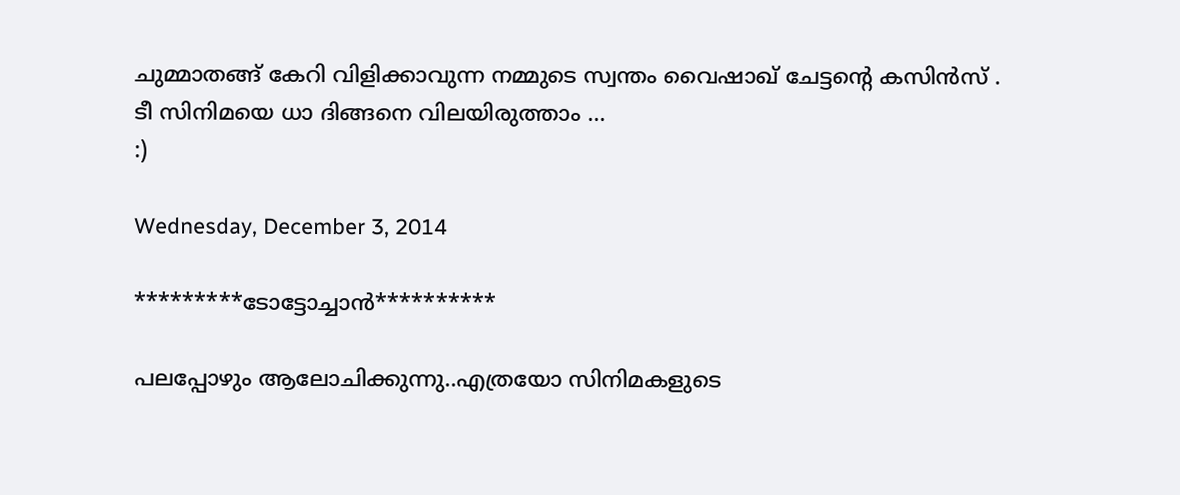ചുമ്മാതങ്ങ്‌ കേറി വിളിക്കാവുന്ന നമ്മുടെ സ്വന്തം വൈഷാഖ്‌ ചേട്ടന്റെ കസിൻസ് .
ടീ സിനിമയെ ധാ ദിങ്ങനെ വിലയിരുത്താം ...
:)

Wednesday, December 3, 2014

*********ടോട്ടോച്ചാന്‍**********

പലപ്പോഴും ആലോചിക്കുന്നു..എത്രയോ സിനിമകളുടെ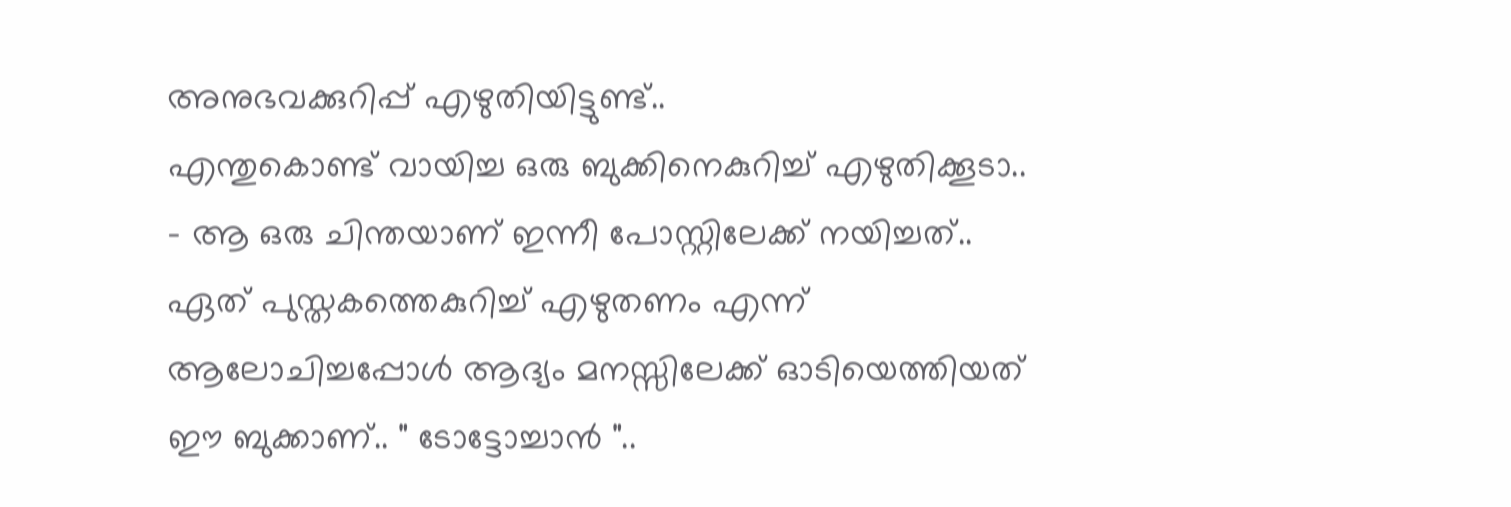അനുഭവക്കുറിപ്പ് എഴുതിയിട്ടുണ്ട്..
എന്തുകൊണ്ട് വായിച്ച ഒരു ബുക്കിനെകുറിച്ച് എഴുതിക്കൂടാ..
- ആ ഒരു ചിന്തയാണ് ഇന്നീ പോസ്റ്റിലേക്ക് നയിച്ചത്..
ഏത് പുസ്തകത്തെകുറിച്ച് എഴുതണം എന്ന് ആലോചിച്ചപ്പോള്‍ ആദ്യം മനസ്സിലേക്ക് ഓടിയെത്തിയത്‌
ഈ ബുക്കാണ്.. " ടോട്ടോച്ചാന്‍ "..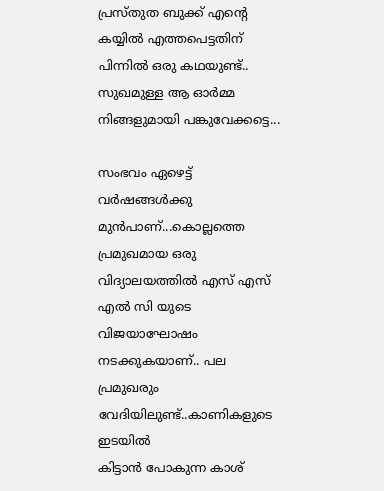പ്രസ്തുത ബുക്ക്‌ എന്‍റെ കയ്യില്‍ എത്തപെട്ടതിന് പിന്നില്‍ ഒരു കഥയുണ്ട്..
സുഖമുള്ള ആ ഓര്‍മ്മ നിങ്ങളുമായി പങ്കുവേക്കട്ടെ...

സംഭവം ഏഴെട്ട് വര്‍ഷങ്ങള്‍ക്കു മുന്‍പാണ്‌...കൊല്ലത്തെ പ്രമുഖമായ ഒരു വിദ്യാലയത്തില്‍ എസ് എസ് എല്‍ സി യുടെ
വിജയാഘോഷം നടക്കുകയാണ്.. പല പ്രമുഖരും വേദിയിലുണ്ട്..കാണികളുടെ ഇടയില്‍
കിട്ടാന്‍ പോകുന്ന കാശ്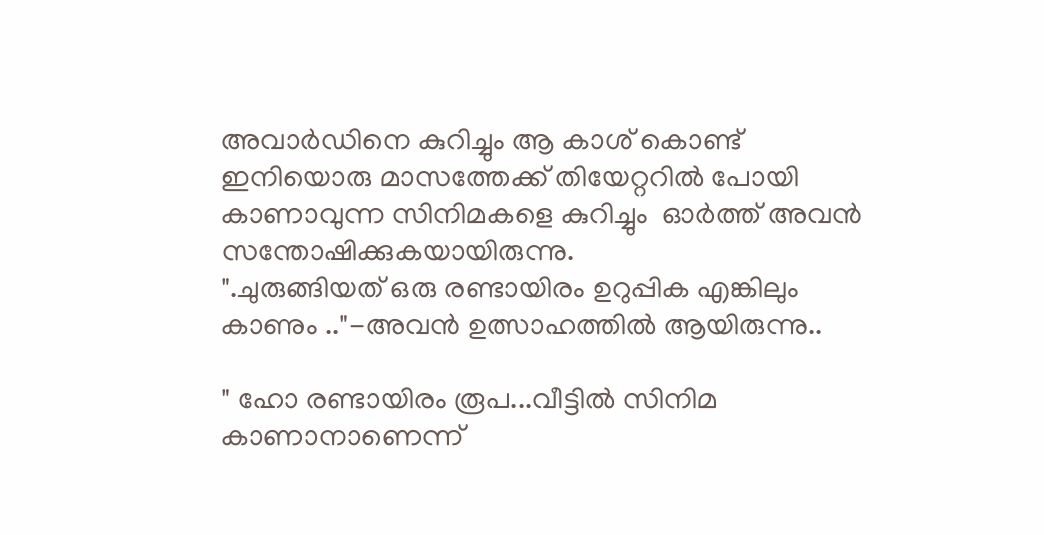അവാര്‍ഡിനെ കുറിച്ചും ആ കാശ് കൊണ്ട് ഇനിയൊരു മാസത്തേക്ക് തിയേറ്ററില്‍ പോയി
കാണാവുന്ന സിനിമകളെ കുറിച്ചും  ഓര്‍ത്ത് അവന്‍ സന്തോഷിക്കുകയായിരുന്നു.
".ചുരുങ്ങിയത് ഒരു രണ്ടായിരം ഉറുപ്പിക എങ്കിലും കാണും .."-അവന്‍ ഉത്സാഹത്തില്‍ ആയിരുന്നു..

" ഹോ രണ്ടായിരം രൂപ...വീട്ടില്‍ സിനിമ കാണാനാണെന്ന്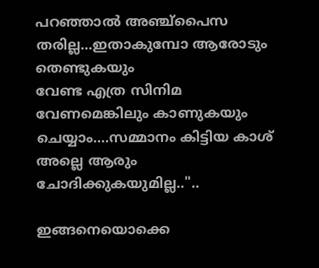പറഞ്ഞാല്‍ അഞ്ച്പൈസ തരില്ല...ഇതാകുമ്പോ ആരോടും തെണ്ടുകയും
വേണ്ട എത്ര സിനിമ വേണമെങ്കിലും കാണുകയും ചെയ്യാം....സമ്മാനം കിട്ടിയ കാശ് അല്ലെ ആരും ചോദിക്കുകയുമില്ല.."..

ഇങ്ങനെയൊക്കെ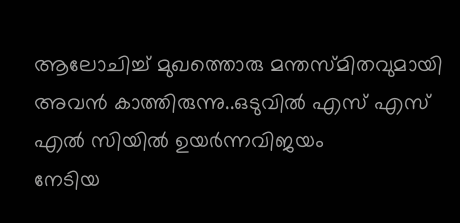ആലോചിച്ച് മുഖത്തൊരു മന്തസ്മിതവുമായി അവന്‍ കാത്തിരുന്നു..ഒടുവില്‍ എസ് എസ് എല്‍ സിയില്‍ ഉയര്‍ന്നവിജയം
നേടിയ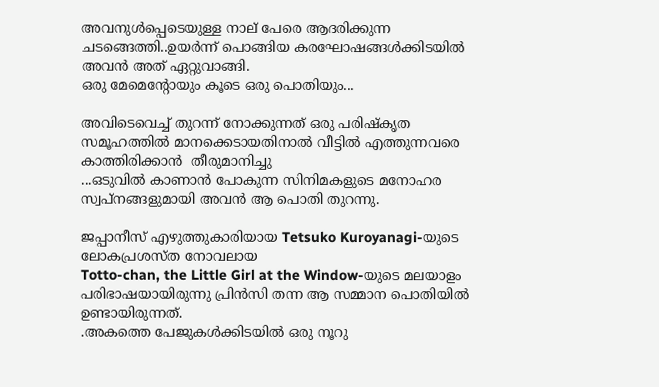അവനുള്‍പ്പെടെയുള്ള നാല് പേരെ ആദരിക്കുന്ന ചടങ്ങെത്തി..ഉയര്‍ന്ന് പൊങ്ങിയ കരഘോഷങ്ങള്‍ക്കിടയില്‍ അവന്‍ അത് ഏറ്റുവാങ്ങി.
ഒരു മേമെന്റോയും കൂടെ ഒരു പൊതിയും...

അവിടെവെച്ച് തുറന്ന് നോക്കുന്നത് ഒരു പരിഷ്കൃത സമൂഹത്തില്‍ മാനക്കെടായതിനാല്‍ വീട്ടില്‍ എത്തുന്നവരെ കാത്തിരിക്കാന്‍  തീരുമാനിച്ചു
...ഒടുവില്‍ കാണാന്‍ പോകുന്ന സിനിമകളുടെ മനോഹര സ്വപ്നങ്ങളുമായി അവന്‍ ആ പൊതി തുറന്നു.

ജപ്പാനീസ് എഴുത്തുകാരിയായ Tetsuko Kuroyanagi-യുടെ ലോകപ്രശസ്ത നോവലായ
Totto-chan, the Little Girl at the Window-യുടെ മലയാളം പരിഭാഷയായിരുന്നു പ്രിന്‍സി തന്ന ആ സമ്മാന പൊതിയില്‍ ഉണ്ടായിരുന്നത്.
.അകത്തെ പേജുകള്‍ക്കിടയില്‍ ഒരു നൂറു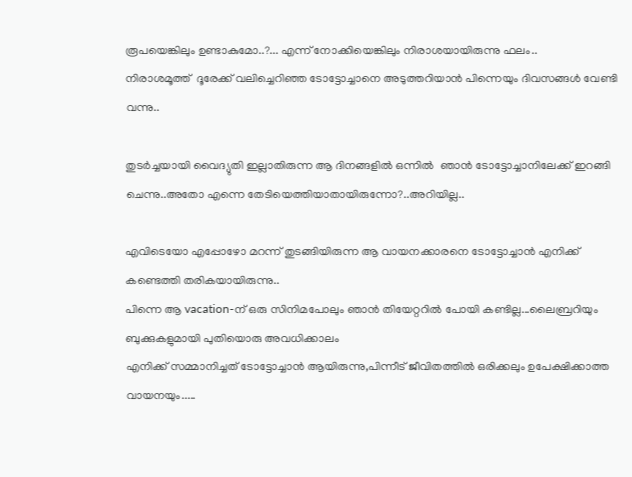രൂപയെങ്കിലും ഉണ്ടാകുമോ..?... എന്ന് നോക്കിയെങ്കിലും നിരാശയായിരുന്നു ഫലം..
നിരാശമൂത്ത്  ദൂരേക്ക് വലിച്ചെറിഞ്ഞ ടോട്ടോച്ചാനെ അടുത്തറിയാന്‍ പിന്നെയും ദിവസങ്ങള്‍ വേണ്ടി വന്നു..

തുടര്‍ച്ചയായി വൈദ്യുതി ഇല്ലാതിരുന്ന ആ ദിനങ്ങളില്‍ ഒന്നില്‍  ഞാന്‍ ടോട്ടോച്ചാനിലേക്ക് ഇറങ്ങി ചെന്നു..അതോ എന്നെ തേടിയെത്തിയാതായിരുന്നോ?..അറിയില്ല..

എവിടെയോ എപ്പോഴോ മറന്ന് തുടങ്ങിയിരുന്ന ആ വായനക്കാരനെ ടോട്ടോച്ചാന്‍ എനിക്ക് കണ്ടെത്തി തരികയായിരുന്നു..
പിന്നെ ആ vacation-ന് ഒരു സിനിമപോലും ഞാന്‍ തിയേറ്ററില്‍ പോയി കണ്ടില്ല...ലൈബ്രറിയും ബുക്കുകളുമായി പുതിയൊരു അവധിക്കാലം
എനിക്ക് സമ്മാനിച്ചത് ടോട്ടോച്ചാന്‍ ആയിരുന്നു,പിന്നീട് ജീവിതത്തില്‍ ഒരിക്കലും ഉപേക്ഷിക്കാത്ത വായനയും.....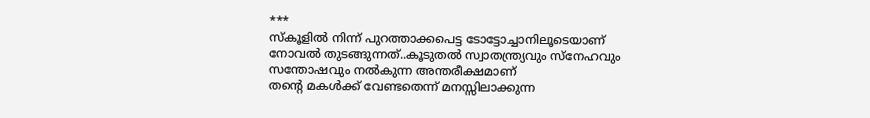***
സ്കൂളില്‍ നിന്ന് പുറത്താക്കപെട്ട ടോട്ടോച്ചാനിലൂടെയാണ് നോവല്‍ തുടങ്ങുന്നത്..കൂടുതല്‍ സ്വാതന്ത്ര്യവും സ്നേഹവും സന്തോഷവും നല്‍കുന്ന അന്തരീക്ഷമാണ്
തന്‍റെ മകള്‍ക്ക് വേണ്ടതെന്ന് മനസ്സിലാക്കുന്ന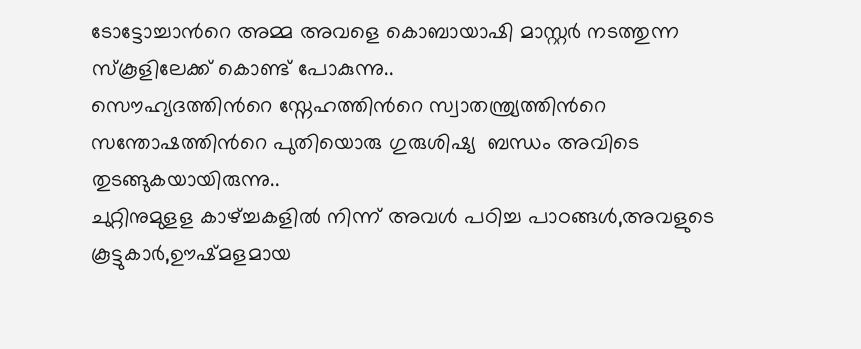ടോട്ടോച്ചാന്‍റെ അമ്മ അവളെ കൊബായാഷി മാസ്റ്റര്‍ നടത്തുന്ന സ്കൂളിലേക്ക് കൊണ്ട് പോകുന്നു..
സൌഹ്യദത്തിന്‍റെ സ്നേഹത്തിന്‍റെ സ്വാതന്ത്ര്യത്തിന്‍റെ സന്തോഷത്തിന്‍റെ പുതിയൊരു ഗുരുശിഷ്യ  ബന്ധം അവിടെ തുടങ്ങുകയായിരുന്നു..
ചുറ്റിനുമുളള കാഴ്ച്ചകളില്‍ നിന്ന് അവള്‍ പഠിച്ച പാഠങ്ങള്‍,അവളുടെ കൂട്ടുകാര്‍,ഊഷ്മളമായ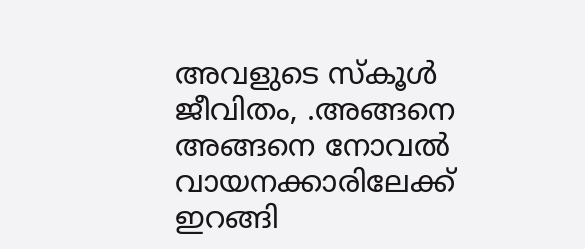അവളുടെ സ്കൂള്‍ ജീവിതം, .അങ്ങനെ അങ്ങനെ നോവല്‍
വായനക്കാരിലേക്ക് ഇറങ്ങി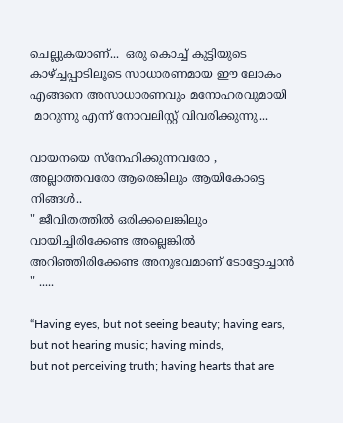ചെല്ലുകയാണ്...  ഒരു കൊച്ച് കുട്ടിയുടെ കാഴ്ച്ചപ്പാടിലൂടെ സാധാരണമായ ഈ ലോകം എങ്ങനെ അസാധാരണവും മനോഹരവുമായി
 മാറുന്നു എന്ന് നോവലിസ്റ്റ്‌ വിവരിക്കുന്നു...

വായനയെ സ്നേഹിക്കുന്നവരോ , അല്ലാത്തവരോ ആരെങ്കിലും ആയികോട്ടെ നിങ്ങള്‍..
" ജീവിതത്തില്‍ ഒരിക്കലെങ്കിലും വായിച്ചിരിക്കേണ്ട അല്ലെങ്കില്‍ അറിഞ്ഞിരിക്കേണ്ട അനുഭവമാണ് ടോട്ടോച്ചാന്‍ " .....

“Having eyes, but not seeing beauty; having ears, but not hearing music; having minds,
but not perceiving truth; having hearts that are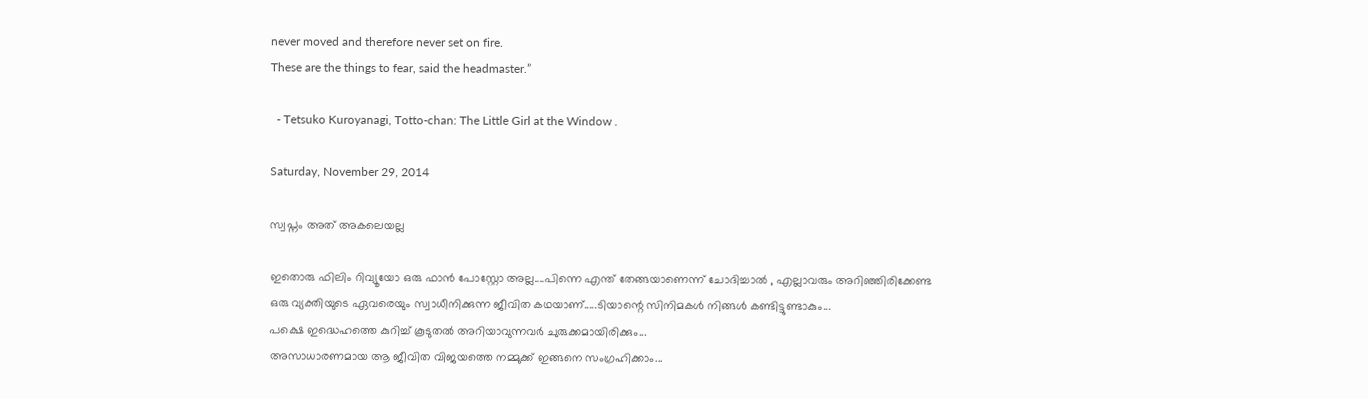never moved and therefore never set on fire.
These are the things to fear, said the headmaster.”

  - Tetsuko Kuroyanagi, Totto-chan: The Little Girl at the Window .

Saturday, November 29, 2014

സ്വപ്നം അത് അകലെയല്ല

ഇതൊരു ഫിലിം റിവ്യൂയോ ഒരു ഫാന്‍ പോസ്റ്റോ അല്ല....പിന്നെ എന്ത് തേങ്ങയാണെന്ന് ചോദിച്ചാല്‍ , എല്ലാവരും അറിഞ്ഞിരിക്കേണ്ട
ഒരു വ്യക്തിയുടെ ഏവരെയും സ്വാധീനിക്കുന്ന ജീവിത കഥയാണ്‌.....ടിയാന്റെ സിനിമകള്‍ നിങ്ങള്‍ കണ്ടിട്ടുണ്ടാകും...
പക്ഷെ ഇദ്ധെഹത്തെ കുറിച്ച് കൂടുതല്‍ അറിയാവുന്നവര്‍ ചുരുക്കമായിരിക്കും...
അസാധാരണമായ ആ ജീവിത വിജയത്തെ നമ്മുക്ക് ഇങ്ങനെ സംഗ്രഹിക്കാം...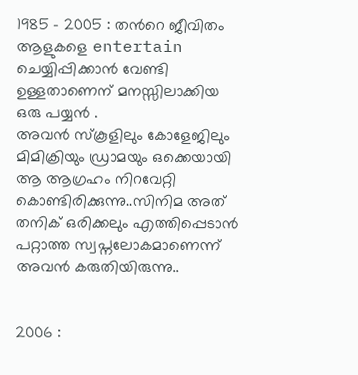1985 - 2005 : തന്‍റെ ജീവിതം ആളുകളെ entertain ചെയ്യിപ്പിക്കാന്‍ വേണ്ടി ഉള്ളതാണെന് മനസ്സിലാക്കിയ ഒരു പയ്യന്‍ .
അവന്‍ സ്കൂളിലും കോളേജിലും മിമിക്രിയും ഡ്രാമയും ഒക്കെയായി ആ ആഗ്രഹം നിറവേറ്റി കൊണ്ടിരിക്കുന്നു..സിനിമ അത് തനിക് ഒരിക്കലും എത്തിപ്പെടാന്‍ പറ്റാത്ത സ്വപ്നലോകമാണെന്ന് അവന്‍ കരുതിയിരുന്നു..


2006 :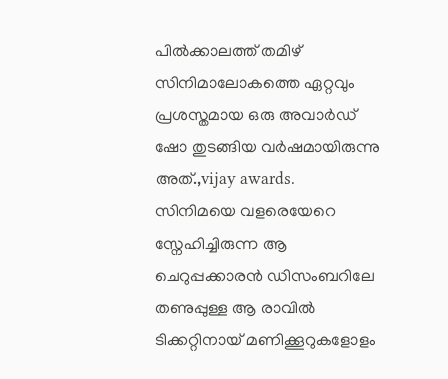പില്‍ക്കാലത്ത് തമിഴ് സിനിമാലോകത്തെ ഏറ്റവും പ്രശസ്തമായ ഒരു അവാര്‍ഡ്‌ ഷോ തുടങ്ങിയ വര്‍ഷമായിരുന്നു അത്.,vijay awards.
സിനിമയെ വളരെയേറെ സ്നേഹിച്ചിരുന്ന ആ ചെറുപ്പക്കാരന്‍ ഡിസംബറിലേ തണുപ്പുള്ള ആ രാവില്‍ ടിക്കറ്റിനായ് മണിക്കൂറുകളോളം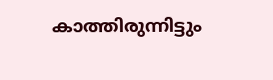കാത്തിരുന്നിട്ടും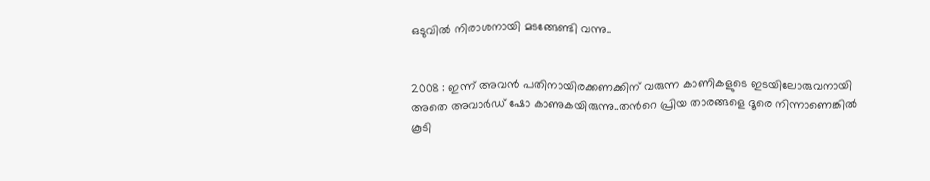ഒടുവില്‍ നിരാശനായി മടങ്ങേണ്ടി വന്നു..


2008 : ഇന്ന് അവന്‍ പതിനായിരക്കണക്കിന് വരുന്ന കാണികളുടെ ഇടയിലോരുവനായി അതെ അവാര്‍ഡ്‌ ഷോ കാണുകയിരുന്നു..തന്‍റെ പ്രിയ താരങ്ങളെ ദൂരെ നിന്നാണെങ്കില്‍ കൂടി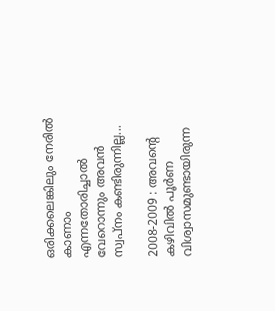ഒരിക്കലെങ്കിലും നേരില്‍ കാണാം എന്നതോരിച്ചാല്‍ വേറൊന്നും അവന്‍ സ്വപ്നം കണ്ടിരുന്നില്ല...

2008-2009 : അവന്‍റെ കഴിവില്‍ പൂര്‍ണ വിശ്വാസമുണ്ടായിരുന്ന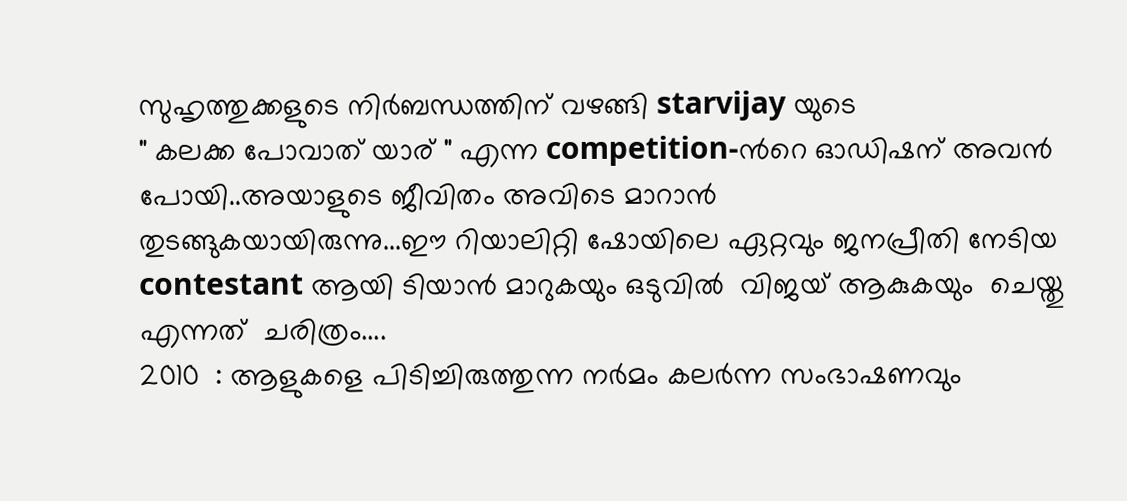സുഹൃത്തുക്കളുടെ നിര്‍ബന്ധത്തിന് വഴങ്ങി starvijay യുടെ
" കലക്ക പോവാത് യാര് " എന്ന competition-ന്‍റെ ഓഡിഷന് അവന്‍ പോയി..അയാളുടെ ജീവിതം അവിടെ മാറാന്‍
തുടങ്ങുകയായിരുന്നു...ഈ റിയാലിറ്റി ഷോയിലെ ഏറ്റവും ജനപ്രീതി നേടിയ contestant ആയി ടിയാന്‍ മാറുകയും ഒടുവില്‍  വിജയ്‌ ആകുകയും  ചെയ്തു എന്നത്  ചരിത്രം....
2010  : ആളുകളെ പിടിച്ചിരുത്തുന്ന നര്‍മം കലര്‍ന്ന സംഭാഷണവും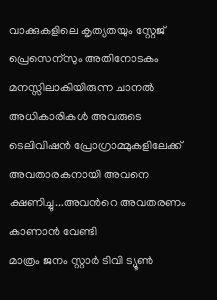വാക്കുകളിലെ കൃത്യതയും സ്റ്റേജ് പ്രെസെന്സും അതിനോടകം മനസ്സിലാകിയിരുന്ന ചാനല്‍ അധികാരികള്‍ അവരുടെ ടെലിവിഷന്‍ പ്രോഗ്രാമ്മുകളിലേക്ക് അവതാരകനായി അവനെ ക്ഷണിച്ചു...അവന്‍റെ അവതരണം കാണാന്‍ വേണ്ടി
മാത്രം ജനം സ്റ്റാര്‍ ടിവി ട്യൂണ്‍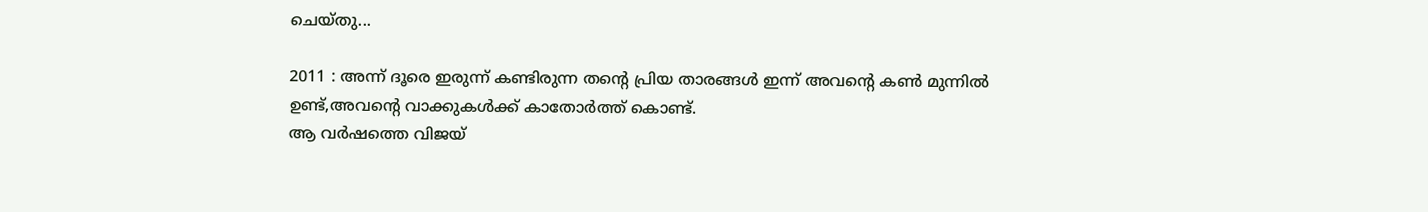ചെയ്തു...

2011 : അന്ന് ദൂരെ ഇരുന്ന് കണ്ടിരുന്ന തന്‍റെ പ്രിയ താരങ്ങള്‍ ഇന്ന് അവന്‍റെ കണ്‍ മുന്നില്‍ ഉണ്ട്,അവന്‍റെ വാക്കുകള്‍ക്ക് കാതോര്‍ത്ത് കൊണ്ട്.
ആ വര്‍ഷത്തെ വിജയ്‌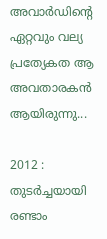അവാര്‍ഡിന്റെ ഏറ്റവും വല്യ പ്രത്യേകത ആ അവതാരകന്‍ ആയിരുന്നു...

2012 : തുടര്‍ച്ചയായി രണ്ടാം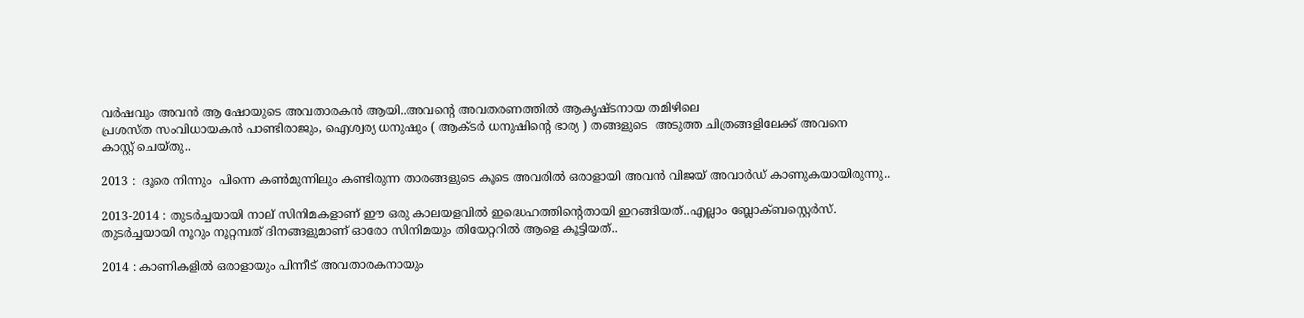വര്‍ഷവും അവന്‍ ആ ഷോയുടെ അവതാരകന്‍ ആയി..അവന്‍റെ അവതരണത്തില്‍ ആകൃഷ്ടനായ തമിഴിലെ
പ്രശസ്ത സംവിധായകന്‍ പാണ്ടിരാജും, ഐശ്വര്യ ധനുഷും ( ആക്ടര്‍ ധനുഷിന്‍റെ ഭാര്യ ) തങ്ങളുടെ  അടുത്ത ചിത്രങ്ങളിലേക്ക് അവനെ
കാസ്റ്റ് ചെയ്തു..

2013 :  ദൂരെ നിന്നും  പിന്നെ കണ്‍മുന്നിലും കണ്ടിരുന്ന താരങ്ങളുടെ കൂടെ അവരില്‍ ഒരാളായി അവന്‍ വിജയ്‌ അവാര്‍ഡ്‌ കാണുകയായിരുന്നു..

2013-2014 : തുടര്‍ച്ചയായി നാല് സിനിമകളാണ് ഈ ഒരു കാലയളവില്‍ ഇദ്ധെഹത്തിന്റെതായി ഇറങ്ങിയത്..എല്ലാം ബ്ലോക്ബസ്റ്റെര്‍സ്.
തുടര്‍ച്ചയായി നൂറും നൂറ്റമ്പത് ദിനങ്ങളുമാണ് ഓരോ സിനിമയും തിയേറ്ററില്‍ ആളെ കൂട്ടിയത്..

2014 : കാണികളില്‍ ഒരാളായും പിന്നീട് അവതാരകനായും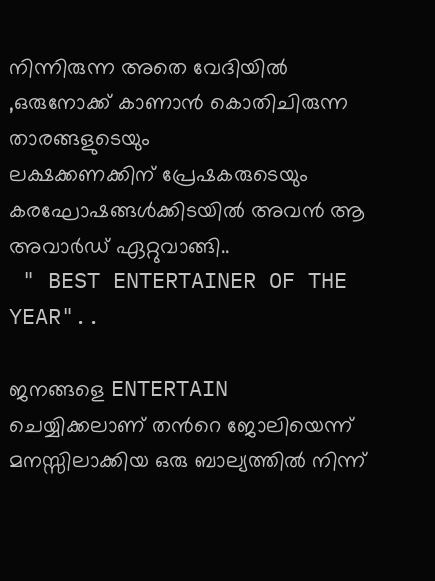നിന്നിരുന്ന അതെ വേദിയില്‍ ,ഒരുനോക്ക് കാണാന്‍ കൊതിചിരുന്ന താരങ്ങളുടെയും
ലക്ഷക്കണക്കിന്‌ പ്രേഷകരുടെയും കരഘോഷങ്ങള്‍ക്കിടയില്‍ അവന്‍ ആ അവാര്‍ഡ്‌ ഏറ്റുവാങ്ങി..
 " BEST ENTERTAINER OF THE YEAR"..

ജനങ്ങളെ ENTERTAIN ചെയ്യിക്കലാണ് തന്‍റെ ജോലിയെന്ന് മനസ്സിലാക്കിയ ഒരു ബാല്യത്തില്‍ നിന്ന്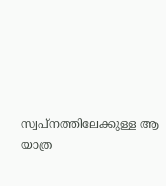സ്വപ്നത്തിലേക്കുള്ള ആ യാത്ര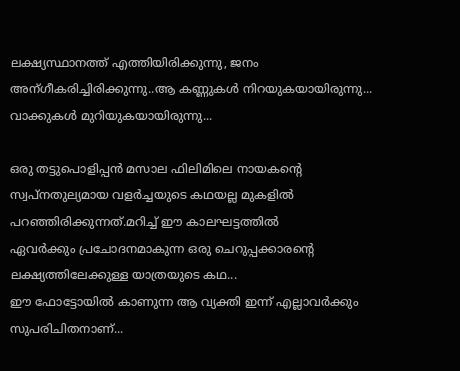ലക്ഷ്യസ്ഥാനത്ത് എത്തിയിരിക്കുന്നു, ജനം അന്ഗീകരിച്ചിരിക്കുന്നു..ആ കണ്ണുകള്‍ നിറയുകയായിരുന്നു...
വാക്കുകള്‍ മുറിയുകയായിരുന്നു...

ഒരു തട്ടുപൊളിപ്പന്‍ മസാല ഫിലിമിലെ നായകന്‍റെ സ്വപ്നതുല്യമായ വളര്‍ച്ചയുടെ കഥയല്ല മുകളില്‍ പറഞ്ഞിരിക്കുന്നത്.മറിച്ച് ഈ കാലഘട്ടത്തില്‍
ഏവര്‍ക്കും പ്രചോദനമാകുന്ന ഒരു ചെറുപ്പക്കാരന്റെ ലക്ഷ്യത്തിലേക്കുള്ള യാത്രയുടെ കഥ...
ഈ ഫോട്ടോയില്‍ കാണുന്ന ആ വ്യക്തി ഇന്ന് എല്ലാവര്‍ക്കും സുപരിചിതനാണ്...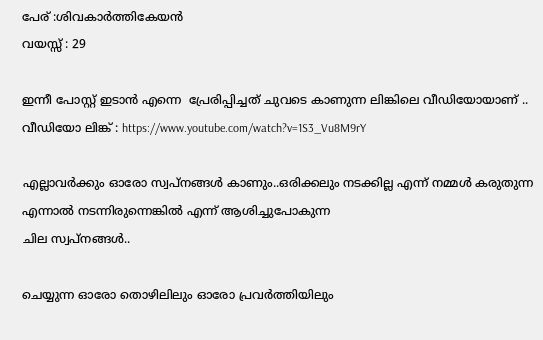പേര് :ശിവകാര്‍ത്തികേയന്‍
വയസ്സ് : 29

ഇന്നീ പോസ്റ്റ്‌ ഇടാന്‍ എന്നെ  പ്രേരിപ്പിച്ചത് ചുവടെ കാണുന്ന ലിങ്കിലെ വീഡിയോയാണ് ..
വീഡിയോ ലിങ്ക് : https://www.youtube.com/watch?v=1S3_Vu8M9rY

എല്ലാവര്‍ക്കും ഓരോ സ്വപ്‌നങ്ങള്‍ കാണും..ഒരിക്കലും നടക്കില്ല എന്ന് നമ്മള്‍ കരുതുന്ന എന്നാല്‍ നടന്നിരുന്നെങ്കില്‍ എന്ന് ആശിച്ചുപോകുന്ന
ചില സ്വപ്‌നങ്ങള്‍..

ചെയ്യുന്ന ഓരോ തൊഴിലിലും ഓരോ പ്രവര്‍ത്തിയിലും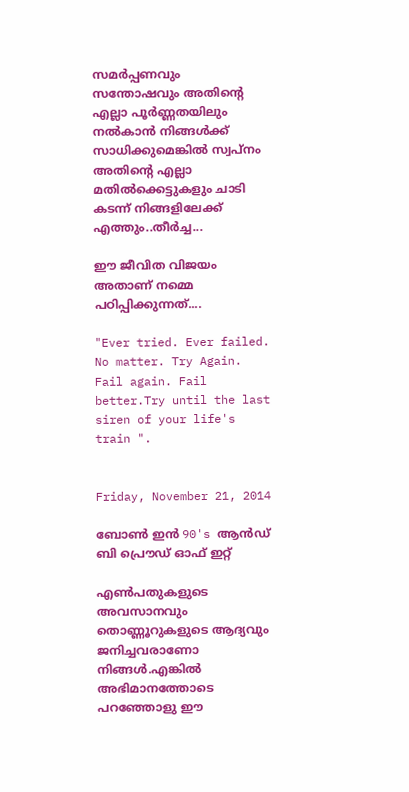സമര്‍പ്പണവും സന്തോഷവും അതിന്‍റെ എല്ലാ പൂര്‍ണ്ണതയിലും
നല്‍കാന്‍ നിങ്ങള്‍ക്ക് സാധിക്കുമെങ്കില്‍ സ്വപ്നം അതിന്‍റെ എല്ലാ മതില്‍ക്കെട്ടുകളും ചാടി കടന്ന് നിങ്ങളിലേക്ക് എത്തും..തീര്‍ച്ച...

ഈ ജീവിത വിജയം അതാണ്‌ നമ്മെ പഠിപ്പിക്കുന്നത്....

"Ever tried. Ever failed. No matter. Try Again. Fail again. Fail better.Try until the last siren of your life's train ".


Friday, November 21, 2014

ബോണ്‍ ഇന്‍ 90's ആന്‍ഡ്‌ ബി പ്രൌഡ് ഓഫ് ഇറ്റ്‌

എണ്‍പതുകളുടെ അവസാനവും തൊണ്ണൂറുകളുടെ ആദ്യവും ജനിച്ചവരാണോ നിങ്ങള്‍.എങ്കില്‍ അഭിമാനത്തോടെ പറഞ്ഞോളു ഈ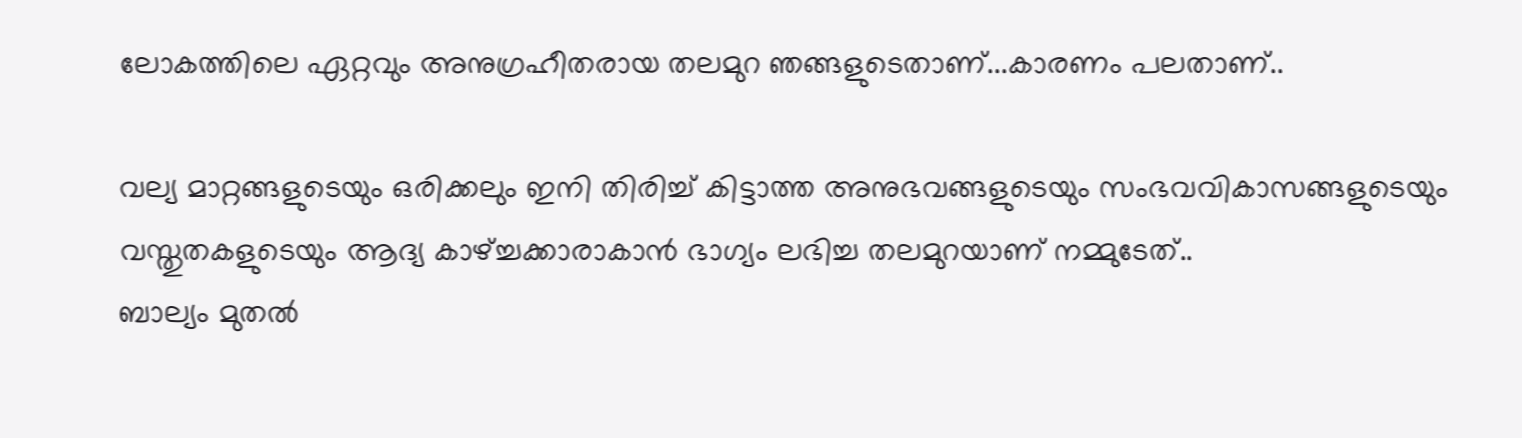ലോകത്തിലെ ഏറ്റവും അനുഗ്രഹീതരായ തലമുറ ഞങ്ങളുടെതാണ്...കാരണം പലതാണ്..

വല്യ മാറ്റങ്ങളുടെയും ഒരിക്കലും ഇനി തിരിച്ച് കിട്ടാത്ത അനുഭവങ്ങളുടെയും സംഭവവികാസങ്ങളുടെയും വസ്തുതകളുടെയും ആദ്യ കാഴ്ച്ചക്കാരാകാന്‍ ഭാഗ്യം ലഭിച്ച തലമുറയാണ് നമ്മുടേത്‌..
ബാല്യം മുതല്‍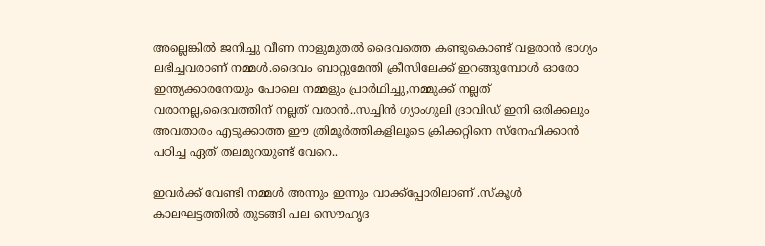അല്ലെങ്കില്‍ ജനിച്ചു വീണ നാളുമുതല്‍ ദൈവത്തെ കണ്ടുകൊണ്ട് വളരാന്‍ ഭാഗ്യം ലഭിച്ചവരാണ് നമ്മള്‍.ദൈവം ബാറ്റുമേന്തി ക്രീസിലേക്ക് ഇറങ്ങുമ്പോള്‍ ഓരോ ഇന്ത്യക്കാരനേയും പോലെ നമ്മളും പ്രാര്‍ഥിച്ചു,നമ്മുക്ക് നല്ലത് വരാനല്ല,ദൈവത്തിന് നല്ലത് വരാന്‍..സച്ചിന്‍ ഗ്യാംഗുലി ദ്രാവിഡ് ഇനി ഒരിക്കലും അവതാരം എടുക്കാത്ത ഈ ത്രിമൂര്‍ത്തികളിലൂടെ ക്രിക്കറ്റിനെ സ്നേഹിക്കാന്‍ പഠിച്ച ഏത് തലമുറയുണ്ട് വേറെ..

ഇവര്‍ക്ക് വേണ്ടി നമ്മള്‍ അന്നും ഇന്നും വാക്ക്പ്പോരിലാണ് .സ്കൂള്‍ കാലഘട്ടത്തില്‍ തുടങ്ങി പല സൌഹൃദ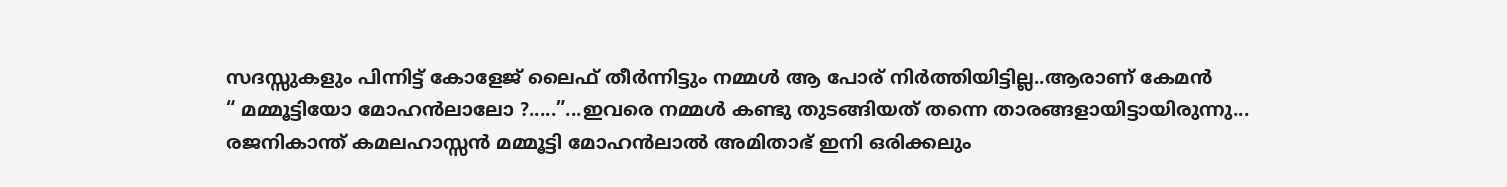സദസ്സുകളും പിന്നിട്ട് കോളേജ് ലൈഫ് തീര്‍ന്നിട്ടും നമ്മള്‍ ആ പോര് നിര്‍ത്തിയിട്ടില്ല..ആരാണ് കേമന്‍
“ മമ്മൂട്ടിയോ മോഹന്‍ലാലോ ?.....”...ഇവരെ നമ്മള്‍ കണ്ടു തുടങ്ങിയത് തന്നെ താരങ്ങളായിട്ടായിരുന്നു... രജനികാന്ത് കമലഹാസ്സന്‍ മമ്മൂട്ടി മോഹന്‍ലാല്‍ അമിതാഭ് ഇനി ഒരിക്കലും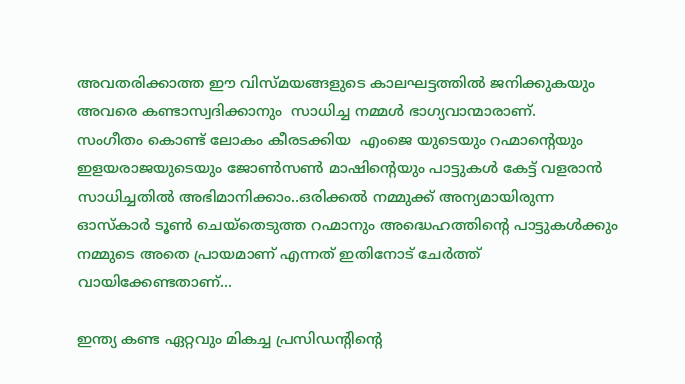അവതരിക്കാത്ത ഈ വിസ്മയങ്ങളുടെ കാലഘട്ടത്തില്‍ ജനിക്കുകയും അവരെ കണ്ടാസ്വദിക്കാനും  സാധിച്ച നമ്മള്‍ ഭാഗ്യവാന്മാരാണ്.
സംഗീതം കൊണ്ട് ലോകം കീരടക്കിയ  എംജെ യുടെയും റഹ്മാന്‍റെയും ഇളയരാജയുടെയും ജോണ്‍സണ്‍ മാഷിന്റെയും പാട്ടുകള്‍ കേട്ട് വളരാന്‍ സാധിച്ചതില്‍ അഭിമാനിക്കാം..ഒരിക്കല്‍ നമ്മുക്ക് അന്യമായിരുന്ന ഓസ്കാര്‍ ടൂണ്‍ ചെയ്തെടുത്ത റഹ്മാനും അദ്ധെഹത്തിന്റെ പാട്ടുകള്‍ക്കും നമ്മുടെ അതെ പ്രായമാണ് എന്നത് ഇതിനോട് ചേര്‍ത്ത് വായിക്കേണ്ടതാണ്...

ഇന്ത്യ കണ്ട ഏറ്റവും മികച്ച പ്രസിഡന്റിന്റെ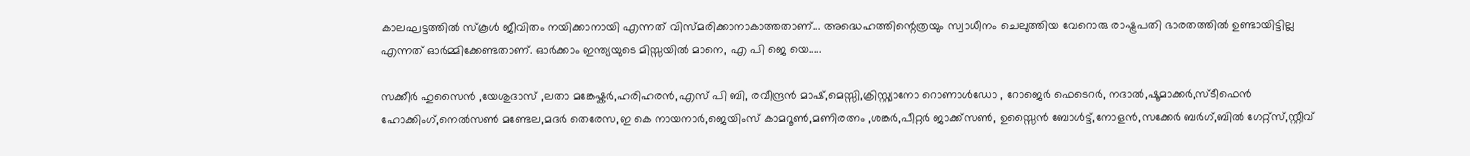കാലഘട്ടത്തില്‍ സ്കൂള്‍ ജീവിതം നയിക്കാനായി എന്നത് വിസ്മരിക്കാനാകാത്തതാണ്... അദ്ധെഹത്തിന്റെത്രയും സ്വാധീനം ചെലുത്തിയ വേറൊരു രാഷ്ട്രപതി ഭാരതത്തില്‍ ഉണ്ടായിട്ടില്ല എന്നത് ഓര്‍മ്മിക്കേണ്ടതാണ്. ഓര്‍ക്കാം ഇന്ത്യയുടെ മിസ്സയില്‍ മാനെ, എ പി ജെ യെ.....

സക്കീര്‍ ഹുസൈന്‍ ,യേശുദാസ്‌ ,ലതാ മങ്കേഷ്കര്‍,ഹരിഹരന്‍,എസ് പി ബി, രവീന്ദ്രന്‍ മാഷ്‌,മെസ്സി,ക്രിസ്റ്റ്യാനോ റൊണാള്‍ഡോ , റോജെര്‍ ഫെടെറര്‍, നദാല്‍,ഷൂമാക്കര്‍,സ്ടീഫെന്‍ ഹോക്കിംഗ്,നെല്‍സണ്‍ മണ്ടേല,മദര്‍ തെരേസ,ഇ കെ നായനാര്‍,ജെയിംസ്‌ കാമറൂണ്‍,മണിരത്നം ,ശങ്കര്‍,പീറ്റര്‍ ജാക്ക്സണ്‍, ഉസ്സൈന്‍ ബോള്‍ട്ട്,നോളന്‍,സക്കേര്‍ ബര്‍ഗ്,ബില്‍ ഗേറ്റ്സ്,സ്റ്റീവ്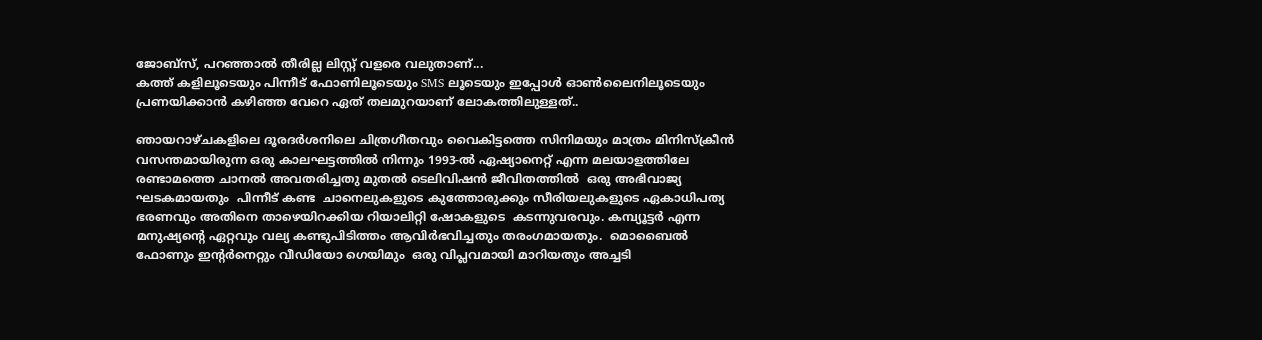ജോബ്സ്, പറഞ്ഞാല്‍ തീരില്ല ലിസ്റ്റ് വളരെ വലുതാണ്‌...
കത്ത് കളിലൂടെയും പിന്നീട് ഫോണിലൂടെയും SMS ലൂടെയും ഇപ്പോള്‍ ഓണ്‍ലൈനിലൂടെയും പ്രണയിക്കാന്‍ കഴിഞ്ഞ വേറെ ഏത് തലമുറയാണ്‌ ലോകത്തിലുള്ളത്..

ഞായറാഴ്ചകളിലെ ദൂരദര്‍ശനിലെ ചിത്രഗീതവും വൈകിട്ടത്തെ സിനിമയും മാത്രം മിനിസ്ക്രീന്‍ വസന്തമായിരുന്ന ഒരു കാലഘട്ടത്തില്‍ നിന്നും 1993-ല്‍ ഏഷ്യാനെറ്റ് എന്ന മലയാളത്തിലേ രണ്ടാമത്തെ ചാനല്‍ അവതരിച്ചതു മുതല്‍ ടെലിവിഷന്‍ ജീവിതത്തില്‍  ഒരു അഭിവാജ്യ ഘടകമായതും  പിന്നീട് കണ്ട  ചാനെലുകളുടെ കുത്തോരുക്കും സീരിയലുകളുടെ ഏകാധിപത്യ ഭരണവും അതിനെ താഴെയിറക്കിയ റിയാലിറ്റി ഷോകളുടെ  കടന്നുവരവും. കമ്പ്യൂട്ടര്‍ എന്ന മനുഷ്യന്റെ ഏറ്റവും വല്യ കണ്ടുപിടിത്തം ആവിര്‍ഭവിച്ചതും തരംഗമായതും.  മൊബൈല്‍ ഫോണും ഇന്റര്‍നെറ്റും വീഡിയോ ഗെയിമും  ഒരു വിപ്ലവമായി മാറിയതും അച്ചടി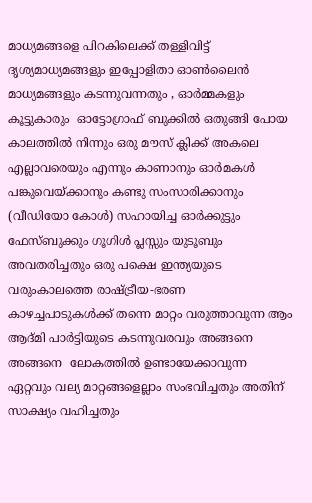മാധ്യമങ്ങളെ പിറകിലെക്ക് തള്ളിവിട്ട് ദൃശ്യമാധ്യമങ്ങളും ഇപ്പോളിതാ ഓണ്‍ലൈന്‍ മാധ്യമങ്ങളും കടന്നുവന്നതും , ഓര്‍മ്മകളും കൂട്ടുകാരും  ഓട്ടോഗ്രാഫ് ബുക്കില്‍ ഒതുങ്ങി പോയ കാലത്തില്‍ നിന്നും ഒരു മൗസ് ക്ലിക്ക് അകലെ എല്ലാവരെയും എന്നും കാണാനും ഓര്‍മകള്‍ പങ്കുവെയ്ക്കാനും കണ്ടു സംസാരിക്കാനും (വീഡിയോ കോള്‍) സഹായിച്ച ഓര്‍ക്കുട്ടും ഫേസ്ബുക്കും ഗൂഗിള്‍ പ്ലസ്സും യുടൂബും അവതരിച്ചതും ഒരു പക്ഷെ ഇന്ത്യയുടെ വരുംകാലത്തെ രാഷ്ട്രീയ-ഭരണ കാഴച്ചപാടുകള്‍ക്ക് തന്നെ മാറ്റം വരുത്താവുന്ന ആം ആദ്മി പാര്‍ട്ടിയുടെ കടന്നുവരവും അങ്ങനെ അങ്ങനെ  ലോകത്തില്‍ ഉണ്ടായേക്കാവുന്ന ഏറ്റവും വല്യ മാറ്റങ്ങളെല്ലാം സംഭവിച്ചതും അതിന് സാക്ഷ്യം വഹിച്ചതും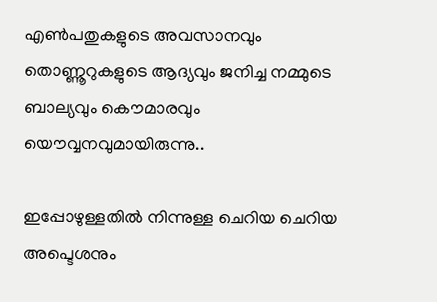എണ്‍പതുകളുടെ അവസാനവും തൊണ്ണൂറുകളുടെ ആദ്യവും ജനിച്ച നമ്മുടെ ബാല്യവും കൌമാരവും യൌവ്വനവുമായിരുന്നു..

ഇപ്പോഴുള്ളതില്‍ നിന്നുള്ള ചെറിയ ചെറിയ അപ്ടെശനും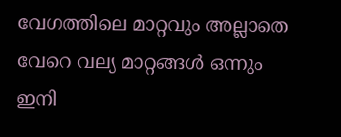വേഗത്തിലെ മാറ്റവും അല്ലാതെ വേറെ വല്യ മാറ്റങ്ങള്‍ ഒന്നും ഇനി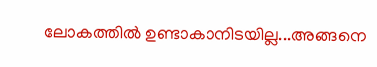ലോകത്തില്‍ ഉണ്ടാകാനിടയില്ല...അങ്ങനെ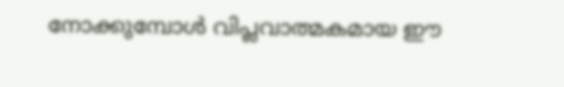നോക്കുമ്പോള്‍ വിപ്ലവാത്മകമായ ഈ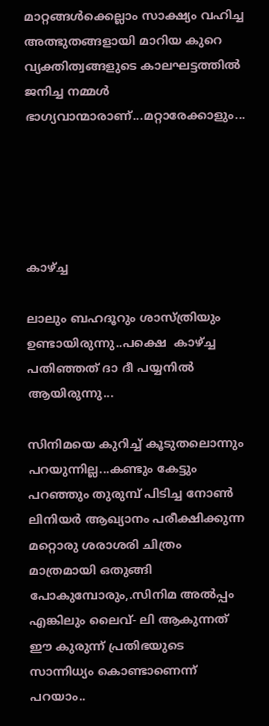മാറ്റങ്ങള്‍ക്കെല്ലാം സാക്ഷ്യം വഹിച്ച അത്ഭുതങ്ങളായി മാറിയ കുറെ വ്യക്തിത്വങ്ങളുടെ കാലഘട്ടത്തില്‍ ജനിച്ച നമ്മള്‍ ഭാഗ്യവാന്മാരാണ്...മറ്റാരേക്കാളും...





കാഴ്ച്ച

ലാലും ബഹദൂറും ശാസ്ത്രിയും ഉണ്ടായിരുന്നു..പക്ഷെ  കാഴ്ച്ച പതിഞ്ഞത് ദാ ദീ പയ്യനില്‍ ആയിരുന്നു...

സിനിമയെ കുറിച്ച് കൂടുതലൊന്നും പറയുന്നില്ല...കണ്ടും കേട്ടും പറഞ്ഞും തുരുമ്പ് പിടിച്ച നോണ്‍ ലിനിയര്‍ ആഖ്യാനം പരീക്ഷിക്കുന്ന മറ്റൊരു ശരാശരി ചിത്രം മാത്രമായി ഒതുങ്ങി പോകുമ്പോരും,.സിനിമ അല്‍പ്പം എങ്കിലും ലൈവ്- ലി ആകുന്നത് ഈ കുരുന്ന് പ്രതിഭയുടെ സാന്നിധ്യം കൊണ്ടാണെന്ന് പറയാം..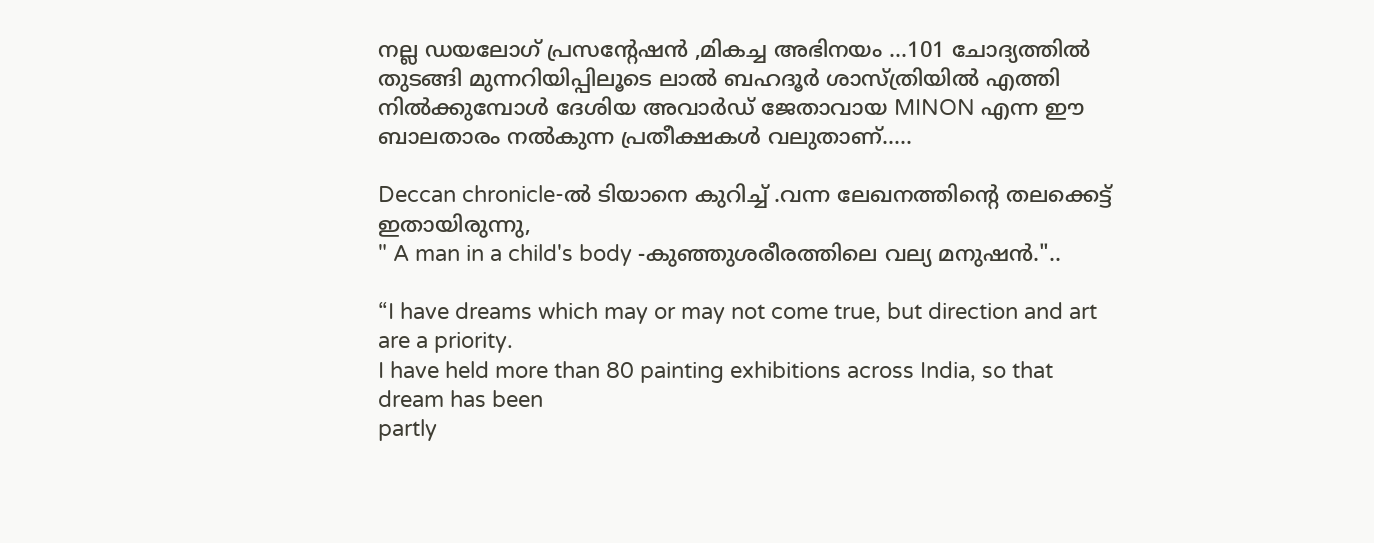നല്ല ഡയലോഗ് പ്രസന്റേഷന്‍ ,മികച്ച അഭിനയം ...101 ചോദ്യത്തില്‍ തുടങ്ങി മുന്നറിയിപ്പിലൂടെ ലാല്‍ ബഹദൂര്‍ ശാസ്ത്രിയില്‍ എത്തി നില്‍ക്കുമ്പോള്‍ ദേശിയ അവാര്‍ഡ്‌ ജേതാവായ MINON എന്ന ഈ ബാലതാരം നല്‍കുന്ന പ്രതീക്ഷകള്‍ വലുതാണ്‌.....

Deccan chronicle-ല്‍ ടിയാനെ കുറിച്ച് .വന്ന ലേഖനത്തിന്‍റെ തലക്കെട്ട്‌ ഇതായിരുന്നു,
" A man in a child's body -കുഞ്ഞുശരീരത്തിലെ വല്യ മനുഷന്‍."..

“I have dreams which may or may not come true, but direction and art are a priority.
I have held more than 80 painting exhibitions across India, so that dream has been
partly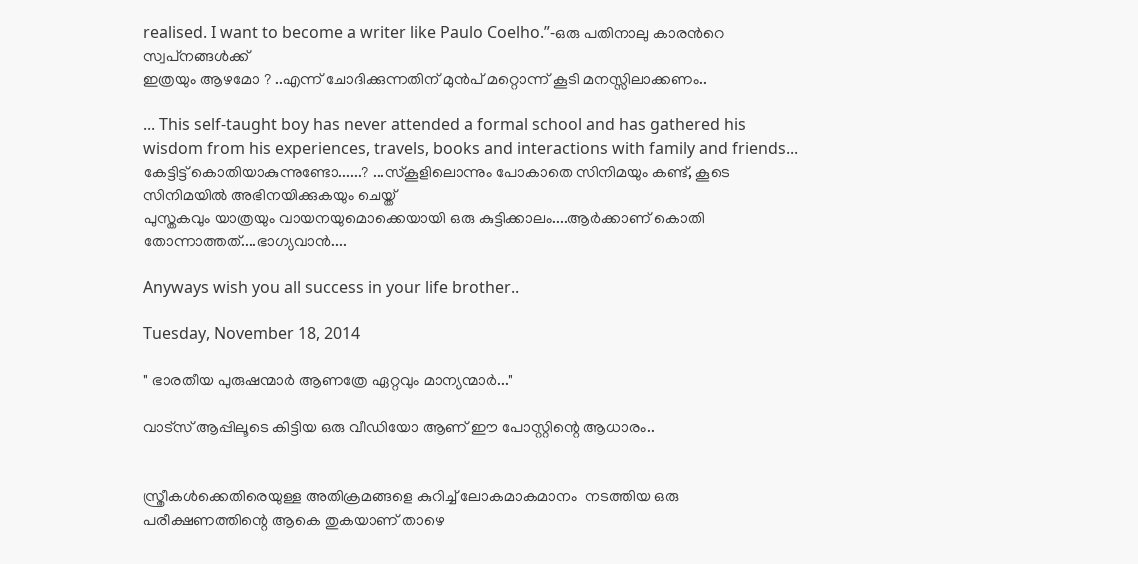realised. I want to become a writer like Paulo Coelho.”-ഒരു പതിനാലു കാരന്‍റെ സ്വപ്‌നങ്ങള്‍ക്ക്
ഇത്രയും ആഴമോ ? ..എന്ന് ചോദിക്കുന്നതിന് മുന്‍പ് മറ്റൊന്ന് കൂടി മനസ്സിലാക്കണം..

... This self-taught boy has never attended a formal school and has gathered his wisdom from his experiences, travels, books and interactions with family and friends...
കേട്ടിട്ട് കൊതിയാകുന്നുണ്ടോ......? ...സ്കൂളിലൊന്നും പോകാതെ സിനിമയും കണ്ട്, കൂടെ സിനിമയില്‍ അഭിനയിക്കുകയും ചെയ്ത്
പുസ്തകവും യാത്രയും വായനയുമൊക്കെയായി ഒരു കുട്ടിക്കാലം....ആര്‍ക്കാണ് കൊതി തോന്നാത്തത്....ഭാഗ്യവാന്‍....

Anyways wish you all success in your life brother..

Tuesday, November 18, 2014

" ഭാരതീയ പുരുഷന്മാര്‍ ആണത്രേ ഏറ്റവും മാന്യന്മാര്‍..."

വാട്സ് ആപ്പിലൂടെ കിട്ടിയ ഒരു വീഡിയോ ആണ് ഈ പോസ്റ്റിന്റെ ആധാരം..


സ്ത്രീകള്‍ക്കെതിരെയുള്ള അതിക്രമങ്ങളെ കുറിച്ച് ലോകമാകമാനം  നടത്തിയ ഒരു പരീക്ഷണത്തിന്റെ ആകെ തുകയാണ് താഴെ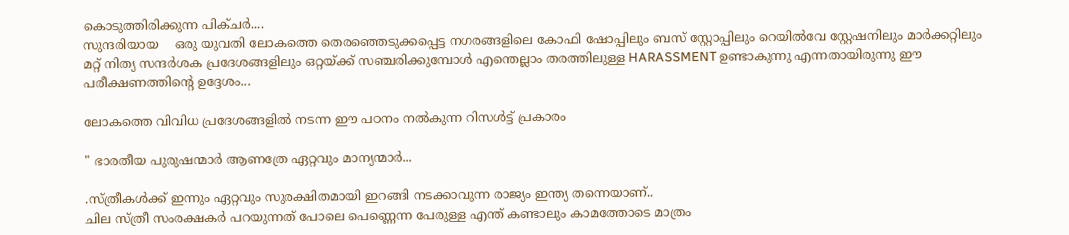കൊടുത്തിരിക്കുന്ന പിക്ചര്‍....
സുന്ദരിയായ    ഒരു യുവതി ലോകത്തെ തെരഞ്ഞെടുക്കപ്പെട്ട നഗരങ്ങളിലെ കോഫി ഷോപ്പിലും ബസ്‌ സ്റ്റോപ്പിലും റെയില്‍വേ സ്റ്റേഷനിലും മാര്‍ക്കറ്റിലും മറ്റ് നിത്യ സന്ദര്‍ശക പ്രദേശങ്ങളിലും ഒറ്റയ്ക്ക് സഞ്ചരിക്കുമ്പോള്‍ എന്തെല്ലാം തരത്തിലുള്ള HARASSMENT ഉണ്ടാകുന്നു എന്നതായിരുന്നു ഈ പരീക്ഷണത്തിന്റെ ഉദ്ദേശം...

ലോകത്തെ വിവിധ പ്രദേശങ്ങളില്‍ നടന്ന ഈ പഠനം നല്‍കുന്ന റിസള്‍ട്ട് പ്രകാരം

" ഭാരതീയ പുരുഷന്മാര്‍ ആണത്രേ ഏറ്റവും മാന്യന്മാര്‍...

.സ്ത്രീകള്‍ക്ക് ഇന്നും ഏറ്റവും സുരക്ഷിതമായി ഇറങ്ങി നടക്കാവുന്ന രാജ്യം ഇന്ത്യ തന്നെയാണ്..
ചില സ്ത്രീ സംരക്ഷകര്‍ പറയുന്നത് പോലെ പെണ്ണെന്ന പേരുള്ള എന്ത് കണ്ടാലും കാമത്തോടെ മാത്രം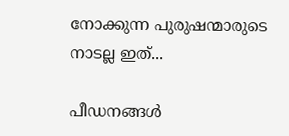നോക്കുന്ന പുരുഷന്മാരുടെ
നാടല്ല ഇത്...

പീഡനങ്ങള്‍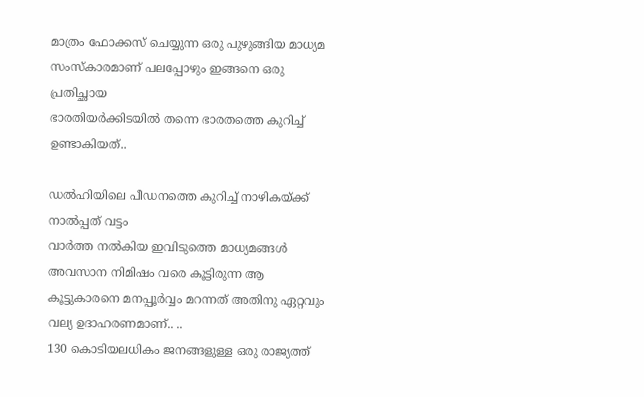മാത്രം ഫോക്കസ് ചെയ്യുന്ന ഒരു പുഴുങ്ങിയ മാധ്യമ സംസ്കാരമാണ് പലപ്പോഴും ഇങ്ങനെ ഒരു പ്രതിച്ഛായ
ഭാരതിയര്‍ക്കിടയില്‍ തന്നെ ഭാരതത്തെ കുറിച്ച് ഉണ്ടാകിയത്..

ഡല്‍ഹിയിലെ പീഡനത്തെ കുറിച്ച് നാഴികയ്ക്ക് നാല്‍പ്പത് വട്ടം
വാര്‍ത്ത നല്‍കിയ ഇവിടുത്തെ മാധ്യമങ്ങള്‍ അവസാന നിമിഷം വരെ കൂട്ടിരുന്ന ആ കൂട്ടുകാരനെ മനപ്പൂര്‍വ്വം മറന്നത് അതിനു ഏറ്റവും വല്യ ഉദാഹരണമാണ്.. ..
130 കൊടിയലധികം ജനങ്ങളുള്ള ഒരു രാജ്യത്ത്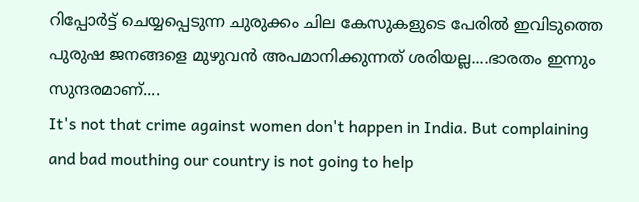റിപ്പോര്‍ട്ട്‌ ചെയ്യപ്പെടുന്ന ചുരുക്കം ചില കേസുകളുടെ പേരില്‍ ഇവിടുത്തെ
പുരുഷ ജനങ്ങളെ മുഴുവന്‍ അപമാനിക്കുന്നത് ശരിയല്ല....ഭാരതം ഇന്നും സുന്ദരമാണ്....
It's not that crime against women don't happen in India. But complaining and bad mouthing our country is not going to help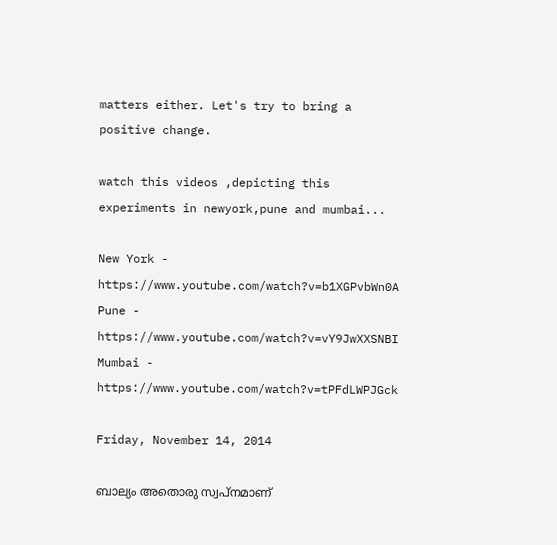matters either. Let's try to bring a positive change.

watch this videos ,depicting this experiments in newyork,pune and mumbai...

New York - https://www.youtube.com/watch?v=b1XGPvbWn0A
Pune - https://www.youtube.com/watch?v=vY9JwXXSNBI
Mumbai - https://www.youtube.com/watch?v=tPFdLWPJGck

Friday, November 14, 2014

ബാല്യം അതൊരു സ്വപ്നമാണ്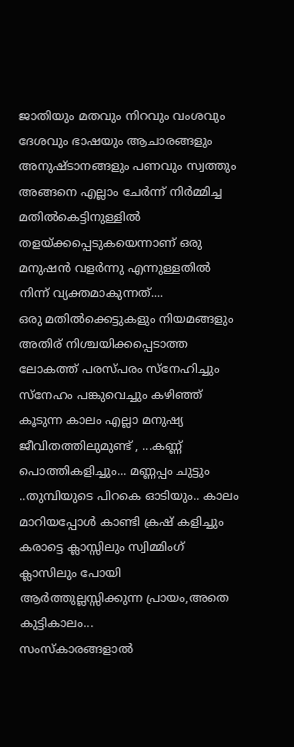ജാതിയും മതവും നിറവും വംശവും ദേശവും ഭാഷയും ആചാരങ്ങളും അനുഷ്ടാനങ്ങളും പണവും സ്വത്തും അങ്ങനെ എല്ലാം ചേര്‍ന്ന് നിര്‍മ്മിച്ച മതില്‍കെട്ടിനുള്ളില്‍ തളയ്ക്കപ്പെടുകയെന്നാണ് ഒരു മനുഷന്‍ വളര്‍ന്നു എന്നുള്ളതില്‍ നിന്ന് വ്യക്തമാകുന്നത്....
ഒരു മതില്‍ക്കെട്ടുകളും നിയമങ്ങളും അതിര് നിശ്ചയിക്കപ്പെടാത്ത ലോകത്ത് പരസ്പരം സ്നേഹിച്ചും സ്നേഹം പങ്കുവെച്ചും കഴിഞ്ഞ് കൂടുന്ന കാലം എല്ലാ മനുഷ്യ ജീവിതത്തിലുമുണ്ട് , ...കണ്ണ് പൊത്തികളിച്ചും... മണ്ണപ്പം ചുട്ടും ..തുമ്പിയുടെ പിറകെ ഓടിയും.. കാലം മാറിയപ്പോള്‍ കാണ്ടി ക്രഷ് കളിച്ചും കരാട്ടെ ക്ലാസ്സിലും സ്വിമ്മിംഗ് ക്ലാസിലും പോയി ആര്‍ത്തുല്ലസ്സിക്കുന്ന പ്രായം,അതെ കുട്ടികാലം...
സംസ്കാരങ്ങളാല്‍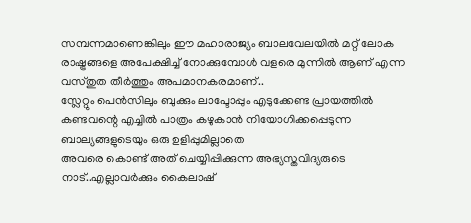സമ്പന്നമാണെങ്കിലും ഈ മഹാരാജ്യം ബാലവേലയില്‍ മറ്റ് ലോക രാഷ്ട്രങ്ങളെ അപേക്ഷിച്ച് നോക്കുമ്പോള്‍ വളരെ മുന്നില്‍ ആണ് എന്ന വസ്തുത തീര്‍ത്തും അപമാനകരമാണ്..
സ്ലേറ്റും പെന്‍സിലും ബുക്കും ലാപ്ടോപ്പും എടുക്കേണ്ട പ്രായത്തില്‍ കണ്ടവന്റെ എച്ചില്‍ പാത്രം കഴുകാന്‍ നിയോഗിക്കപ്പെടുന്ന ബാല്യങ്ങളുടെയും ഒരു ഉളിപ്പുമില്ലാതെ
അവരെ കൊണ്ട് അത് ചെയ്യിപ്പിക്കുന്ന അഭ്യസ്തവിദ്യരുടെ നാട്..എല്ലാവര്‍ക്കും കൈലാഷ്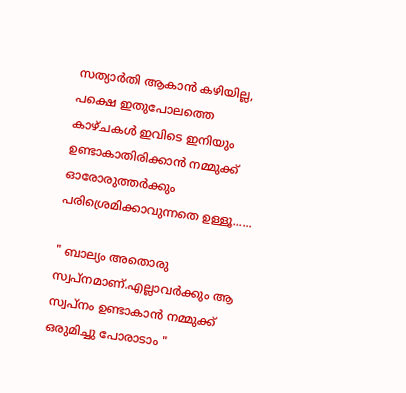സത്യാര്‍തി ആകാന്‍ കഴിയില്ല,
പക്ഷെ ഇതുപോലത്തെ കാഴ്ചകള്‍ ഇവിടെ ഇനിയും ഉണ്ടാകാതിരിക്കാന്‍ നമ്മുക്ക് ഓരോരുത്തര്‍ക്കും പരിശ്രെമിക്കാവുന്നതെ ഉള്ളൂ......

" ബാല്യം അതൊരു സ്വപ്നമാണ്.എല്ലാവര്‍ക്കും ആ സ്വപ്നം ഉണ്ടാകാന്‍ നമ്മുക്ക് ഒരുമിച്ചു പോരാടാം "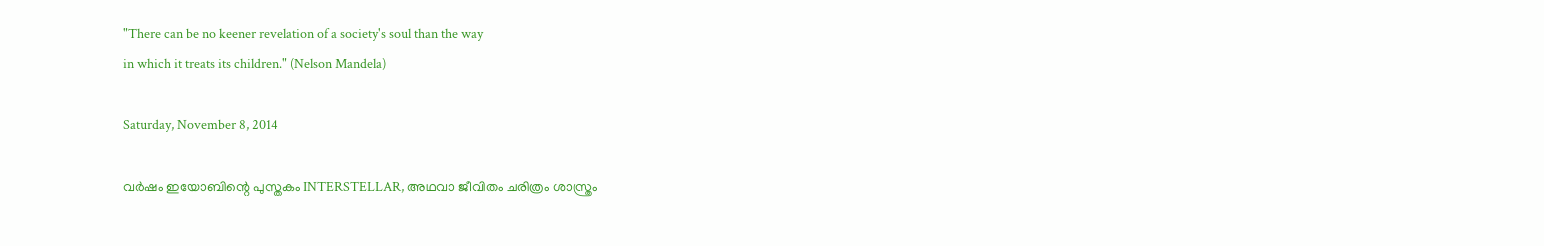"There can be no keener revelation of a society's soul than the way
in which it treats its children." (Nelson Mandela)

Saturday, November 8, 2014

വര്‍ഷം ഇയോബിന്റെ പുസ്തകം INTERSTELLAR, അഥവാ ജീവിതം ചരിത്രം ശാസ്ത്രം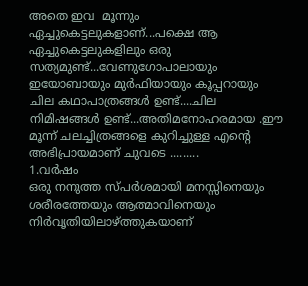അതെ ഇവ  മൂന്നും ഏച്ചുകെട്ടലുകളാണ്...പക്ഷെ ആ ഏച്ചുകെട്ടലുകളിലും ഒരു സത്യമുണ്ട്...വേണുഗോപാലായും ഇയോബായും മുര്‍ഫിയായും കൂപ്പറായും ചില കഥാപാത്രങ്ങള്‍ ഉണ്ട്....ചില നിമിഷങ്ങള്‍ ഉണ്ട്...അതിമനോഹരമായ .ഈ മൂന്ന് ചലച്ചിത്രങ്ങളെ കുറിച്ചുള്ള എന്‍റെ അഭിപ്രായമാണ് ചുവടെ .........
1.വര്‍ഷം
ഒരു നനുത്ത സ്പര്‍ശമായി മനസ്സിനെയും ശരീരത്തേയും ആത്മാവിനെയും നിര്‍വൃതിയിലാഴ്ത്തുകയാണ്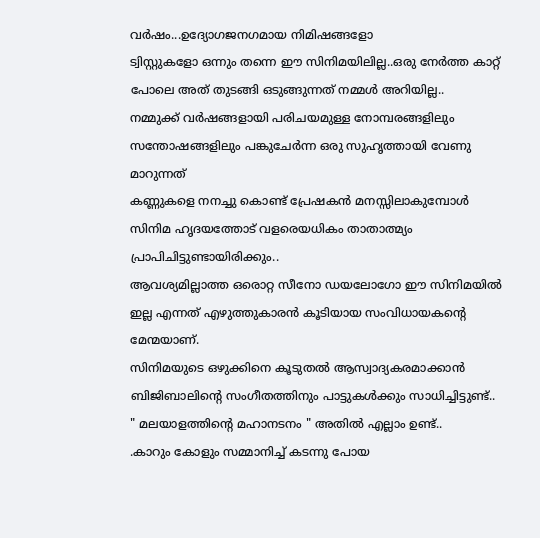വര്‍ഷം...ഉദ്യോഗജനഗമായ നിമിഷങ്ങളോ
ട്വിസ്റ്റുകളോ ഒന്നും തന്നെ ഈ സിനിമയിലില്ല..ഒരു നേര്‍ത്ത കാറ്റ് പോലെ അത് തുടങ്ങി ഒടുങ്ങുന്നത് നമ്മള്‍ അറിയില്ല..
നമ്മുക്ക് വര്‍ഷങ്ങളായി പരിചയമുള്ള നോമ്പരങ്ങളിലും സന്തോഷങ്ങളിലും പങ്കുചേര്‍ന്ന ഒരു സുഹൃത്തായി വേണു മാറുന്നത്
കണ്ണുകളെ നനച്ചു കൊണ്ട് പ്രേഷകന്‍ മനസ്സിലാകുമ്പോള്‍ സിനിമ ഹൃദയത്തോട് വളരെയധികം താതാത്മ്യം പ്രാപിചിട്ടുണ്ടായിരിക്കും..
ആവശ്യമില്ലാത്ത ഒരൊറ്റ സീനോ ഡയലോഗോ ഈ സിനിമയില്‍ ഇല്ല എന്നത് എഴുത്തുകാരന്‍ കൂടിയായ സംവിധായകന്റെ മേന്മയാണ്.
സിനിമയുടെ ഒഴുക്കിനെ കൂടുതല്‍ ആസ്വാദ്യകരമാക്കാന്‍ ബിജിബാലിന്റെ സംഗീതത്തിനും പാട്ടുകള്‍ക്കും സാധിച്ചിട്ടുണ്ട്..
" മലയാളത്തിന്റെ മഹാനടനം " അതില്‍ എല്ലാം ഉണ്ട്..
.കാറും കോളും സമ്മാനിച്ച്‌ കടന്നു പോയ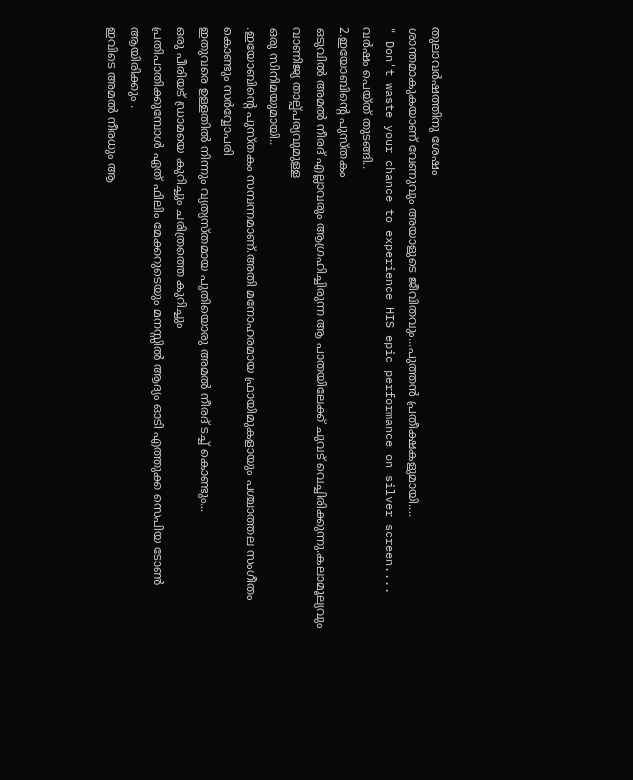തുലാവര്‍ഷത്തിനു ശേഷം
ശാന്തമാകുകയാണ് വേണുവും അയാളുടെ ജീവിതവും...പുത്തന്‍ പ്രതീക്ഷകളുമായി....
" Don't waste your chance to experience HIS epic performance on silver screen....
വര്‍ഷം പെയ്ത് തുടങ്ങി..
2.ഇയോബിന്റെ പുസ്തകം
ഒടുവില്‍ അമല്‍ നീരദ് എല്ലാവരും ആഗ്രഹിച്ചിരുന്ന ആ പാതയിലേക്ക് ചുവട് വെച്ചിരിക്കുന്നു.കലാമൂല്യവും വാണിജ്യ താല്പ്പര്യവുമുള്ള
ഒരു സിനിമയുമായി..
.ഇയോബിന്റെ പുസ്തകം സമ്പന്നമാണ്.അതി മനോഹരമായ ഫ്രായിമുകളായും പശ്ചാത്തല സംഗീതം കൊണ്ടും സര്‍വ്വോപരി
ഇതുവരെ ഉള്ളതില്‍ നിന്നും വ്യത്യസ്തമായ പുതിയൊരു അമല്‍ നീരദ് ടച്ച്‌ കൊണ്ടും...
ഒരു പീരിയട് ഡ്രാമയെ കുറിച്ചും ചരിത്രത്തെ കുറിച്ചും
പ്രതിപാതിക്കുമ്പോള്‍ ഏത് ഫിലിം മേക്കറുടെയും മനസ്സില്‍ ആദ്യം ഓടി എത്തുക്ക സെപിയ ടോണ്‍ ആയിരിക്കും .
ഇവിടെ അമല്‍ നീരധും ആ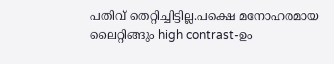പതിവ് തെറ്റിച്ചിട്ടില്ല.പക്ഷെ മനോഹരമായ ലൈറ്റിങ്ങും high contrast-ഉം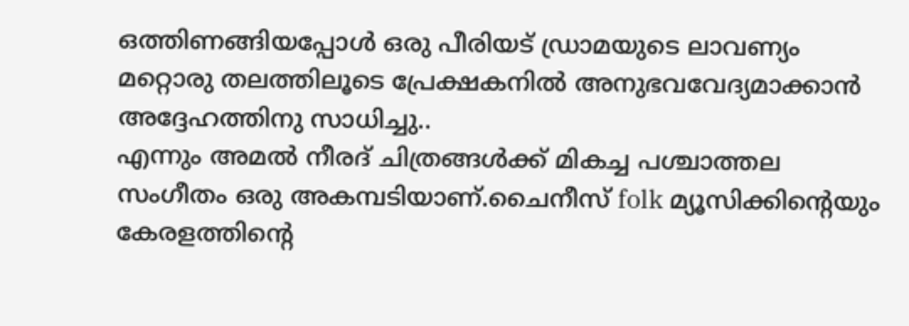ഒത്തിണങ്ങിയപ്പോള്‍ ഒരു പീരിയട് ഡ്രാമയുടെ ലാവണ്യം മറ്റൊരു തലത്തിലൂടെ പ്രേക്ഷകനില്‍ അനുഭവവേദ്യമാക്കാന്‍ അദ്ദേഹത്തിനു സാധിച്ചു..
എന്നും അമല്‍ നീരദ് ചിത്രങ്ങള്‍ക്ക് മികച്ച പശ്ചാത്തല സംഗീതം ഒരു അകമ്പടിയാണ്.ചൈനീസ്‌ folk മ്യൂസിക്കിന്റെയും കേരളത്തിന്റെ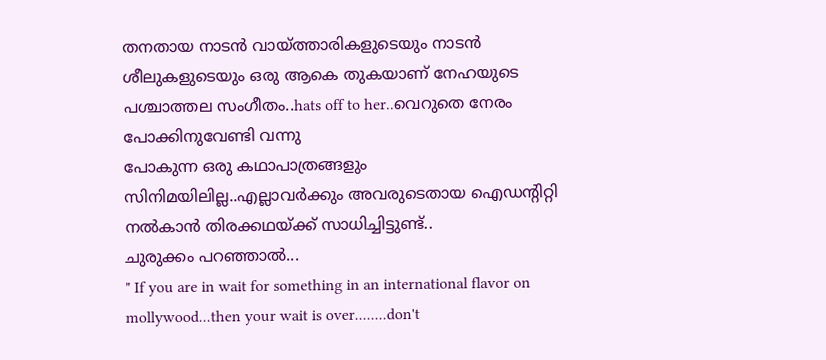തനതായ നാടന്‍ വായ്ത്താരികളുടെയും നാടന്‍ ശീലുകളുടെയും ഒരു ആകെ തുകയാണ് നേഹയുടെ പശ്ചാത്തല സംഗീതം..hats off to her..വെറുതെ നേരം പോക്കിനുവേണ്ടി വന്നു
പോകുന്ന ഒരു കഥാപാത്രങ്ങളും സിനിമയിലില്ല..എല്ലാവര്‍ക്കും അവരുടെതായ ഐഡന്റിറ്റി നല്‍കാന്‍ തിരക്കഥയ്ക്ക് സാധിച്ചിട്ടുണ്ട്..
ചുരുക്കം പറഞ്ഞാല്‍...
" If you are in wait for something in an international flavor on mollywood...then your wait is over........don't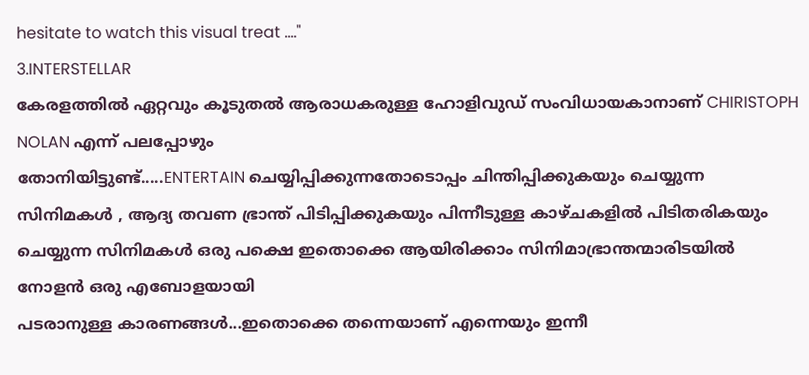hesitate to watch this visual treat ...."
3.INTERSTELLAR
കേരളത്തില്‍ ഏറ്റവും കൂടുതല്‍ ആരാധകരുള്ള ഹോളിവുഡ് സംവിധായകാനാണ് CHIRISTOPH NOLAN എന്ന് പലപ്പോഴും
തോനിയിട്ടുണ്ട്.....ENTERTAIN ചെയ്യിപ്പിക്കുന്നതോടൊപ്പം ചിന്തിപ്പിക്കുകയും ചെയ്യുന്ന സിനിമകള്‍ , ആദ്യ തവണ ഭ്രാന്ത് പിടിപ്പിക്കുകയും പിന്നീടുള്ള കാഴ്ചകളില്‍ പിടിതരികയും ചെയ്യുന്ന സിനിമകള്‍ ഒരു പക്ഷെ ഇതൊക്കെ ആയിരിക്കാം സിനിമാഭ്രാന്തന്മാരിടയില്‍ നോളന്‍ ഒരു എബോളയായി
പടരാനുള്ള കാരണങ്ങള്‍...ഇതൊക്കെ തന്നെയാണ് എന്നെയും ഇന്നീ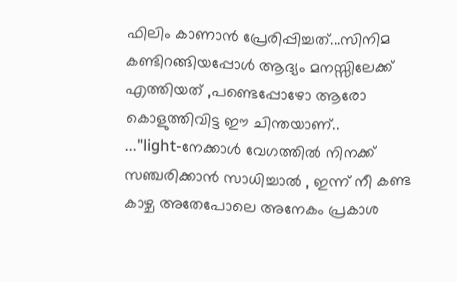ഫിലിം കാണാന്‍ പ്രേരിപ്പിച്ചത്...സിനിമ കണ്ടിറങ്ങിയപ്പോള്‍ ആദ്യം മനസ്സിലേക്ക്
എത്തിയത് ,പണ്ടെപ്പോഴോ ആരോ കൊളുത്തിവിട്ട ഈ ചിന്തയാണ്..
..."light-നേക്കാള്‍ വേഗത്തില്‍ നിനക്ക് സഞ്ചരിക്കാന്‍ സാധിച്ചാല്‍ , ഇന്ന് നീ കണ്ട കാഴ്ച അതേപോലെ അനേകം പ്രകാശ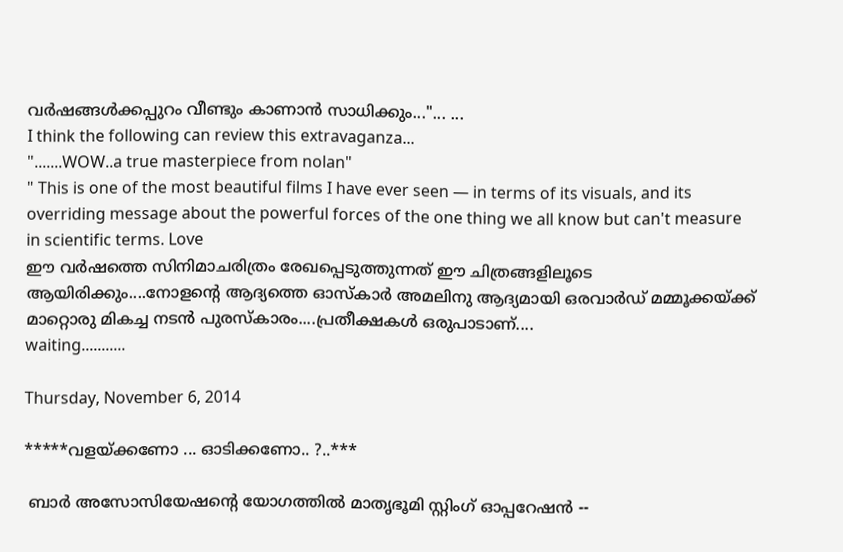വര്‍ഷങ്ങള്‍ക്കപ്പുറം വീണ്ടും കാണാന്‍ സാധിക്കും..."... ...
I think the following can review this extravaganza...
".......WOW..a true masterpiece from nolan"
" This is one of the most beautiful films I have ever seen — in terms of its visuals, and its overriding message about the powerful forces of the one thing we all know but can't measure in scientific terms. Love
ഈ വര്‍ഷത്തെ സിനിമാചരിത്രം രേഖപ്പെടുത്തുന്നത് ഈ ചിത്രങ്ങളിലൂടെ ആയിരിക്കും....നോളന്റെ ആദ്യത്തെ ഓസ്കാര്‍ അമലിനു ആദ്യമായി ഒരവാര്‍ഡ്‌ മമ്മൂക്കയ്ക്ക് മാറ്റൊരു മികച്ച നടന്‍ പുരസ്കാരം....പ്രതീക്ഷകള്‍ ഒരുപാടാണ്‌....
waiting...........

Thursday, November 6, 2014

*****വളയ്ക്കണോ ... ഓടിക്കണോ.. ?..***

 ബാര്‍ അസോസിയേഷന്‍റെ യോഗത്തില്‍ മാതൃഭൂമി സ്റ്റിംഗ് ഓപ്പറേഷന്‍ --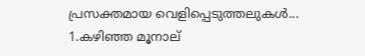പ്രസക്തമായ വെളിപ്പെടുത്തലുകള്‍...
1.കഴിഞ്ഞ മൂനാല്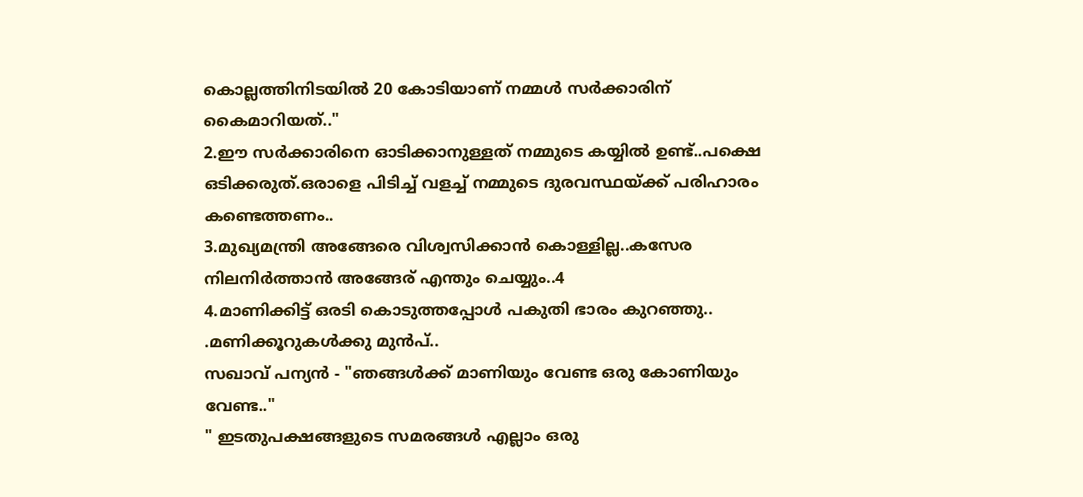കൊല്ലത്തിനിടയില്‍ 20 കോടിയാണ് നമ്മള്‍ സര്‍ക്കാരിന് കൈമാറിയത്.."
2.ഈ സര്‍ക്കാരിനെ ഓടിക്കാനുള്ളത് നമ്മുടെ കയ്യില്‍ ഉണ്ട്..പക്ഷെ ഒടിക്കരുത്.ഒരാളെ പിടിച്ച് വളച്ച് നമ്മുടെ ദുരവസ്ഥയ്ക്ക് പരിഹാരം കണ്ടെത്തണം..
3.മുഖ്യമന്ത്രി അങ്ങേരെ വിശ്വസിക്കാന്‍ കൊള്ളില്ല..കസേര നിലനിര്‍ത്താന്‍ അങ്ങേര് എന്തും ചെയ്യും..4
4.മാണിക്കിട്ട് ഒരടി കൊടുത്തപ്പോള്‍ പകുതി ഭാരം കുറഞ്ഞു..
.മണിക്കൂറുകള്‍ക്കു മുന്‍പ്..
സഖാവ് പന്യന്‍ - "ഞങ്ങള്‍ക്ക് മാണിയും വേണ്ട ഒരു കോണിയും വേണ്ട.."
" ഇടതുപക്ഷങ്ങളുടെ സമരങ്ങള്‍ എല്ലാം ഒരു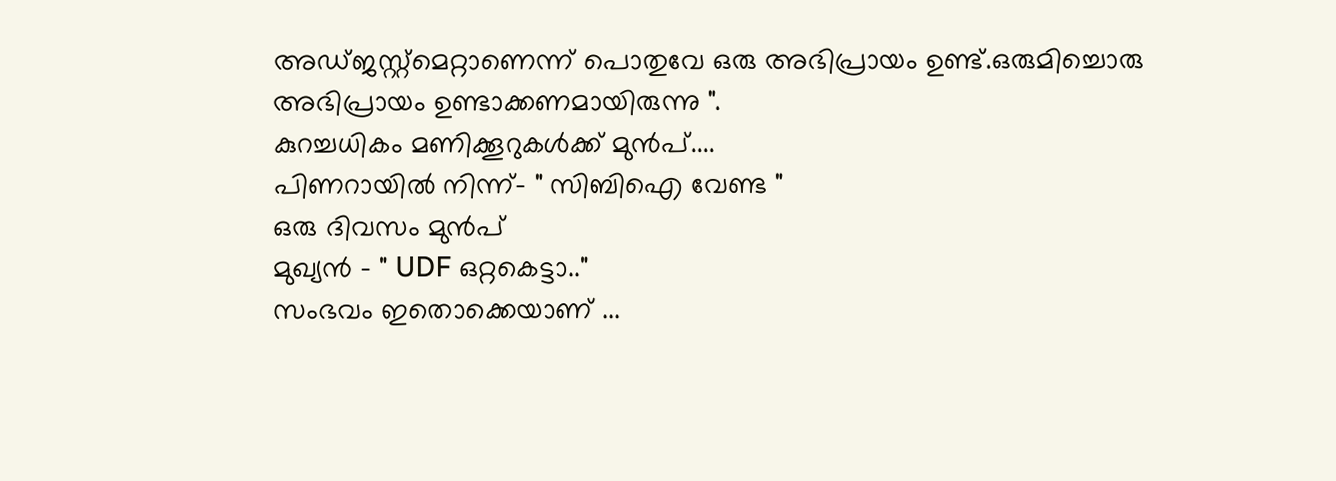അഡ്ജസ്റ്റ്മെറ്റാണെന്ന് പൊതുവേ ഒരു അഭിപ്രായം ഉണ്ട്.ഒരുമിച്ചൊരു അഭിപ്രായം ഉണ്ടാക്കണമായിരുന്നു ".
കുറച്ചധികം മണിക്കൂറുകള്‍ക്ക് മുന്‍പ്....
പിണറായില്‍ നിന്ന്- " സിബിഐ വേണ്ട "
ഒരു ദിവസം മുന്‍പ്
മുഖ്യന്‍ - " UDF ഒറ്റകെട്ടാ.."
സംഭവം ഇതൊക്കെയാണ് ...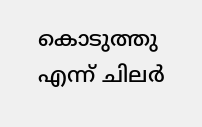കൊടുത്തു എന്ന് ചിലര്‍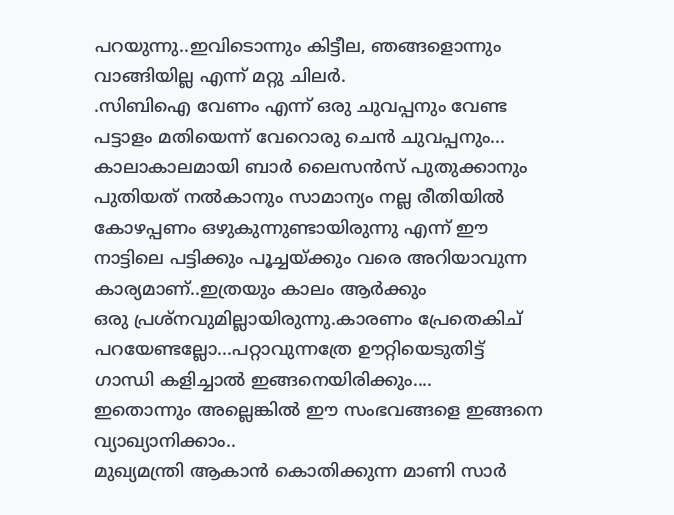പറയുന്നു..ഇവിടൊന്നും കിട്ടീല, ഞങ്ങളൊന്നും വാങ്ങിയില്ല എന്ന് മറ്റു ചിലര്‍.
.സിബിഐ വേണം എന്ന് ഒരു ചുവപ്പനും വേണ്ട പട്ടാളം മതിയെന്ന് വേറൊരു ചെന്‍ ചുവപ്പനും...
കാലാകാലമായി ബാര്‍ ലൈസന്‍സ് പുതുക്കാനും പുതിയത് നല്‍കാനും സാമാന്യം നല്ല രീതിയില്‍ കോഴപ്പണം ഒഴുകുന്നുണ്ടായിരുന്നു എന്ന് ഈ നാട്ടിലെ പട്ടിക്കും പൂച്ചയ്ക്കും വരെ അറിയാവുന്ന കാര്യമാണ്..ഇത്രയും കാലം ആര്‍ക്കും
ഒരു പ്രശ്നവുമില്ലായിരുന്നു.കാരണം പ്രേതെകിച് പറയേണ്ടല്ലോ...പറ്റാവുന്നത്രേ ഊറ്റിയെടുതിട്ട് ഗാന്ധി കളിച്ചാല്‍ ഇങ്ങനെയിരിക്കും....
ഇതൊന്നും അല്ലെങ്കില്‍ ഈ സംഭവങ്ങളെ ഇങ്ങനെ വ്യാഖ്യാനിക്കാം..
മുഖ്യമന്ത്രി ആകാന്‍ കൊതിക്കുന്ന മാണി സാര്‍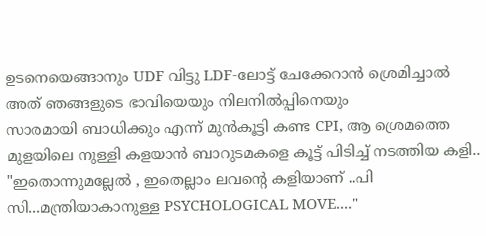ഉടനെയെങ്ങാനും UDF വിട്ടു LDF-ലോട്ട് ചേക്കേറാന്‍ ശ്രെമിച്ചാല്‍ അത് ഞങ്ങളുടെ ഭാവിയെയും നിലനില്‍പ്പിനെയും
സാരമായി ബാധിക്കും എന്ന് മുന്‍കൂട്ടി കണ്ട CPI, ആ ശ്രെമത്തെ മുളയിലെ നുള്ളി കളയാന്‍ ബാറുടമകളെ കൂട്ട് പിടിച്ച് നടത്തിയ കളി..
"ഇതൊന്നുമല്ലേല്‍ , ഇതെല്ലാം ലവന്‍റെ കളിയാണ് ..പി സി...മന്ത്രിയാകാനുള്ള PSYCHOLOGICAL MOVE...."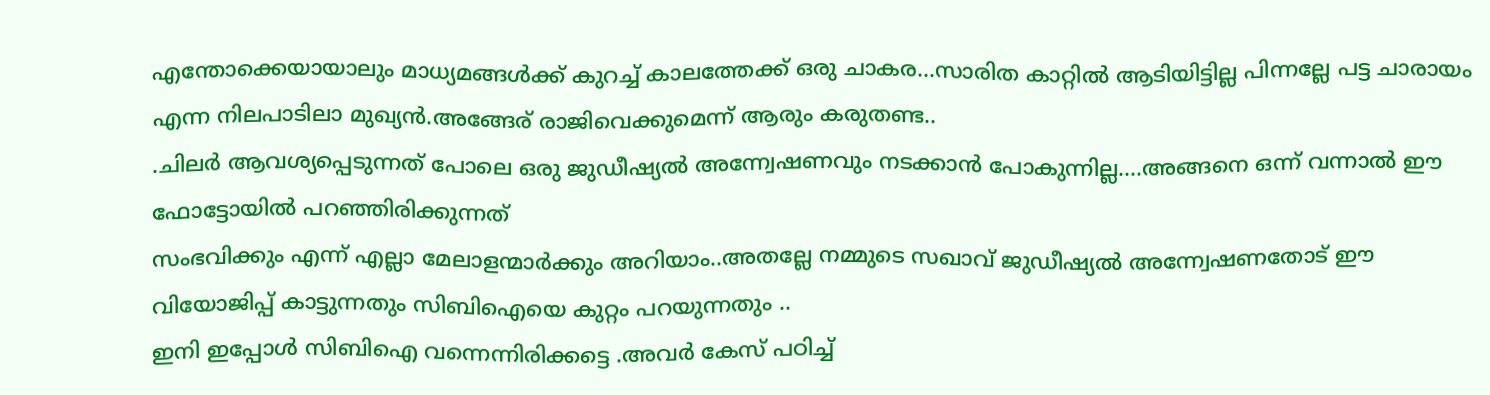എന്തോക്കെയായാലും മാധ്യമങ്ങള്‍ക്ക് കുറച്ച് കാലത്തേക്ക് ഒരു ചാകര...സാരിത കാറ്റില്‍ ആടിയിട്ടില്ല പിന്നല്ലേ പട്ട ചാരായം എന്ന നിലപാടിലാ മുഖ്യന്‍.അങ്ങേര് രാജിവെക്കുമെന്ന് ആരും കരുതണ്ട..
.ചിലര്‍ ആവശ്യപ്പെടുന്നത് പോലെ ഒരു ജുഡീഷ്യല്‍ അന്ന്വേഷണവും നടക്കാന്‍ പോകുന്നില്ല....അങ്ങനെ ഒന്ന് വന്നാല്‍ ഈ ഫോട്ടോയില്‍ പറഞ്ഞിരിക്കുന്നത്
സംഭവിക്കും എന്ന് എല്ലാ മേലാളന്മാര്‍ക്കും അറിയാം..അതല്ലേ നമ്മുടെ സഖാവ് ജുഡീഷ്യല്‍ അന്ന്വേഷണതോട് ഈ വിയോജിപ്പ്‌ കാട്ടുന്നതും സിബിഐയെ കുറ്റം പറയുന്നതും ..
ഇനി ഇപ്പോള്‍ സിബിഐ വന്നെന്നിരിക്കട്ടെ .അവര്‍ കേസ് പഠിച്ച്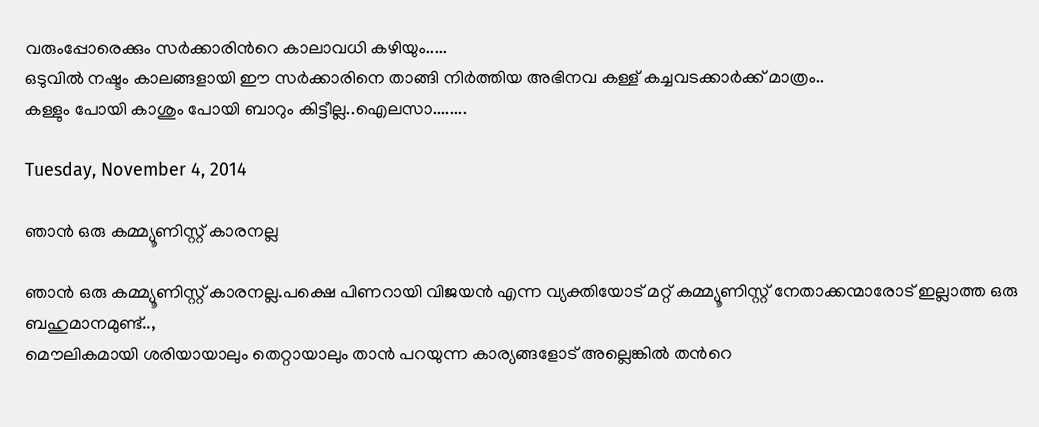വരുംപ്പോരെക്കും സര്‍ക്കാരിന്‍റെ കാലാവധി കഴിയും.....
ഒടുവില്‍ നഷ്ടം കാലങ്ങളായി ഈ സര്‍ക്കാരിനെ താങ്ങി നിര്‍ത്തിയ അഭിനവ കള്ള് കച്ചവടക്കാര്‍ക്ക് മാത്രം..
കള്ളും പോയി കാശും പോയി ബാറും കിട്ടീല്ല..ഐലസാ........

Tuesday, November 4, 2014

ഞാന്‍ ഒരു കമ്മ്യൂണിസ്റ്റ്‌ കാരനല്ല

ഞാന്‍ ഒരു കമ്മ്യൂണിസ്റ്റ്‌ കാരനല്ല.പക്ഷെ പിണറായി വിജയന്‍ എന്ന വ്യക്തിയോട് മറ്റ് കമ്മ്യൂണിസ്റ്റ്‌ നേതാക്കന്മാരോട് ഇല്ലാത്ത ഒരു
ബഹുമാനമുണ്ട്..,
മൌലികമായി ശരിയായാലും തെറ്റായാലും താന്‍ പറയുന്ന കാര്യങ്ങളോട് അല്ലെങ്കില്‍ തന്‍റെ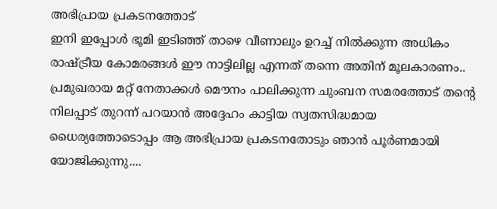അഭിപ്രായ പ്രകടനത്തോട്
ഇനി ഇപ്പോള്‍ ഭൂമി ഇടിഞ്ഞ് താഴെ വീണാലും ഉറച്ച് നില്‍ക്കുന്ന അധികം രാഷ്ട്രീയ കോമരങ്ങള്‍ ഈ നാട്ടിലില്ല എന്നത് തന്നെ അതിന് മൂലകാരണം..
പ്രമുഖരായ മറ്റ് നേതാക്കള്‍ മൌനം പാലിക്കുന്ന ചുംബന സമരത്തോട് തന്‍റെ നിലപ്പാട് തുറന്ന് പറയാന്‍ അദ്ദേഹം കാട്ടിയ സ്വതസിദ്ധമായ ധൈര്യത്തോടൊപ്പം ആ അഭിപ്രായ പ്രകടനതോടും ഞാന്‍ പൂര്‍ണമായി യോജിക്കുന്നു....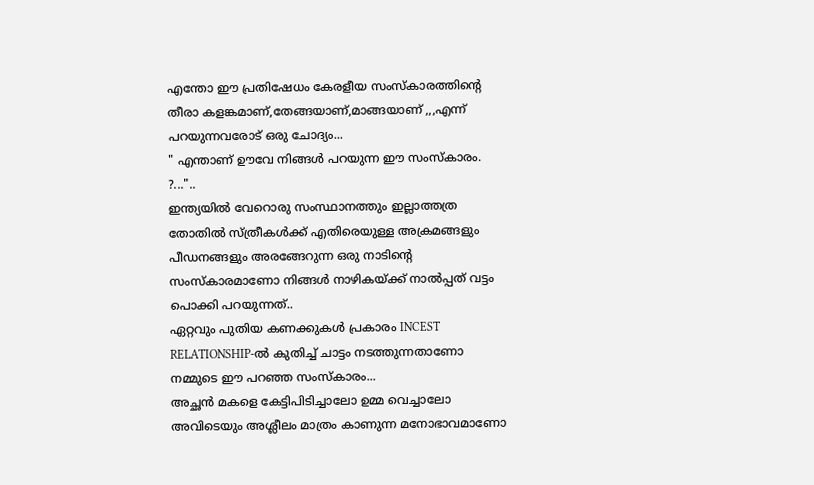എന്തോ ഈ പ്രതിഷേധം കേരളീയ സംസ്കാരത്തിന്‍റെ തീരാ കളങ്കമാണ്,തേങ്ങയാണ്,മാങ്ങയാണ്‌ ,,,എന്ന് പറയുന്നവരോട് ഒരു ചോദ്യം...
" എന്താണ് ഊവേ നിങ്ങള്‍ പറയുന്ന ഈ സംസ്കാരം. ?..."..
ഇന്ത്യയില്‍ വേറൊരു സംസ്ഥാനത്തും ഇല്ലാത്തത്ര തോതില്‍ സ്ത്രീകള്‍ക്ക് എതിരെയുള്ള അക്രമങ്ങളും പീഡനങ്ങളും അരങ്ങേറുന്ന ഒരു നാടിന്‍റെ സംസ്കാരമാണോ നിങ്ങള്‍ നാഴികയ്ക്ക് നാല്‍പ്പത് വട്ടം പൊക്കി പറയുന്നത്..
ഏറ്റവും പുതിയ കണക്കുകള്‍ പ്രകാരം INCEST RELATIONSHIP-ല്‍ കുതിച്ച് ചാട്ടം നടത്തുന്നതാണോ നമ്മുടെ ഈ പറഞ്ഞ സംസ്കാരം...
അച്ഛന്‍ മകളെ കേട്ടിപിടിച്ചാലോ ഉമ്മ വെച്ചാലോ അവിടെയും അശ്ലീലം മാത്രം കാണുന്ന മനോഭാവമാണോ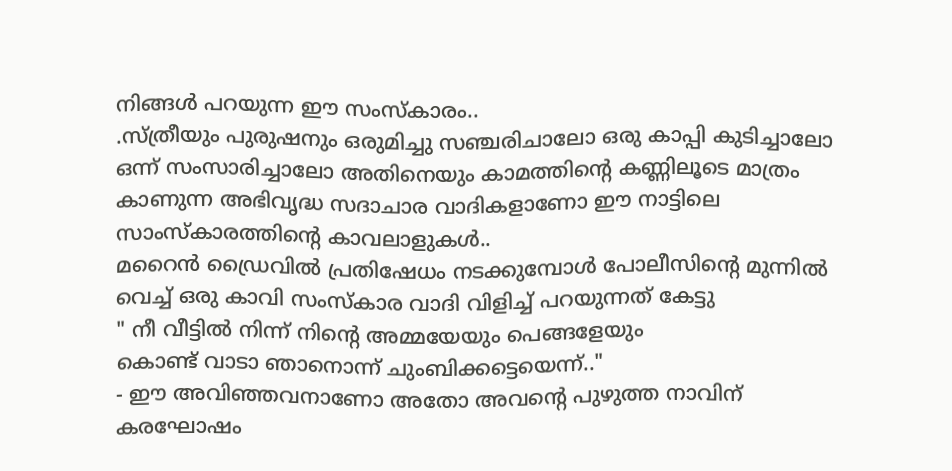നിങ്ങള്‍ പറയുന്ന ഈ സംസ്കാരം..
.സ്ത്രീയും പുരുഷനും ഒരുമിച്ചു സഞ്ചരിചാലോ ഒരു കാപ്പി കുടിച്ചാലോ ഒന്ന് സംസാരിച്ചാലോ അതിനെയും കാമത്തിന്‍റെ കണ്ണിലൂടെ മാത്രം കാണുന്ന അഭിവൃദ്ധ സദാചാര വാദികളാണോ ഈ നാട്ടിലെ സാംസ്കാരത്തിന്റെ കാവലാളുകള്‍..
മറൈന്‍ ഡ്രൈവില്‍ പ്രതിഷേധം നടക്കുമ്പോള്‍ പോലീസിന്റെ മുന്നില്‍ വെച്ച് ഒരു കാവി സംസ്കാര വാദി വിളിച്ച് പറയുന്നത് കേട്ടു
" നീ വീട്ടില്‍ നിന്ന് നിന്‍റെ അമ്മയേയും പെങ്ങളേയും
കൊണ്ട് വാടാ ഞാനൊന്ന് ചുംബിക്കട്ടെയെന്ന്.."
- ഈ അവിഞ്ഞവനാണോ അതോ അവന്‍റെ പുഴുത്ത നാവിന് കരഘോഷം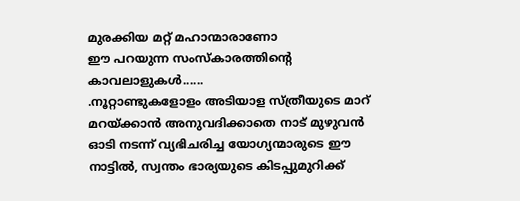മുരക്കിയ മറ്റ് മഹാന്മാരാണോ
ഈ പറയുന്ന സംസ്കാരത്തിന്‍റെ കാവലാളുകള്‍......
.നൂറ്റാണ്ടുകളോളം അടിയാള സ്ത്രീയുടെ മാറ് മറയ്ക്കാന്‍ അനുവദിക്കാതെ നാട് മുഴുവന്‍ ഓടി നടന്ന് വ്യഭിചരിച്ച യോഗ്യന്മാരുടെ ഈ നാട്ടില്‍, സ്വന്തം ഭാര്യയുടെ കിടപ്പുമുറിക്ക്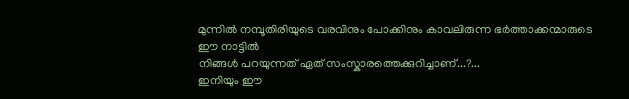മുന്നില്‍ നമ്പൂതിരിയുടെ വരവിനും പോക്കിനും കാവലിരുന്ന ഭര്‍ത്താക്കന്മാരുടെ ഈ നാട്ടില്‍
നിങ്ങള്‍ പറയുന്നത് ഏത് സംസ്കാരത്തെക്കുറിച്ചാണ്...?...
ഇനിയും ഈ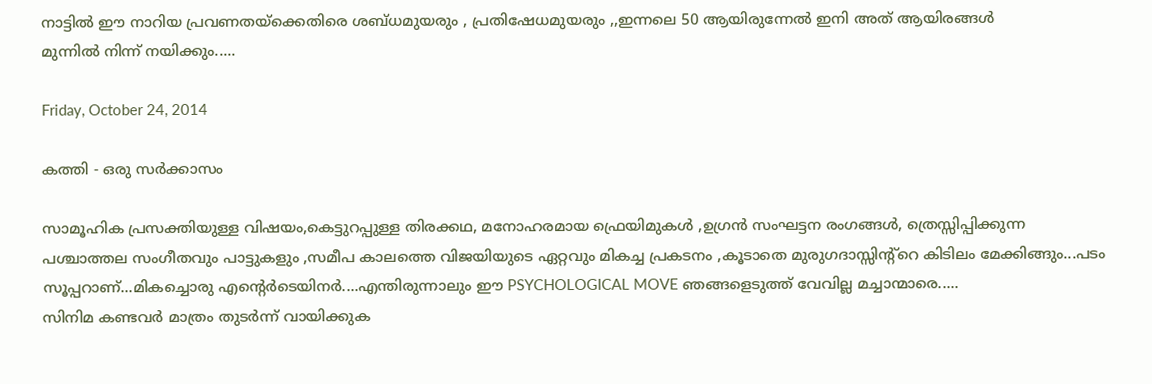നാട്ടില്‍ ഈ നാറിയ പ്രവണതയ്ക്കെതിരെ ശബ്ധമുയരും , പ്രതിഷേധമുയരും ,,ഇന്നലെ 50 ആയിരുന്നേല്‍ ഇനി അത് ആയിരങ്ങള്‍
മുന്നില്‍ നിന്ന് നയിക്കും.....

Friday, October 24, 2014

കത്തി - ഒരു സര്‍ക്കാസം

സാമൂഹിക പ്രസക്തിയുള്ള വിഷയം,കെട്ടുറപ്പുള്ള തിരക്കഥ, മനോഹരമായ ഫ്രെയിമുകള്‍ ,ഉഗ്രന്‍ സംഘട്ടന രംഗങ്ങള്‍, ത്രെസ്സിപ്പിക്കുന്ന പശ്ചാത്തല സംഗീതവും പാട്ടുകളും ,സമീപ കാലത്തെ വിജയിയുടെ ഏറ്റവും മികച്ച പ്രകടനം ,കൂടാതെ മുരുഗദാസ്സിന്റ്റെ കിടിലം മേക്കിങ്ങും...പടം സൂപ്പറാണ്...മികച്ചൊരു എന്‍റെര്‍ടെയിനര്‍....എന്തിരുന്നാലും ഈ PSYCHOLOGICAL MOVE ഞങ്ങളെടുത്ത് വേവില്ല മച്ചാന്മാരെ.....
സിനിമ കണ്ടവര്‍ മാത്രം തുടര്‍ന്ന് വായിക്കുക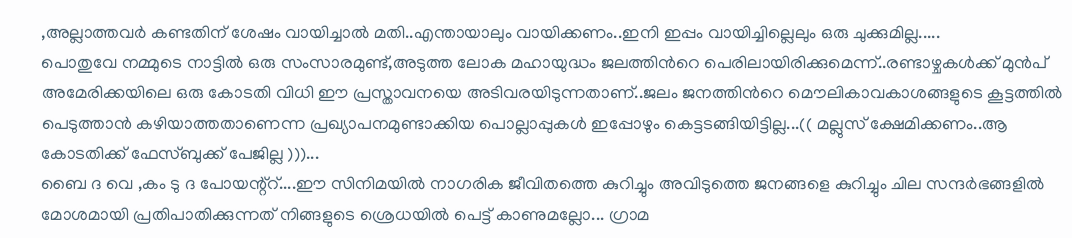,അല്ലാത്തവര്‍ കണ്ടതിന് ശേഷം വായിച്ചാല്‍ മതി..എന്തായാലും വായിക്കണം..ഇനി ഇപ്പം വായിച്ചില്ലെലും ഒരു ചുക്കുമില്ല.....
പൊതുവേ നമ്മുടെ നാട്ടില്‍ ഒരു സംസാരമുണ്ട്,അടുത്ത ലോക മഹായുദ്ധം ജലത്തിന്‍റെ പെരിലായിരിക്കുമെന്ന്..രണ്ടാഴ്ചകള്‍ക്ക് മുന്‍പ് അമേരിക്കയിലെ ഒരു കോടതി വിധി ഈ പ്രസ്താവനയെ അടിവരയിടുന്നതാണ്..ജലം ജനത്തിന്‍റെ മൌലികാവകാശങ്ങളുടെ കൂട്ടത്തില്‍ പെടുത്താന്‍ കഴിയാത്തതാണെന്ന പ്രഖ്യാപനമുണ്ടാക്കിയ പൊല്ലാപ്പുകള്‍ ഇപ്പോഴും കെട്ടടങ്ങിയിട്ടില്ല...(( മല്ലുസ് ക്ഷേമിക്കണം..ആ കോടതിക്ക് ഫേസ്ബുക്ക്‌ പേജില്ല )))...
ബൈ ദ വെ ,കം ടു ദ പോയന്റ്റ്....ഈ സിനിമയില്‍ നാഗരിക ജീവിതത്തെ കുറിച്ചും അവിടുത്തെ ജനങ്ങളെ കുറിച്ചും ചില സന്ദര്‍ഭങ്ങളില്‍ മോശമായി പ്രതിപാതിക്കുന്നത് നിങ്ങളുടെ ശ്രെധയില്‍ പെട്ട് കാണുമല്ലോ... ഗ്രാമ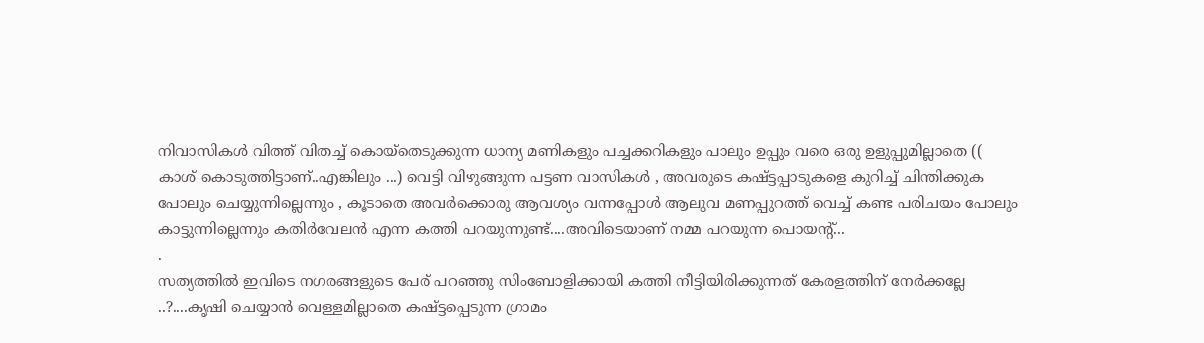നിവാസികള്‍ വിത്ത് വിതച്ച് കൊയ്തെടുക്കുന്ന ധാന്യ മണികളും പച്ചക്കറികളും പാലും ഉപ്പും വരെ ഒരു ഉളുപ്പുമില്ലാതെ (( കാശ് കൊടുത്തിട്ടാണ്..എങ്കിലും ...) വെട്ടി വിഴുങ്ങുന്ന പട്ടണ വാസികള്‍ , അവരുടെ കഷ്ട്ടപ്പാടുകളെ കുറിച്ച് ചിന്തിക്കുക പോലും ചെയ്യുന്നില്ലെന്നും , കൂടാതെ അവര്‍ക്കൊരു ആവശ്യം വന്നപ്പോള്‍ ആലുവ മണപ്പുറത്ത് വെച്ച് കണ്ട പരിചയം പോലും കാട്ടുന്നില്ലെന്നും കതിര്‍വേലന്‍ എന്ന കത്തി പറയുന്നുണ്ട്....അവിടെയാണ് നമ്മ പറയുന്ന പൊയന്റ്...
.
സത്യത്തില്‍ ഇവിടെ നഗരങ്ങളുടെ പേര് പറഞ്ഞു സിംബോളിക്കായി കത്തി നീട്ടിയിരിക്കുന്നത് കേരളത്തിന്‌ നേര്‍ക്കല്ലേ ..?....കൃഷി ചെയ്യാന്‍ വെള്ളമില്ലാതെ കഷ്ട്ടപ്പെടുന്ന ഗ്രാമം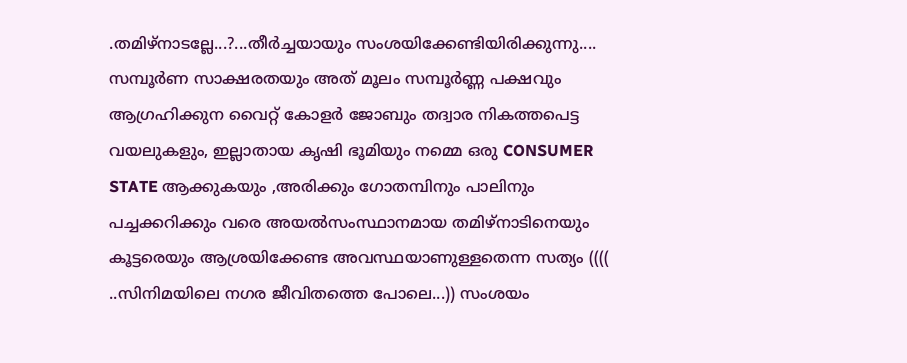.തമിഴ്നാടല്ലേ...?...തീര്‍ച്ചയായും സംശയിക്കേണ്ടിയിരിക്കുന്നു....
സമ്പൂര്‍ണ സാക്ഷരതയും അത് മൂലം സമ്പൂര്‍ണ്ണ പക്ഷവും ആഗ്രഹിക്കുന വൈറ്റ് കോളര്‍ ജോബും തദ്വാര നികത്തപെട്ട വയലുകളും, ഇല്ലാതായ കൃഷി ഭൂമിയും നമ്മെ ഒരു CONSUMER STATE ആക്കുകയും ,അരിക്കും ഗോതമ്പിനും പാലിനും പച്ചക്കറിക്കും വരെ അയല്‍സംസ്ഥാനമായ തമിഴ്നാടിനെയും കൂട്ടരെയും ആശ്രയിക്കേണ്ട അവസ്ഥയാണുള്ളതെന്ന സത്യം (((( ..സിനിമയിലെ നഗര ജീവിതത്തെ പോലെ...)) സംശയം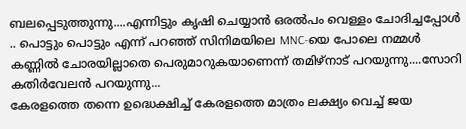ബലപ്പെടുത്തുന്നു....എന്നിട്ടും കൃഷി ചെയ്യാന്‍ ഒരല്‍പം വെള്ളം ചോദിച്ചപ്പോള്‍ .. പൊട്ടും പൊട്ടും എന്ന് പറഞ്ഞ് സിനിമയിലെ MNC-യെ പോലെ നമ്മള്‍ കണ്ണില്‍ ചോരയില്ലാതെ പെരുമാറുകയാണെന്ന് തമിഴ്നാട് പറയുന്നു....സോറി കതിര്‍വേലന്‍ പറയുന്നു...
കേരളത്തെ തന്നെ ഉദ്ധെക്ഷിച്ച് കേരളത്തെ മാത്രം ലക്ഷ്യം വെച്ച് ജയ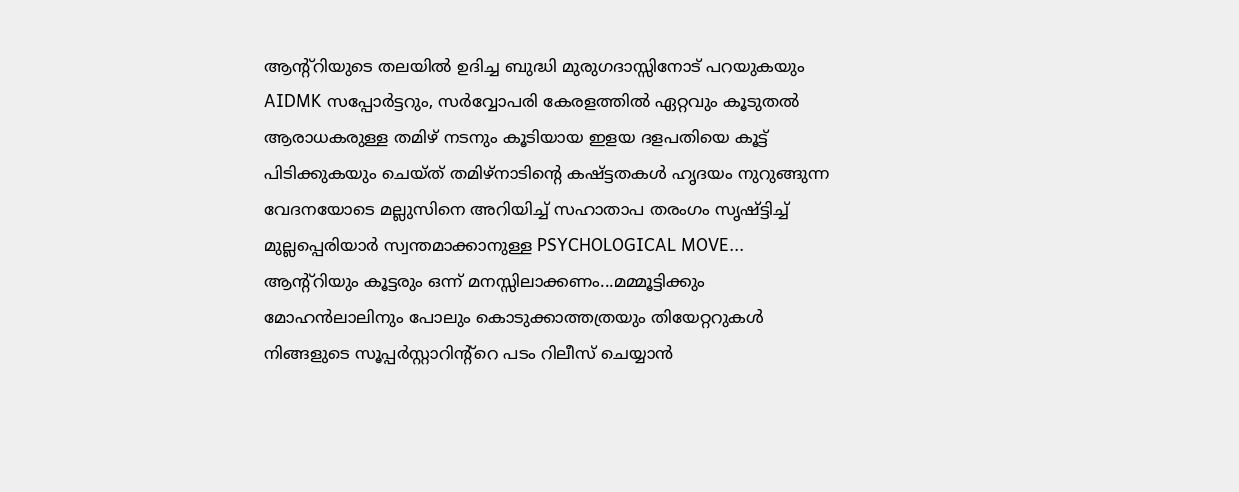ആന്റ്റിയുടെ തലയില്‍ ഉദിച്ച ബുദ്ധി മുരുഗദാസ്സിനോട് പറയുകയും AIDMK സപ്പോര്‍ട്ടറും, സര്‍വ്വോപരി കേരളത്തില്‍ ഏറ്റവും കൂടുതല്‍ ആരാധകരുള്ള തമിഴ് നടനും കൂടിയായ ഇളയ ദളപതിയെ കൂട്ട് പിടിക്കുകയും ചെയ്ത് തമിഴ്നാടിന്‍റെ കഷ്ട്ടതകള്‍ ഹൃദയം നുറുങ്ങുന്ന വേദനയോടെ മല്ലുസിനെ അറിയിച്ച് സഹാതാപ തരംഗം സൃഷ്ട്ടിച്ച് മുല്ലപ്പെരിയാര്‍ സ്വന്തമാക്കാനുള്ള PSYCHOLOGICAL MOVE...
ആന്റ്റിയും കൂട്ടരും ഒന്ന് മനസ്സിലാക്കണം...മമ്മൂട്ടിക്കും മോഹന്‍ലാലിനും പോലും കൊടുക്കാത്തത്രയും തിയേറ്ററുകള്‍ നിങ്ങളുടെ സൂപ്പര്‍സ്റ്റാറിന്റ്റെ പടം റിലീസ് ചെയ്യാന്‍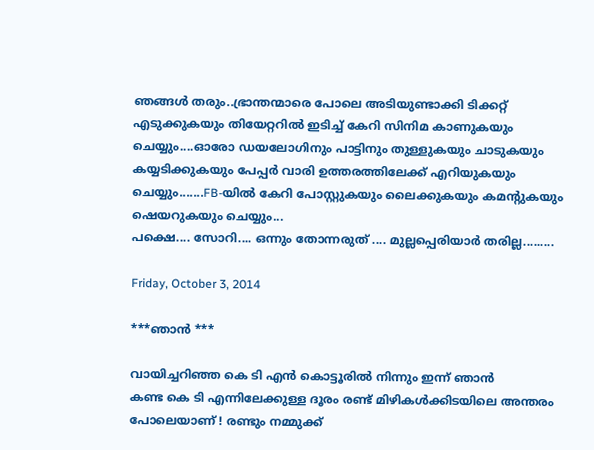ഞങ്ങള്‍ തരും..ഭ്രാന്തന്മാരെ പോലെ അടിയുണ്ടാക്കി ടിക്കറ്റ്‌ എടുക്കുകയും തിയേറ്ററില്‍ ഇടിച്ച് കേറി സിനിമ കാണുകയും ചെയ്യും....ഓരോ ഡയലോഗിനും പാട്ടിനും തുള്ളുകയും ചാടുകയും കയ്യടിക്കുകയും പേപ്പര്‍ വാരി ഉത്തരത്തിലേക്ക് എറിയുകയും ചെയ്യും.......FB-യില്‍ കേറി പോസ്റ്റുകയും ലൈക്കുകയും കമന്റുകയും ഷെയറുകയും ചെയ്യും...
പക്ഷെ.... സോറി.... ഒന്നും തോന്നരുത് .... മുല്ലപ്പെരിയാര്‍ തരില്ല.........

Friday, October 3, 2014

***ഞാൻ ***

വായിച്ചറിഞ്ഞ കെ ടി എൻ കൊട്ടൂരിൽ നിന്നും ഇന്ന് ഞാൻ
കണ്ട കെ ടി എന്നിലേക്കുള്ള ദൂരം രണ്ട്‌ മിഴികൾക്കിടയിലെ അന്തരം പോലെയാണ് ! രണ്ടും നമ്മുക്ക്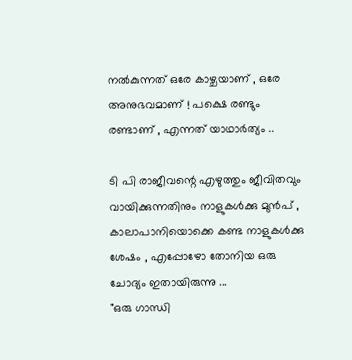നൽകുന്നത് ഒരേ കാഴ്ചയാണ് , ഒരേ അനുഭവമാണ് ! പക്ഷെ രണ്ടും രണ്ടാണ് , എന്നത് യാഥാർത്യം ..

ടി പി രാജീവന്റെ എഴുത്തും ജീവിതവും വായിക്കുന്നതിനും നാളുകൾക്കു മുൻപ്‌ , കാലാപാനിയൊക്കെ കണ്ട നാളുകൾക്കു ശേഷം , എപ്പോഴോ തോനിയ ഒരു ചോദ്യം ഇതായിരുന്നു ...
"ഒരു ഗാന്ധി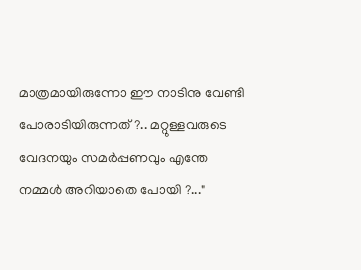മാത്രമായിരുന്നോ ഈ നാടിനു വേണ്ടി പോരാടിയിരുന്നത് ?.. മറ്റുള്ളവരുടെ വേദനയും സമർപ്പണവും എന്തേ നമ്മൾ അറിയാതെ പോയി ?..."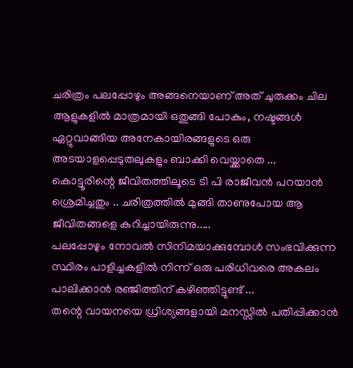ചരിത്രം പലപ്പോഴും അങ്ങനെയാണ് അത് ചുരുക്കം ചില ആളുകളിൽ മാത്രമായി ഒതുങ്ങി പോകും, നഷ്ടങ്ങൾ ഏറ്റുവാങ്ങിയ അനേകായിരങ്ങളുടെ ഒരു അടയാളപ്പെടുതലുകളും ബാക്കി വെയ്ക്കാതെ ...
കൊട്ടൂരിന്റെ ജീവിതത്തിലൂടെ ടി പി രാജീവൻ പറയാൻ ശ്രെമിച്ചതും .. ചരിത്രത്തിൽ മുങ്ങി താണുപോയ ആ ജീവിതങ്ങളെ കുറിച്ചായിരുന്നു.....
പലപ്പോഴും നോവൽ സിനിമയാക്കുമ്പോൾ സംഭവിക്കുന്ന സ്ഥിരം പാളിച്ചകളിൽ നിന്ന് ഒരു പരിധിവരെ അകലം പാലിക്കാൻ രഞ്ജിത്തിന് കഴിഞ്ഞിട്ടുണ്ട് ...
തന്റെ വായനയെ ധ്രിശ്യങ്ങളായി മനസ്സിൽ പതിപ്പിക്കാൻ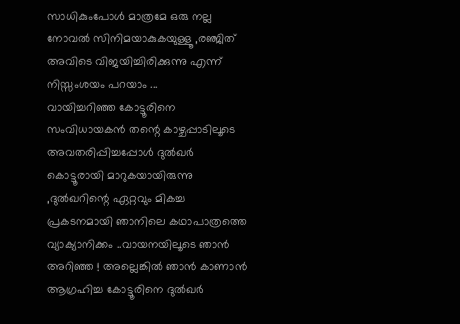സാധികുംപോൾ മാത്രമേ ഒരു നല്ല നോവൽ സിനിമയാകുകയുള്ളൂ ,രഞ്ജിത് അവിടെ വിജയിച്ചിരിക്കുന്നു എന്ന് നിസ്സംശയം പറയാം ...
വായിച്ചറിഞ്ഞ കോട്ടൂരിനെ സംവിധായകൻ തന്റെ കാഴ്ചപ്പാടിലൂടെ അവതരിപ്പിച്ചപ്പോൾ ദുൽഖർ കൊട്ടൂരായി മാറുകയായിരുന്നു ,ദുൽഖറിന്റെ ഏറ്റവും മികച്ച പ്രകടനമായി ഞാനിലെ കഥാപാത്രത്തെ വ്യാക്യാനിക്കം ..വായനയിലൂടെ ഞാൻ അറിഞ്ഞ ! അല്ലെങ്കിൽ ഞാൻ കാണാൻ ആഗ്രഹിച്ച കോട്ടൂരിനെ ദുൽഖർ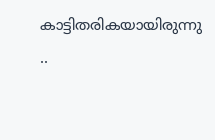കാട്ടിതരികയായിരുന്നു ..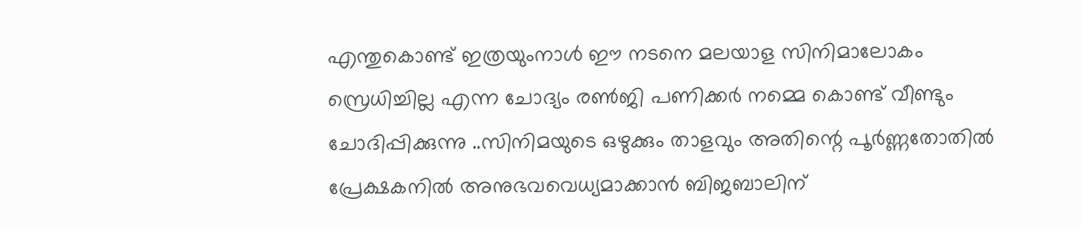എന്തുകൊണ്ട് ഇത്രയുംനാൾ ഈ നടനെ മലയാള സിനിമാലോകം സ്രെധിച്ചില്ല എന്ന ചോദ്യം രണ്‍ജി പണിക്കർ നമ്മെ കൊണ്ട് വീണ്ടും ചോദിപ്പിക്കുന്നു ..സിനിമയുടെ ഒഴുക്കും താളവും അതിന്റെ പൂർണ്ണതോതിൽ പ്രേക്ഷകനിൽ അനുഭവവെധ്യമാക്കാൻ ബിജബാലിന്‌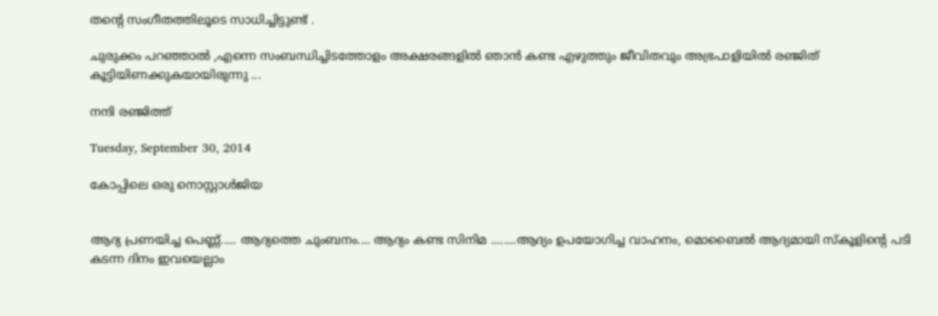തന്റെ സംഗീതത്തിലൂടെ സാധിച്ചിട്ടുണ്ട് .

ചുരുക്കം പറഞ്ഞാൽ ,എന്നെ സംബന്ധിച്ചിടത്തോളം അക്ഷരങ്ങളിൽ ഞാൻ കണ്ട എഴുത്തും ജീവിതവും അഭ്രപാളിയിൽ രഞ്ജിത് കൂട്ടിയിണക്കുകയായിരുന്നു ...

നന്ദി രഞ്ജിത്ത്

Tuesday, September 30, 2014

കോപ്പിലെ ഒരു നൊസ്റ്റാള്‍ജിയ


ആദ്യ പ്രണയിച്ച പെണ്ണ്..... ആദ്യത്തെ ചുംബനം.... ആദ്യം കണ്ട സിനിമ ........ആദ്യം ഉപയോഗിച്ച വാഹനം, മൊബൈല്‍ ആദ്യമായി സ്കൂളിന്റെ പടി കടന്ന ദിനം ഇവയെല്ലാം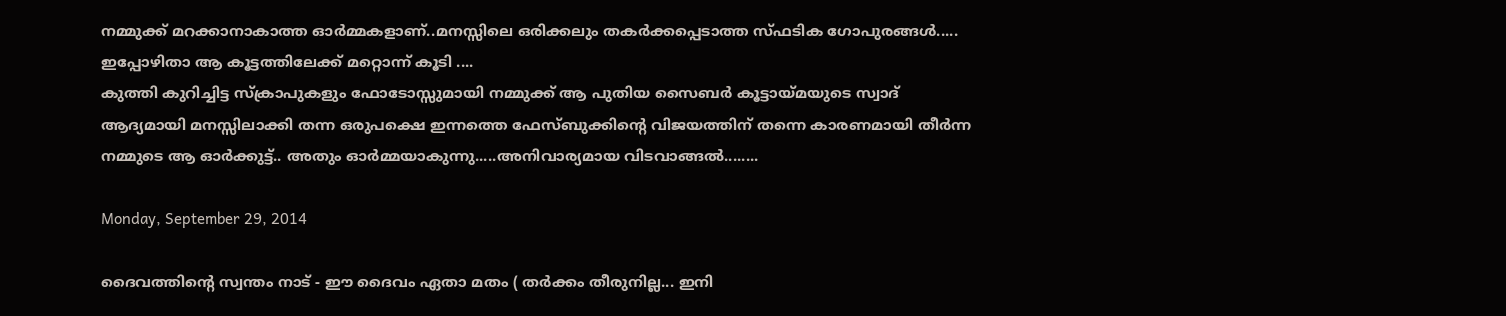നമ്മുക്ക് മറക്കാനാകാത്ത ഓര്‍മ്മകളാണ്..മനസ്സിലെ ഒരിക്കലും തകര്‍ക്കപ്പെടാത്ത സ്ഫടിക ഗോപുരങ്ങള്‍.....
ഇപ്പോഴിതാ ആ കൂട്ടത്തിലേക്ക് മറ്റൊന്ന് കൂടി ....
കുത്തി കുറിച്ചിട്ട സ്ക്രാപുകളും ഫോടോസ്സുമായി നമ്മുക്ക് ആ പുതിയ സൈബര്‍ കൂട്ടായ്മയുടെ സ്വാദ് ആദ്യമായി മനസ്സിലാക്കി തന്ന ഒരുപക്ഷെ ഇന്നത്തെ ഫേസ്ബുക്കിന്റെ വിജയത്തിന് തന്നെ കാരണമായി തീര്‍ന്ന നമ്മുടെ ആ ഓര്‍ക്കുട്ട്.. അതും ഓര്‍മ്മയാകുന്നു.....അനിവാര്യമായ വിടവാങ്ങല്‍........

Monday, September 29, 2014

ദൈവത്തിന്റെ സ്വന്തം നാട് - ഈ ദൈവം ഏതാ മതം ( തര്‍ക്കം തീരുനില്ല... ഇനി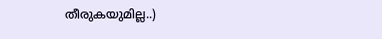തീരുകയുമില്ല..)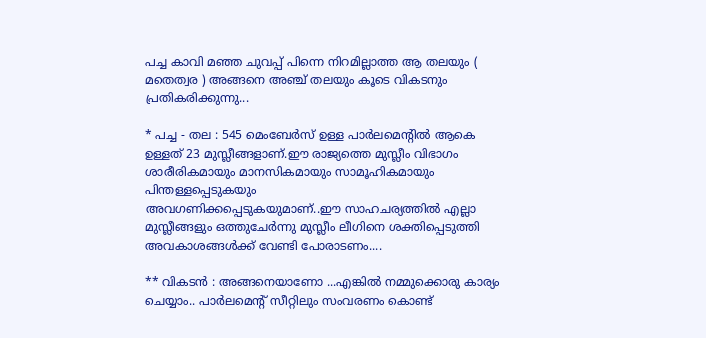പച്ച കാവി മഞ്ഞ ചുവപ്പ് പിന്നെ നിറമില്ലാത്ത ആ തലയും ( മതെത്വര ) അങ്ങനെ അഞ്ച് തലയും കൂടെ വികടനും പ്രതികരിക്കുന്നു...

* പച്ച - തല : 545 മെംബേര്‍സ് ഉള്ള പാര്‍ലമെന്‍റില്‍ ആകെ ഉള്ളത് 23 മുസ്ലീങ്ങളാണ്.ഈ രാജ്യത്തെ മുസ്ലീം വിഭാഗം ശാരീരികമായും മാനസികമായും സാമൂഹികമായും പിന്തള്ളപ്പെടുകയും
അവഗണിക്കപ്പെടുകയുമാണ്..ഈ സാഹചര്യത്തില്‍ എല്ലാ മുസ്ലീങ്ങളും ഒത്തുചേര്‍ന്നു മുസ്ലീം ലീഗിനെ ശക്തിപ്പെടുത്തി അവകാശങ്ങള്‍ക്ക് വേണ്ടി പോരാടണം....

** വികടന്‍ : അങ്ങനെയാണോ ...എങ്കില്‍ നമ്മുക്കൊരു കാര്യം ചെയ്യാം.. പാര്‍ലമെന്റ് സീറ്റിലും സംവരണം കൊണ്ട്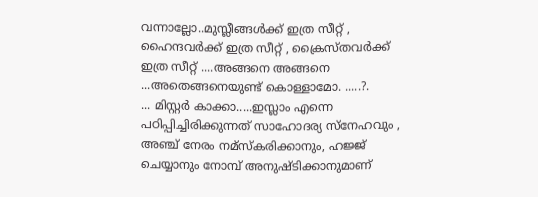വന്നാല്ലോ..മുസ്ലീങ്ങള്‍ക്ക് ഇത്ര സീറ്റ്‌ , ഹൈന്ദവര്‍ക്ക് ഇത്ര സീറ്റ്‌ , ക്രൈസ്തവര്‍ക്ക് ഇത്ര സീറ്റ്‌ ....അങ്ങനെ അങ്ങനെ ...അതെങ്ങനെയുണ്ട് കൊള്ളാമോ. .....?.
... മിസ്റ്റര്‍ കാക്കാ.....ഇസ്ലാം എന്നെ പഠിപ്പിച്ചിരിക്കുന്നത് സാഹോദര്യ സ്നേഹവും , അഞ്ച് നേരം നമ്സ്കരിക്കാനും, ഹജ്ജ് ചെയ്യാനും നോമ്പ് അനുഷ്ടിക്കാനുമാണ്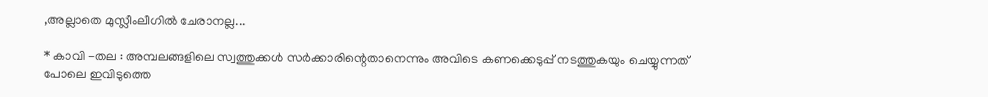,അല്ലാതെ മുസ്ലീംലീഗില്‍ ചേരാനല്ല...

* കാവി -തല : അമ്പലങ്ങളിലെ സ്വത്തുക്കള്‍ സര്‍ക്കാരിന്റെതാനെന്നും അവിടെ കണക്കെടുപ്പ് നടത്തുകയും ചെയ്യുന്നത് പോലെ ഇവിടുത്തെ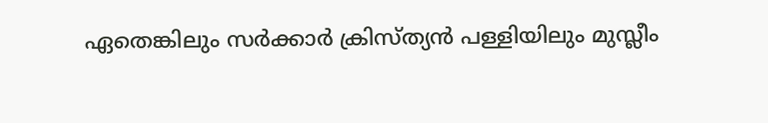ഏതെങ്കിലും സര്‍ക്കാര്‍ ക്രിസ്ത്യന്‍ പള്ളിയിലും മുസ്ലീം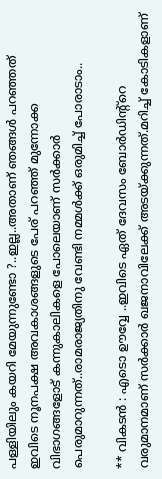പള്ളിയിലും കയറി മേയുന്നുണ്ടോ ?..ഇല്ല..അതാണ്‌ ഞങ്ങള്‍ പറഞ്ഞത് ഇവിടെ നൂനപക്ഷ അവകാശങ്ങളുടെ പേര് പറഞ്ഞ് മുന്നോക്ക വിഭാഗങ്ങളോട് കന്നുകാലികളെ പോലെയാണ് സര്‍ക്കാര്‍ പെരുമാറുന്നത്..രാമരാജ്യതിനു വേണ്ടി നമ്മള്‍ക്ക് ഒരുമിച്ച് പോരാടാം..

** വികടന്‍ : എടൊ ഊവ്വേ ..ഇവിടെ ഏത് ദേവസം ബോര്‍ഡിന്റ്റെ വരുമാനമാണ് സര്‍ക്കാര്‍ ഖജനാവിലേക്ക് അടയ്ക്കുന്നത്.മറിച്ച് കോടികളാണ്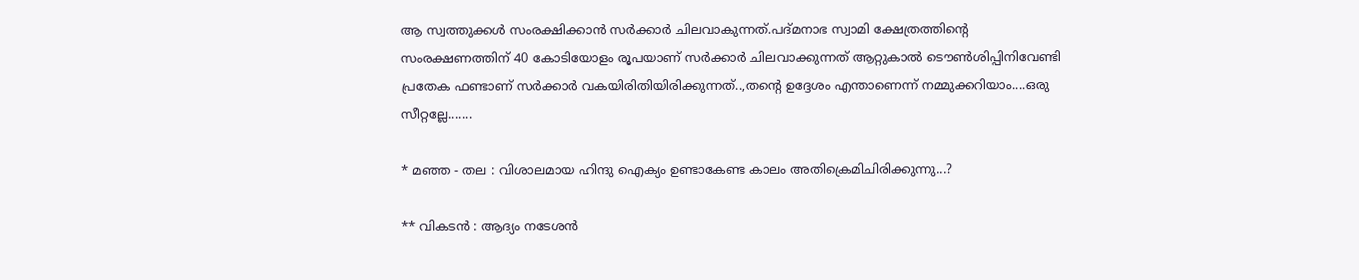ആ സ്വത്തുക്കള്‍ സംരക്ഷിക്കാന്‍ സര്‍ക്കാര്‍ ചിലവാകുന്നത്.പദ്മനാഭ സ്വാമി ക്ഷേത്രത്തിന്റെ സംരക്ഷണത്തിന് 40 കോടിയോളം രൂപയാണ് സര്‍ക്കാര്‍ ചിലവാക്കുന്നത് ആറ്റുകാല്‍ ടൌണ്‍ശിപ്പിനിവേണ്ടി പ്രതേക ഫണ്ടാണ് സര്‍ക്കാര്‍ വകയിരിതിയിരിക്കുന്നത്..,തന്‍റെ ഉദ്ദേശം എന്താണെന്ന് നമ്മുക്കറിയാം....ഒരു സീറ്റല്ലേ.......

* മഞ്ഞ - തല : വിശാലമായ ഹിന്ദു ഐക്യം ഉണ്ടാകേണ്ട കാലം അതിക്രെമിചിരിക്കുന്നു...?

** വികടന്‍ : ആദ്യം നടേശന്‍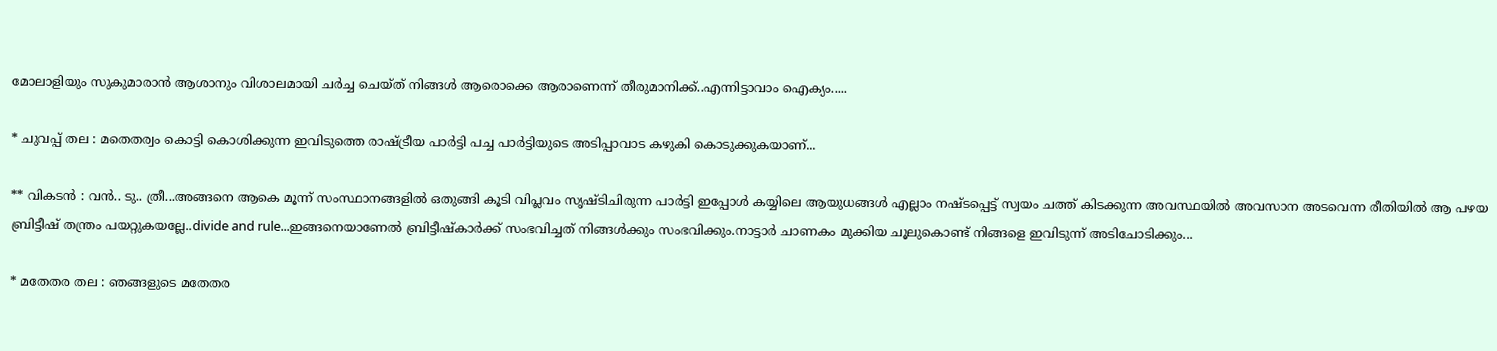മോലാളിയും സുകുമാരാന്‍ ആശാനും വിശാലമായി ചര്‍ച്ച ചെയ്ത് നിങ്ങള്‍ ആരൊക്കെ ആരാണെന്ന് തീരുമാനിക്ക്..എന്നിട്ടാവാം ഐക്യം.....

* ചുവപ്പ് തല : മതെതര്വം കൊട്ടി കൊശിക്കുന്ന ഇവിടുത്തെ രാഷ്ട്രീയ പാര്‍ട്ടി പച്ച പാര്‍ട്ടിയുടെ അടിപ്പാവാട കഴുകി കൊടുക്കുകയാണ്...

** വികടന്‍ : വന്‍.. ടു.. ത്രീ...അങ്ങനെ ആകെ മൂന്ന് സംസ്ഥാനങ്ങളില്‍ ഒതുങ്ങി കൂടി വിപ്ലവം സൃഷ്‌ടിചിരുന്ന പാര്‍ട്ടി ഇപ്പോള്‍ കയ്യിലെ ആയുധങ്ങള്‍ എല്ലാം നഷ്ടപ്പെട്ട് സ്വയം ചത്ത് കിടക്കുന്ന അവസ്ഥയില്‍ അവസാന അടവെന്ന രീതിയില്‍ ആ പഴയ ബ്രിട്ടീഷ്‌ തന്ത്രം പയറ്റുകയല്ലേ..divide and rule...ഇങ്ങനെയാണേല്‍ ബ്രിട്ടീഷ്‌കാര്‍ക്ക് സംഭവിച്ചത് നിങ്ങള്‍ക്കും സംഭവിക്കും.നാട്ടാര്‍ ചാണകം മുക്കിയ ചൂലുകൊണ്ട് നിങ്ങളെ ഇവിടുന്ന് അടിചോടിക്കും...

* മതേതര തല : ഞങ്ങളുടെ മതേതര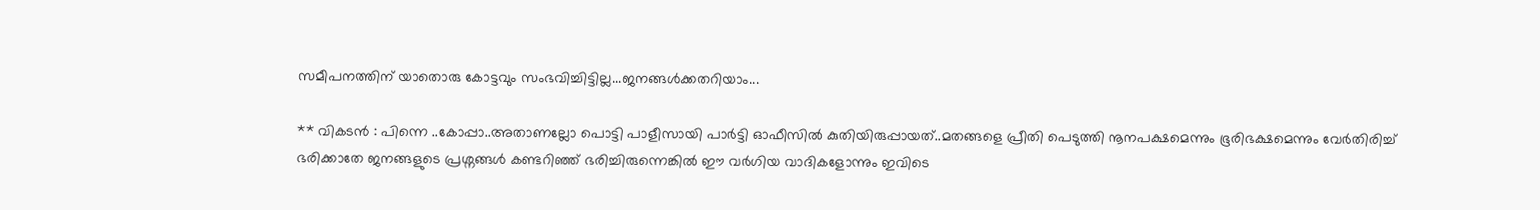സമീപനത്തിന് യാതൊരു കോട്ടവും സംഭവിച്ചിട്ടില്ല...ജനങ്ങള്‍ക്കതറിയാം...

** വികടന്‍ : പിന്നെ ..കോപ്പാ..അതാണല്ലോ പൊട്ടി പാളീസായി പാര്‍ട്ടി ഓഫീസില്‍ കുതിയിരുപ്പായത്..മതങ്ങളെ പ്രീതി പെടുത്തി നൂനപക്ഷമെന്നും ഭൂരിഭക്ഷമെന്നും വേര്‍തിരിച്ച്
ഭരിക്കാതേ ജനങ്ങളുടെ പ്രശ്നങ്ങള്‍ കണ്ടറിഞ്ഞ് ഭരിച്ചിരുന്നെങ്കില്‍ ഈ വര്‍ഗിയ വാദികളോന്നും ഇവിടെ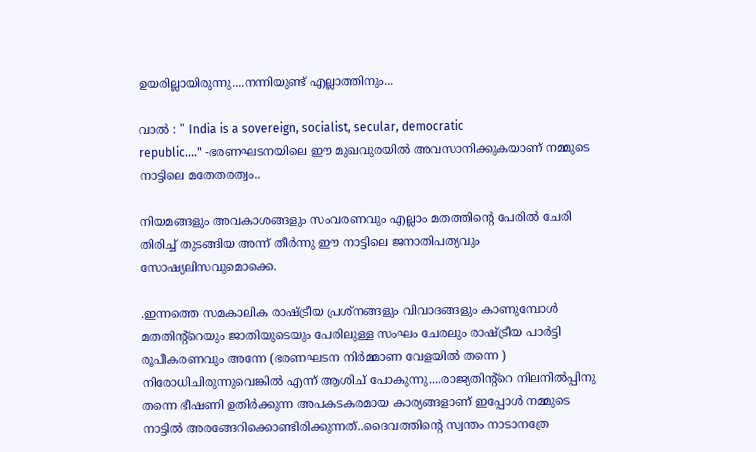ഉയരില്ലായിരുന്നു....നന്നിയുണ്ട് എല്ലാത്തിനും...

വാല്‍ : " India is a sovereign, socialist, secular, democratic
republic...." -ഭരണഘടനയിലെ ഈ മുഖവുരയില്‍ അവസാനിക്കുകയാണ് നമ്മുടെ നാട്ടിലെ മതേതരത്വം..

നിയമങ്ങളും അവകാശങ്ങളും സംവരണവും എല്ലാം മതത്തിന്റെ പേരില്‍ ചേരി തിരിച്ച് തുടങ്ങിയ അന്ന് തീര്‍ന്നു ഈ നാട്ടിലെ ജനാതിപത്യവും സോഷ്യലിസവുമൊക്കെ.

.ഇന്നത്തെ സമകാലിക രാഷ്ട്രീയ പ്രശ്നങ്ങളും വിവാദങ്ങളും കാണുമ്പോള്‍ മതതിന്റ്റെയും ജാതിയുടെയും പേരിലുള്ള സംഘം ചേരലും രാഷ്ട്രീയ പാര്‍ട്ടി രൂപീകരണവും അന്നേ (ഭരണഘടന നിര്‍മ്മാണ വേളയില്‍ തന്നെ ) നിരോധിചിരുന്നുവെങ്കില്‍ എന്ന് ആശിച് പോകുന്നു....രാജ്യതിന്റ്റെ നിലനില്‍പ്പിനു തന്നെ ഭീഷണി ഉതിര്‍ക്കുന്ന അപകടകരമായ കാര്യങ്ങളാണ് ഇപ്പോള്‍ നമ്മുടെ നാട്ടില്‍ അരങ്ങേറിക്കൊണ്ടിരിക്കുന്നത്..ദൈവത്തിന്റെ സ്വന്തം നാടാനത്രേ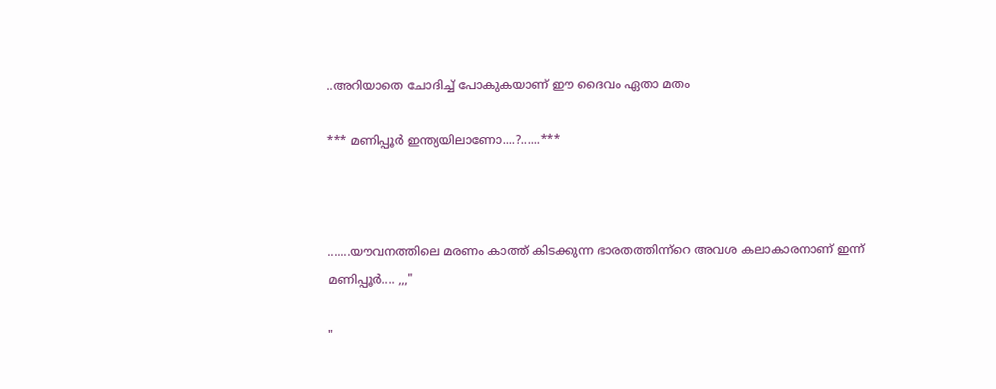..അറിയാതെ ചോദിച്ച് പോകുകയാണ് ഈ ദൈവം ഏതാ മതം

*** മണിപ്പൂര്‍ ഇന്ത്യയിലാണോ....?......***



.......യൗവനത്തിലെ മരണം കാത്ത് കിടക്കുന്ന ഭാരതത്തിന്ന്റെ അവശ കലാകാരനാണ് ഇന്ന്
മണിപ്പൂര്‍.... ,,,"

"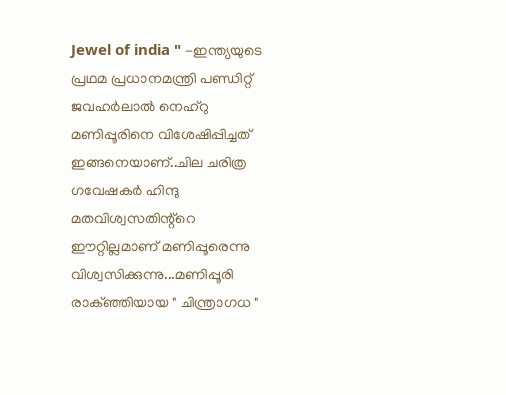Jewel of india " -ഇന്ത്യയുടെ പ്രഥമ പ്രധാനമന്ത്രി പണ്ഡിറ്റ്‌ ജവഹര്‍ലാല്‍ നെഹ്‌റു മണിപ്പൂരിനെ വിശേഷിപ്പിച്ചത് ഇങ്ങനെയാണ്..ചില ചരിത്ര ഗവേഷകര്‍ ഹിന്ദു മതവിശ്വസതിന്റ്റെ
ഈറ്റില്ലമാണ് മണിപ്പൂരെന്നു വിശ്വസിക്കുന്നു...മണിപ്പൂരി രാക്ഞ്ഞിയായ " ചിന്ത്രാഗധ "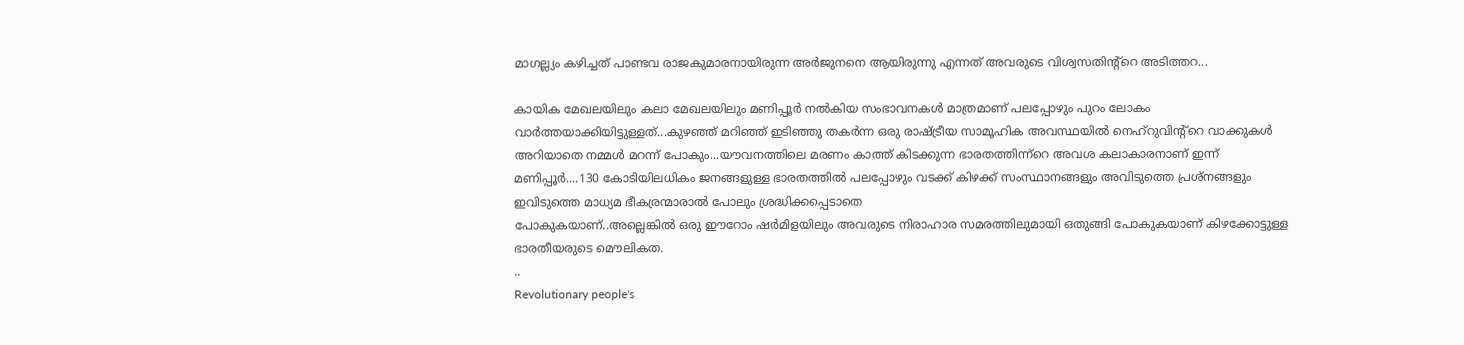മാഗല്ല്യം കഴിച്ചത് പാണ്ടവ രാജകുമാരനായിരുന്ന അര്‍ജുനനെ ആയിരുന്നു എന്നത് അവരുടെ വിശ്വസതിന്റ്റെ അടിത്തറ...

കായിക മേഖലയിലും കലാ മേഖലയിലും മണിപ്പൂര്‍ നല്‍കിയ സംഭാവനകള്‍ മാത്രമാണ് പലപ്പോഴും പുറം ലോകം വാര്‍ത്തയാക്കിയിട്ടുള്ളത്...കുഴഞ്ഞ് മറിഞ്ഞ് ഇടിഞ്ഞു തകര്‍ന്ന ഒരു രാഷ്ട്രീയ സാമൂഹിക അവസ്ഥയില്‍ നെഹ്‌റുവിന്റ്റെ വാക്കുകള്‍ അറിയാതെ നമ്മള്‍ മറന്ന് പോകും...യൗവനത്തിലെ മരണം കാത്ത് കിടക്കുന്ന ഭാരതത്തിന്ന്റെ അവശ കലാകാരനാണ് ഇന്ന്
മണിപ്പൂര്‍....130 കോടിയിലധികം ജനങ്ങളുള്ള ഭാരതത്തില്‍ പലപ്പോഴും വടക്ക് കിഴക്ക് സംസ്ഥാനങ്ങളും അവിടുത്തെ പ്രശ്നങ്ങളും ഇവിടുത്തെ മാധ്യമ ഭീകര്രന്മാരാല്‍ പോലും ശ്രദ്ധിക്കപ്പെടാതെ
പോകുകയാണ്..അല്ലെങ്കില്‍ ഒരു ഈറോം ഷര്‍മിളയിലും അവരുടെ നിരാഹാര സമരത്തിലുമായി ഒതുങ്ങി പോകുകയാണ് കിഴക്കോട്ടുള്ള ഭാരതീയരുടെ മൌലികത.
..
Revolutionary people's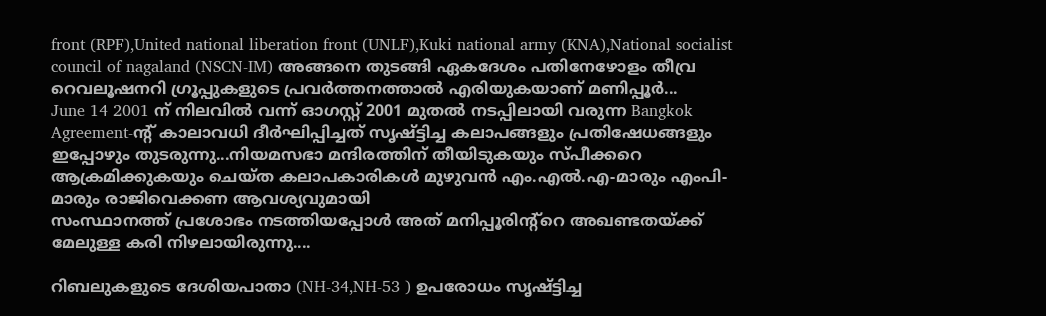front (RPF),United national liberation front (UNLF),Kuki national army (KNA),National socialist council of nagaland (NSCN-IM) അങ്ങനെ തുടങ്ങി ഏകദേശം പതിനേഴോളം തീവ്ര റെവലൂഷനറി ഗ്രൂപ്പുകളുടെ പ്രവര്‍ത്തനത്താല്‍ എരിയുകയാണ് മണിപ്പൂര്‍...
June 14 2001 ന് നിലവില്‍ വന്ന് ഓഗസ്റ്റ്‌ 2001 മുതല്‍ നടപ്പിലായി വരുന്ന Bangkok Agreement-ന്‍റ് കാലാവധി ദീര്‍ഘിപ്പിച്ചത് സൃഷ്ട്ടിച്ച കലാപങ്ങളും പ്രതിഷേധങ്ങളും
ഇപ്പോഴും തുടരുന്നു...നിയമസഭാ മന്ദിരത്തിന് തീയിടുകയും സ്പീക്കറെ ആക്രമിക്കുകയും ചെയ്ത കലാപകാരികള്‍ മുഴുവന്‍ എം.എല്‍.എ-മാരും എംപി-മാരും രാജിവെക്കണ ആവശ്യവുമായി
സംസ്ഥാനത്ത് പ്രശോഭം നടത്തിയപ്പോള്‍ അത് മനിപ്പൂരിന്റ്റെ അഖണ്ടതയ്ക്ക് മേലുള്ള കരി നിഴലായിരുന്നു....

റിബലുകളുടെ ദേശിയപാതാ (NH-34,NH-53 ) ഉപരോധം സൃഷ്ട്ടിച്ച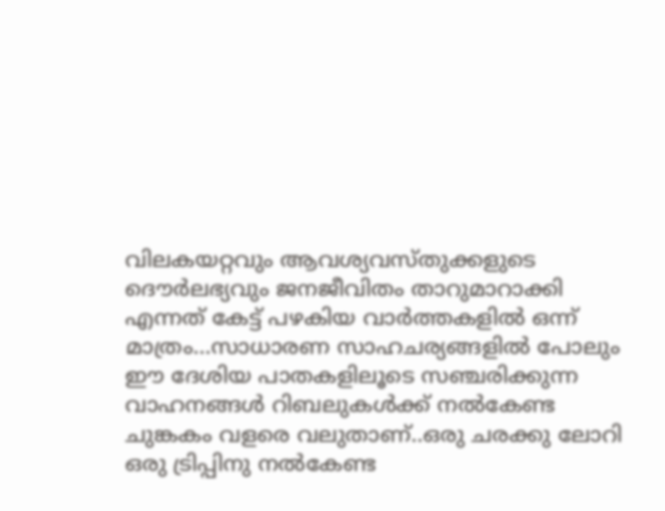വിലകയറ്റവും ആവശ്യവസ്തുക്കളുടെ ദൌര്‍ലഭ്യവും ജനജീവിതം താറുമാറാക്കി എന്നത് കേട്ട് പഴകിയ വാര്‍ത്തകളില്‍ ഒന്ന് മാത്രം...സാധാരണ സാഹചര്യങ്ങളില്‍ പോലും ഈ ദേശിയ പാതകളിലൂടെ സഞ്ചരിക്കുന്ന വാഹനങ്ങള്‍ റിബലുകള്‍ക്ക് നല്‍കേണ്ട ചുങ്കകം വളരെ വലുതാണ്‌..ഒരു ചരക്കു ലോറി ഒരു ട്രിപ്പിനു നല്‍കേണ്ട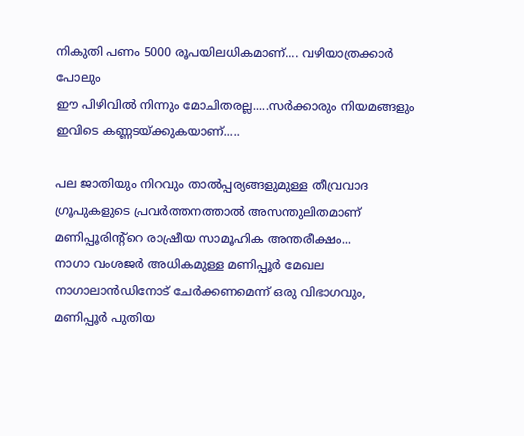നികുതി പണം 5000 രൂപയിലധികമാണ്.... വഴിയാത്രക്കാര്‍ പോലും
ഈ പിഴിവില്‍ നിന്നും മോചിതരല്ല.....സര്‍ക്കാരും നിയമങ്ങളും ഇവിടെ കണ്ണടയ്ക്കുകയാണ്.....

പല ജാതിയും നിറവും താല്‍പ്പര്യങ്ങളുമുള്ള തീവ്രവാദ ഗ്രൂപുകളുടെ പ്രവര്‍ത്തനത്താല്‍ അസന്തുലിതമാണ് മണിപ്പൂരിന്റ്റെ രാഷ്രീയ സാമൂഹിക അന്തരീക്ഷം...
നാഗാ വംശജര്‍ അധികമുള്ള മണിപ്പൂര്‍ മേഖല നാഗാലാന്‍ഡിനോട് ചേര്‍ക്കണമെന്ന് ഒരു വിഭാഗവും, മണിപ്പൂര്‍ പുതിയ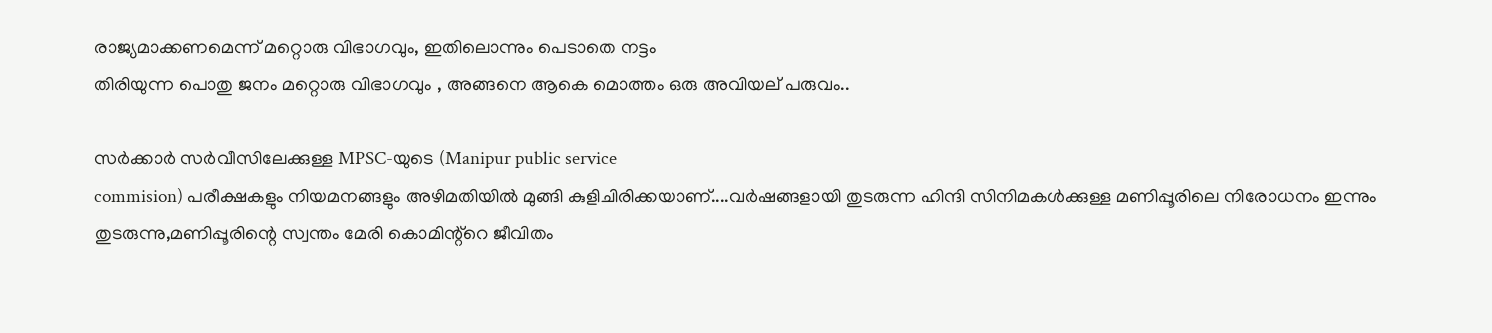രാജ്യമാക്കണമെന്ന് മറ്റൊരു വിഭാഗവും, ഇതിലൊന്നും പെടാതെ നട്ടം
തിരിയുന്ന പൊതു ജനം മറ്റൊരു വിഭാഗവും , അങ്ങനെ ആകെ മൊത്തം ഒരു അവിയല് പരുവം..

സര്‍ക്കാര്‍ സര്‍വീസിലേക്കുള്ള MPSC-യുടെ (Manipur public service
commision) പരീക്ഷകളും നിയമനങ്ങളും അഴിമതിയില്‍ മുങ്ങി കുളിചിരിക്കയാണ്....വര്‍ഷങ്ങളായി തുടരുന്ന ഹിന്ദി സിനിമകള്‍ക്കുള്ള മണിപ്പൂരിലെ നിരോധനം ഇന്നും തുടരുന്നു,മണിപ്പൂരിന്റെ സ്വന്തം മേരി കൊമിന്റ്റെ ജീവിതം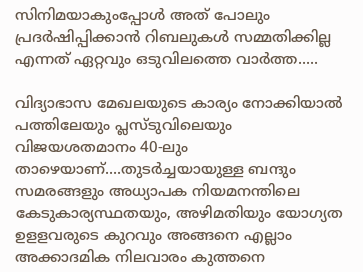സിനിമയാകുംപ്പോള്‍ അത് പോലും
പ്രദര്‍ഷിപ്പിക്കാന്‍ റിബലുകള്‍ സമ്മതിക്കില്ല എന്നത് ഏറ്റവും ഒടുവിലത്തെ വാര്‍ത്ത.....

വിദ്യാഭാസ മേഖലയുടെ കാര്യം നോക്കിയാല്‍ പത്തിലേയും പ്ലസ്‌ടുവിലെയും വിജയശതമാനം 40-ലും താഴെയാണ്....തുടര്‍ച്ചയായുള്ള ബന്ദും സമരങ്ങളും അധ്യാപക നിയമനന്തിലെ കേടുകാര്യസ്ഥതയും, അഴിമതിയും യോഗ്യത ഉളളവരുടെ കുറവും അങ്ങനെ എല്ലാം അക്കാദമിക നിലവാരം കുത്തനെ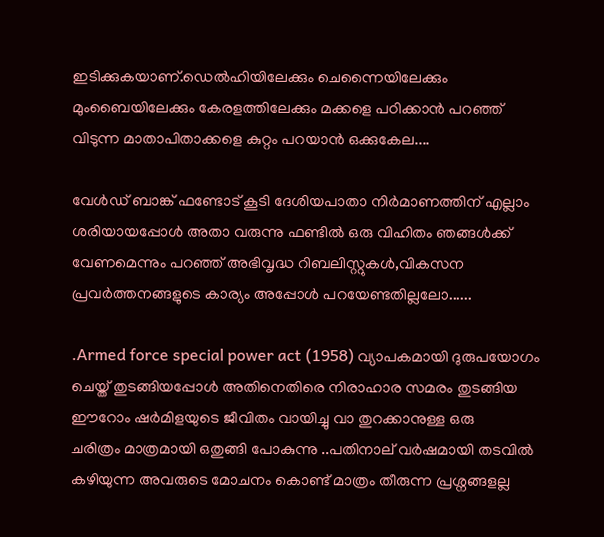ഇടിക്കുകയാണ്.ഡെല്‍ഹിയിലേക്കും ചെന്നൈയിലേക്കും മുംബൈയിലേക്കും കേരളത്തിലേക്കും മക്കളെ പഠിക്കാന്‍ പറഞ്ഞ് വിടുന്ന മാതാപിതാക്കളെ കുറ്റം പറയാന്‍ ഒക്കുകേല....

വേള്‍ഡ് ബാങ്ക് ഫണ്ടോട് കൂടി ദേശിയപാതാ നിര്‍മാണത്തിന് എല്ലാം ശരിയായപ്പോള്‍ അതാ വരുന്നു ഫണ്ടില്‍ ഒരു വിഹിതം ഞങ്ങള്‍ക്ക് വേണമെന്നും പറഞ്ഞ് അഭിവൃദ്ധ റിബലിസ്റ്റുകള്‍,വികസന പ്രവര്‍ത്തനങ്ങളുടെ കാര്യം അപ്പോള്‍ പറയേണ്ടതില്ലലോ......

.Armed force special power act (1958) വ്യാപകമായി ദുരുപയോഗം ചെയ്ത് തുടങ്ങിയപ്പോള്‍ അതിനെതിരെ നിരാഹാര സമരം തുടങ്ങിയ ഈറോം ഷര്‍മിളയുടെ ജീവിതം വായിച്ചു വാ തുറക്കാനുള്ള ഒരു
ചരിത്രം മാത്രമായി ഒതുങ്ങി പോകുന്നു ..പതിനാല് വര്‍ഷമായി തടവില്‍ കഴിയുന്ന അവരുടെ മോചനം കൊണ്ട് മാത്രം തീരുന്ന പ്രശ്നങ്ങളല്ല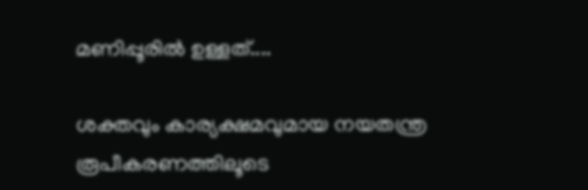മണിപ്പൂരില്‍ ഉള്ളത്....

ശക്തവും കാര്യക്ഷമവുമായ നയതന്ത്ര രൂപീകരണത്തിലൂടെ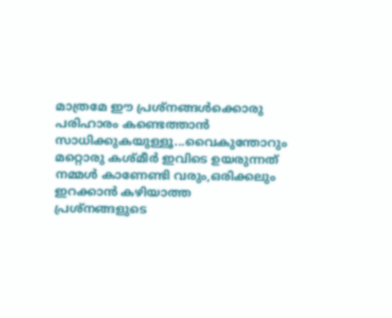മാത്രമേ ഈ പ്രശ്നങ്ങള്‍ക്കൊരു പരിഹാരം കണ്ടെത്താന്‍ സാധിക്കുകയുള്ളൂ...വൈകുന്തോറും മറ്റൊരു കശ്മീര്‍ ഇവിടെ ഉയരുന്നത് നമ്മള്‍ കാണേണ്ടി വരും,ഒരിക്കലും ഇറക്കാന്‍ കഴിയാത്ത
പ്രശ്നങ്ങളുടെ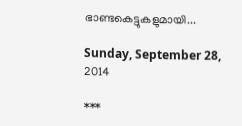ഭാണ്ടകെട്ടുകളുമായി...

Sunday, September 28, 2014

***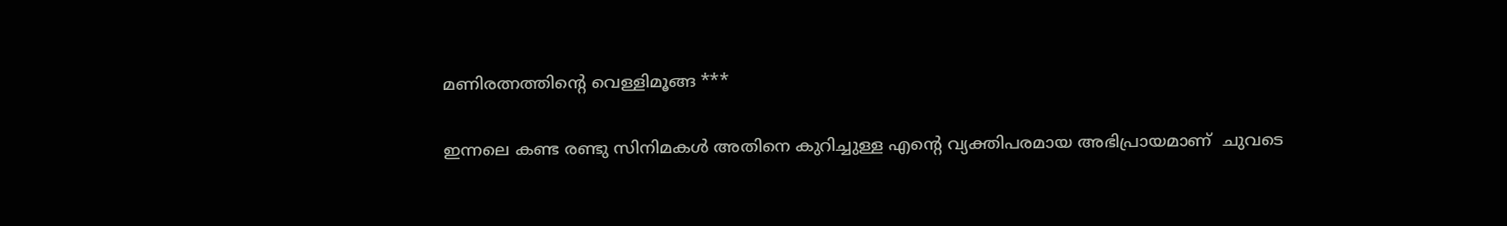മണിരത്നത്തിന്റെ വെള്ളിമൂങ്ങ ***

ഇന്നലെ കണ്ട രണ്ടു സിനിമകൾ അതിനെ കുറിച്ചുള്ള എന്റെ വ്യക്തിപരമായ അഭിപ്രായമാണ്  ചുവടെ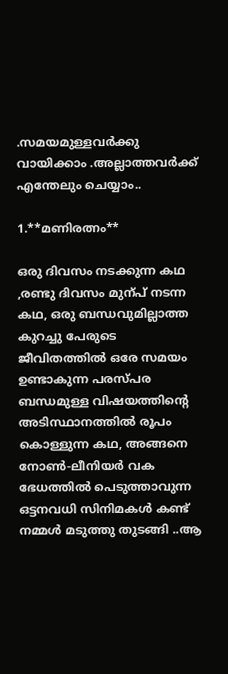.സമയമുള്ളവർക്കു വായിക്കാം .അല്ലാത്തവർക്ക് എന്തേലും ചെയ്യാം..

1.**മണിരത്നം**

ഒരു ദിവസം നടക്കുന്ന കഥ ,രണ്ടു ദിവസം മുന്പ് നടന്ന കഥ, ഒരു ബന്ധവുമില്ലാത്ത കുറച്ചു പേരുടെ ജീവിതത്തിൽ ഒരേ സമയം ഉണ്ടാകുന്ന പരസ്പര ബന്ധമുള്ള വിഷയത്തിന്റെ അടിസ്ഥാനത്തിൽ രൂപം കൊള്ളുന്ന കഥ, അങ്ങനെ നോണ്‍-ലീനിയർ വക ഭേധത്തിൽ പെടുത്താവുന്ന ഒട്ടനവധി സിനിമകൾ കണ്ട് നമ്മൾ മടുത്തു തുടങ്ങി ..ആ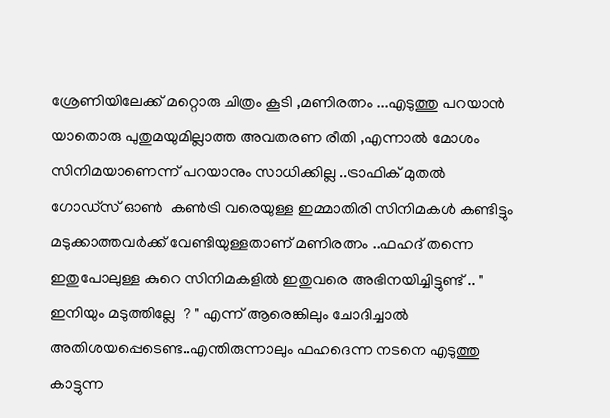ശ്രേണിയിലേക്ക് മറ്റൊരു ചിത്രം കൂടി ,മണിരത്നം ...എടുത്തു പറയാൻ യാതൊരു പുതുമയുമില്ലാത്ത അവതരണ രീതി ,എന്നാൽ മോശം സിനിമയാണെന്ന് പറയാനും സാധിക്കില്ല ..ട്രാഫിക്‌ മുതൽ ഗോഡ്സ് ഓണ്‍  കണ്‍ട്രി വരെയുള്ള ഇമ്മാതിരി സിനിമകൾ കണ്ടിട്ടും മടുക്കാത്തവർക്ക് വേണ്ടിയുള്ളതാണ് മണിരത്നം ..ഫഹദ് തന്നെ ഇതുപോലുള്ള കുറെ സിനിമകളിൽ ഇതുവരെ അഭിനയിച്ചിട്ടുണ്ട് .. " ഇനിയും മടുത്തില്ലേ  ? " എന്ന് ആരെങ്കിലും ചോദിച്ചാൽ അതിശയപ്പെടെണ്ട..എന്തിരുന്നാലും ഫഹദെന്ന നടനെ എടുത്തു കാട്ടുന്ന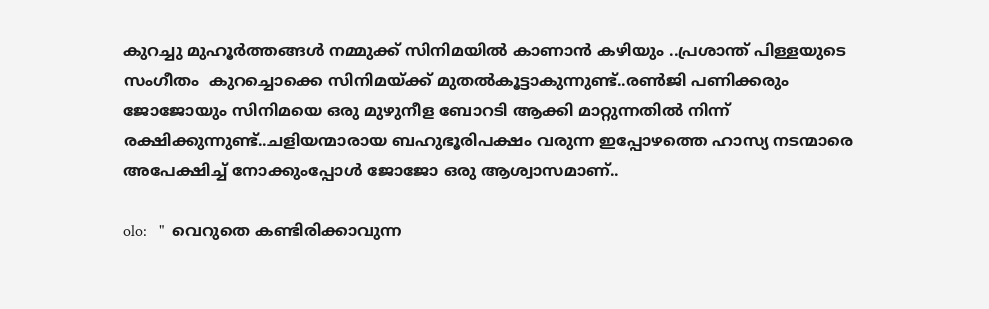കുറച്ചു മുഹൂർത്തങ്ങൾ നമ്മുക്ക് സിനിമയിൽ കാണാൻ കഴിയും ..പ്രശാന്ത്‌ പിള്ളയുടെ സംഗീതം  കുറച്ചൊക്കെ സിനിമയ്ക്ക് മുതൽകൂട്ടാകുന്നുണ്ട്..രണ്‍ജി പണിക്കരും ജോജോയും സിനിമയെ ഒരു മുഴുനീള ബോറടി ആക്കി മാറ്റുന്നതിൽ നിന്ന് രക്ഷിക്കുന്നുണ്ട്..ചളിയന്മാരായ ബഹുഭൂരിപക്ഷം വരുന്ന ഇപ്പോഴത്തെ ഹാസ്യ നടന്മാരെ അപേക്ഷിച്ച് നോക്കുംപ്പോൾ ജോജോ ഒരു ആശ്വാസമാണ്..

olo:   "  വെറുതെ കണ്ടിരിക്കാവുന്ന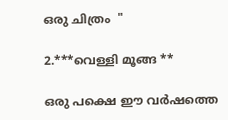ഒരു ചിത്രം  "

2.***വെള്ളി മൂങ്ങ **

ഒരു പക്ഷെ ഈ വർഷത്തെ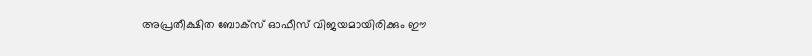അപ്രതീക്ഷിത ബോക്സ്‌ ഓഫീസ് വിജയമായിരിക്കും ഈ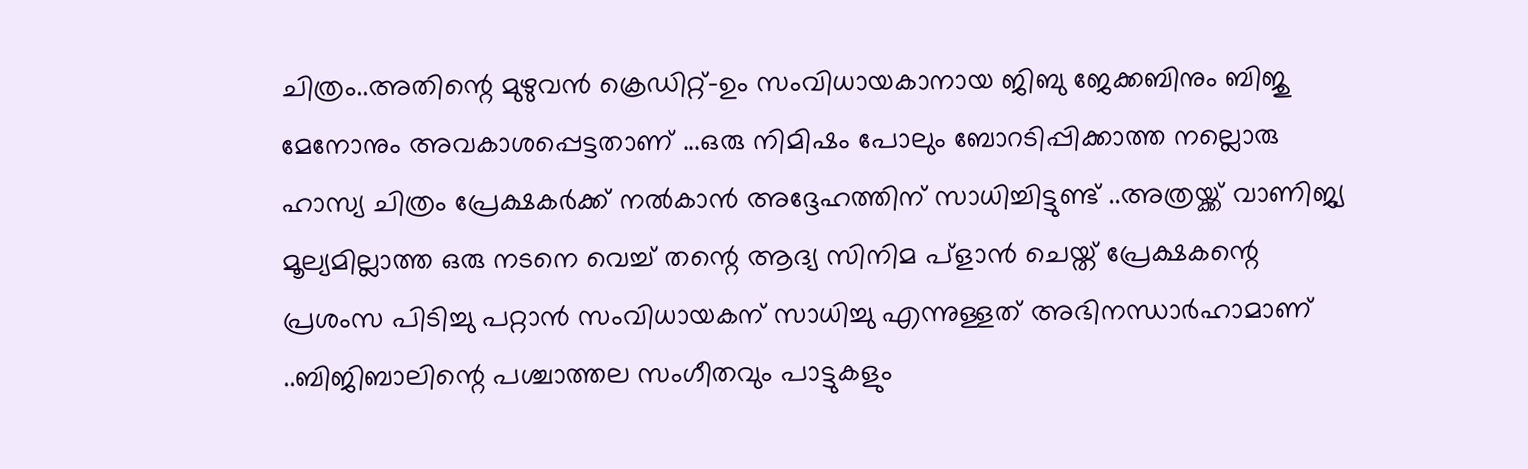ചിത്രം..അതിന്റെ മുഴുവൻ ക്രെഡിറ്റ്‌-ഉം സംവിധായകാനായ ജിബു ജേക്കബിനും ബിജു മേനോനും അവകാശപ്പെട്ടതാണ് ...ഒരു നിമിഷം പോലും ബോറടിപ്പിക്കാത്ത നല്ലൊരു ഹാസ്യ ചിത്രം പ്രേക്ഷകർക്ക് നൽകാൻ അദ്ദേഹത്തിന് സാധിച്ചിട്ടുണ്ട് ..അത്രയ്ക്ക് വാണിജ്യ മൂല്യമില്ലാത്ത ഒരു നടനെ വെച്ച് തന്റെ ആദ്യ സിനിമ പ്ളാൻ ചെയ്ത് പ്രേക്ഷകന്റെ പ്രശംസ പിടിച്ചു പറ്റാൻ സംവിധായകന് സാധിച്ചു എന്നുള്ളത് അഭിനന്ധാർഹാമാണ് ..ബിജിബാലിന്റെ പശ്ചാത്തല സംഗീതവും പാട്ടുകളും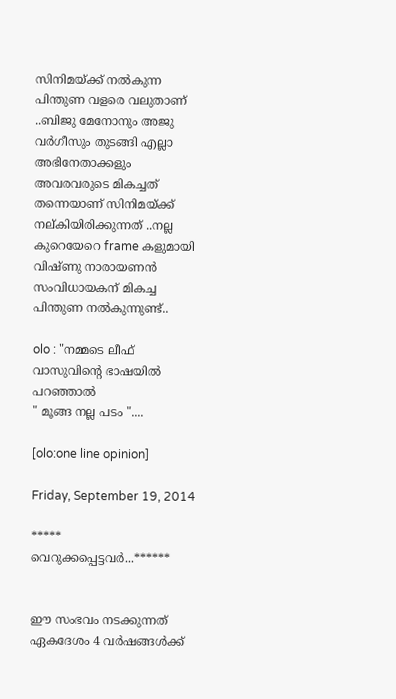സിനിമയ്ക്ക് നൽകുന്ന പിന്തുണ വളരെ വലുതാണ്‌ ..ബിജു മേനോനും അജു വർഗീസും തുടങ്ങി എല്ലാ അഭിനേതാക്കളും അവരവരുടെ മികച്ചത് തന്നെയാണ് സിനിമയ്ക്ക് നല്കിയിരിക്കുന്നത് ..നല്ല കുറെയേറെ frame കളുമായി വിഷ്ണു നാരായണൻ  സംവിധായകന് മികച്ച പിന്തുണ നൽകുന്നുണ്ട്..

olo : "നമ്മടെ ലീഫ് വാസുവിന്റെ ഭാഷയിൽ പറഞ്ഞാൽ
" മൂങ്ങ നല്ല പടം "....

[olo:one line opinion]

Friday, September 19, 2014

***** വെറുക്കപ്പെട്ടവര്‍...******


ഈ സംഭവം നടക്കുന്നത് ഏകദേശം 4 വര്‍ഷങ്ങള്‍ക്ക്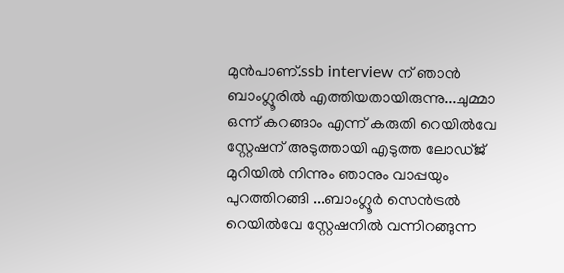മുന്‍പാണ്.ssb interview ന് ഞാന്‍ ബാംഗ്ലൂരില്‍ എത്തിയതായിരുന്നു...ചുമ്മാ ഒന്ന് കറങ്ങാം എന്ന് കരുതി റെയില്‍വേ സ്റ്റേഷന് അടുത്തായി എടുത്ത ലോഡ്ജ് മുറിയില്‍ നിന്നും ഞാനും വാപ്പയും
പുറത്തിറങ്ങി ...ബാംഗ്ലൂര്‍ സെന്‍ട്രല്‍ റെയില്‍വേ സ്റ്റേഷനില്‍ വന്നിറങ്ങുന്ന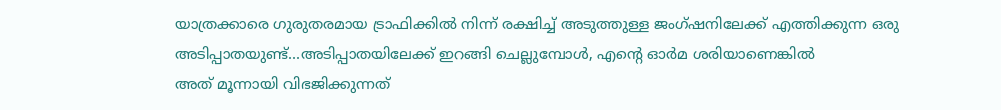യാത്രക്കാരെ ഗുരുതരമായ ട്രാഫിക്കില്‍ നിന്ന് രക്ഷിച്ച് അടുത്തുള്ള ജംഗ്ഷനിലേക്ക് എത്തിക്കുന്ന ഒരു അടിപ്പാതയുണ്ട്...അടിപ്പാതയിലേക്ക് ഇറങ്ങി ചെല്ലുമ്പോള്‍, എന്റെ ഓര്‍മ ശരിയാണെങ്കില്‍
അത് മൂന്നായി വിഭജിക്കുന്നത്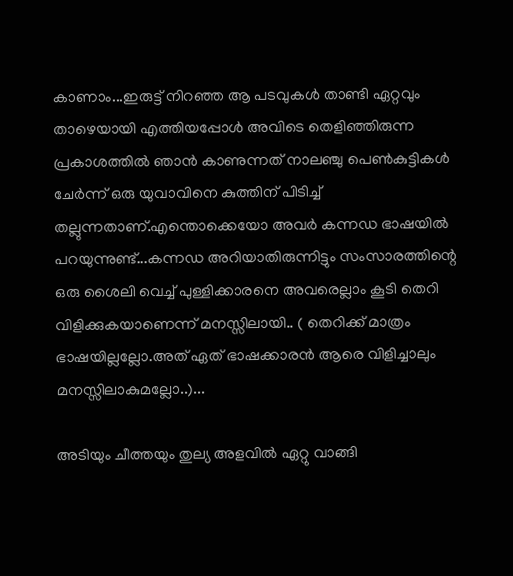കാണാം...ഇരുട്ട് നിറഞ്ഞ ആ പടവുകള്‍ താണ്ടി ഏറ്റവും താഴെയായി എത്തിയപ്പോള്‍ അവിടെ തെളിഞ്ഞിരുന്ന പ്രകാശത്തില്‍ ഞാന്‍ കാണുന്നത് നാലഞ്ചു പെണ്‍കുട്ടികള്‍ ചേര്‍ന്ന് ഒരു യുവാവിനെ കുത്തിന് പിടിച്ച് തല്ലുന്നതാണ്.എന്തൊക്കെയോ അവര്‍ കന്നഡ ഭാഷയില്‍ പറയുന്നുണ്ട്...കന്നഡ അറിയാതിരുന്നിട്ടും സംസാരത്തിന്റെ ഒരു ശൈലി വെച്ച് പുള്ളിക്കാരനെ അവരെല്ലാം കൂടി തെറി വിളിക്കുകയാണെന്ന് മനസ്സിലായി.. ( തെറിക്ക് മാത്രം ഭാഷയില്ലല്ലോ.അത് ഏത് ഭാഷക്കാരന്‍ ആരെ വിളിച്ചാലും മനസ്സിലാകുമല്ലോ..)...

അടിയും ചീത്തയും തുല്യ അളവില്‍ ഏറ്റു വാങ്ങി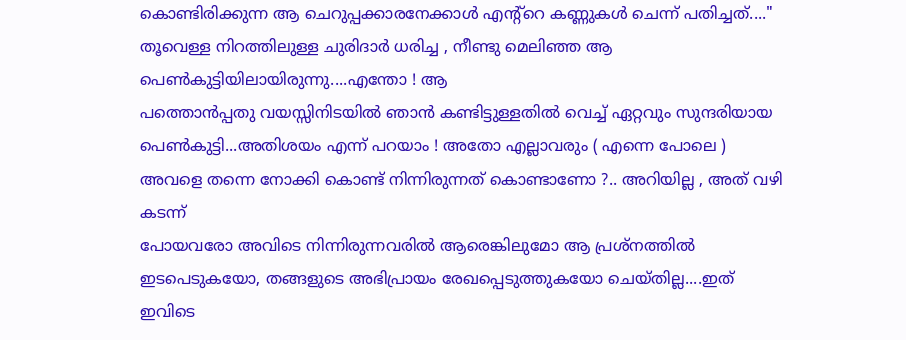കൊണ്ടിരിക്കുന്ന ആ ചെറുപ്പക്കാരനേക്കാള്‍ എന്റ്റെ കണ്ണുകള്‍ ചെന്ന് പതിച്ചത്...." തൂവെള്ള നിറത്തിലുള്ള ചുരിദാര്‍ ധരിച്ച , നീണ്ടു മെലിഞ്ഞ ആ പെണ്‍കുട്ടിയിലായിരുന്നു....എന്തോ ! ആ
പത്തൊന്‍പ്പതു വയസ്സിനിടയില്‍ ഞാന്‍ കണ്ടിട്ടുള്ളതില്‍ വെച്ച് ഏറ്റവും സുന്ദരിയായ പെണ്‍കുട്ടി...അതിശയം എന്ന് പറയാം ! അതോ എല്ലാവരും ( എന്നെ പോലെ ) അവളെ തന്നെ നോക്കി കൊണ്ട് നിന്നിരുന്നത് കൊണ്ടാണോ ?.. അറിയില്ല , അത് വഴി കടന്ന്
പോയവരോ അവിടെ നിന്നിരുന്നവരില്‍ ആരെങ്കിലുമോ ആ പ്രശ്നത്തില്‍ ഇടപെടുകയോ, തങ്ങളുടെ അഭിപ്രായം രേഖപ്പെടുത്തുകയോ ചെയ്തില്ല....ഇത് ഇവിടെ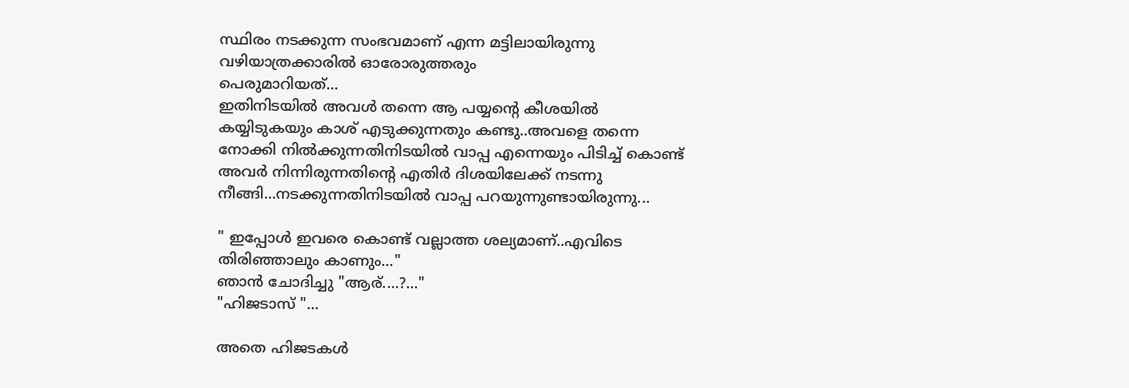സ്ഥിരം നടക്കുന്ന സംഭവമാണ് എന്ന മട്ടിലായിരുന്നു വഴിയാത്രക്കാരില്‍ ഓരോരുത്തരും
പെരുമാറിയത്...
ഇതിനിടയില്‍ അവള്‍ തന്നെ ആ പയ്യന്‍റെ കീശയില്‍ കയ്യിടുകയും കാശ് എടുക്കുന്നതും കണ്ടു..അവളെ തന്നെ നോക്കി നില്‍ക്കുന്നതിനിടയില്‍ വാപ്പ എന്നെയും പിടിച്ച് കൊണ്ട് അവര്‍ നിന്നിരുന്നതിന്റെ എതിര്‍ ദിശയിലേക്ക് നടന്നു നീങ്ങി...നടക്കുന്നതിനിടയില്‍ വാപ്പ പറയുന്നുണ്ടായിരുന്നു...

" ഇപ്പോള്‍ ഇവരെ കൊണ്ട് വല്ലാത്ത ശല്യമാണ്..എവിടെ തിരിഞ്ഞാലും കാണും..."
ഞാന്‍ ചോദിച്ചു "ആര്....?..."
"ഹിജടാസ് "...

അതെ ഹിജടകള്‍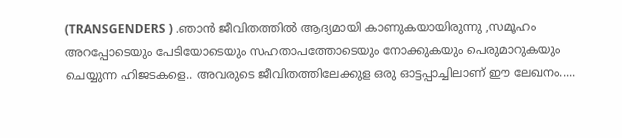(TRANSGENDERS ) .ഞാന്‍ ജീവിതത്തില്‍ ആദ്യമായി കാണുകയായിരുന്നു ,സമൂഹം അറപ്പോടെയും പേടിയോടെയും സഹതാപത്തോടെയും നോക്കുകയും പെരുമാറുകയും ചെയ്യുന്ന ഹിജടകളെ.. അവരുടെ ജീവിതത്തിലേക്കുള ഒരു ഓട്ടപ്പാച്ചിലാണ് ഈ ലേഖനം.....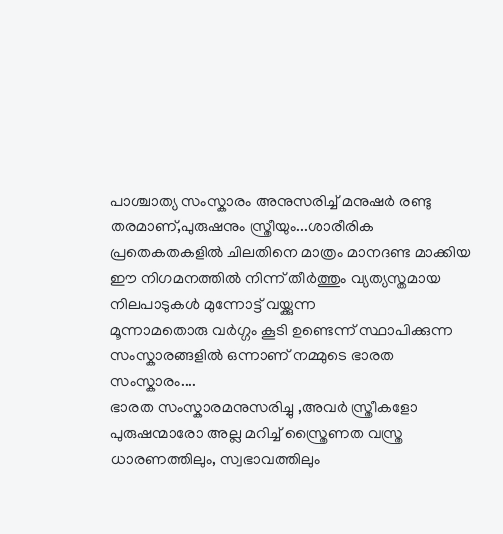പാശ്ചാത്യ സംസ്കാരം അനുസരിച്ച് മനുഷര്‍ രണ്ടു തരമാണ്,പുരുഷനും സ്ത്രീയും...ശാരീരിക പ്രതെകതകളില്‍ ചിലതിനെ മാത്രം മാനദണ്ട മാക്കിയ ഈ നിഗമനത്തില്‍ നിന്ന് തീര്‍ത്തും വ്യത്യസ്തമായ നിലപാടുകള്‍ മുന്നോട്ട് വയ്ക്കുന്ന
മൂന്നാമതൊരു വര്‍ഗ്ഗം കൂടി ഉണ്ടെന്ന് സ്ഥാപിക്കുന്ന സംസ്കാരങ്ങളില്‍ ഒന്നാണ് നമ്മുടെ ഭാരത സംസ്കാരം....
ഭാരത സംസ്കാരമനുസരിച്ചു ,അവര്‍ സ്ത്രീകളോ പുരുഷന്മാരോ അല്ല മറിച്ച് സ്ത്രൈണത വസ്ത്ര ധാരണത്തിലും, സ്വഭാവത്തിലും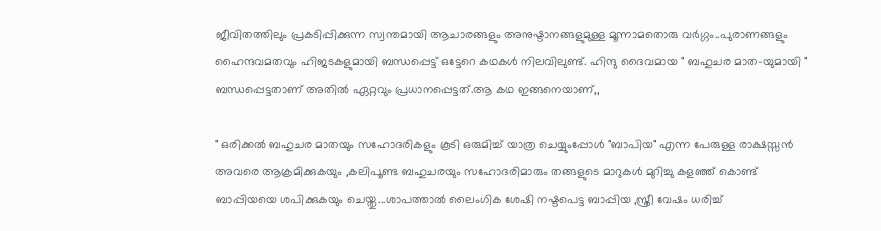ജീവിതത്തിലും പ്രകടിപ്പിക്കുന്ന സ്വന്തമായി ആചാരങ്ങളും അനുഷ്ടാനങ്ങളുമുള്ള മൂന്നാമതൊരു വര്‍ഗ്ഗം..പുരാണങ്ങളും ഹൈന്ദവമതവും ഹിജടകളുമായി ബന്ധപ്പെട്ട് ഒട്ടേറെ കഥകള്‍ നിലവിലുണ്ട്. ഹിന്ദു ദൈവമായ " ബഹുചര മാത-യുമായി " ബന്ധപ്പെട്ടതാണ് അതില്‍ ഏറ്റവും പ്രധാനപ്പെട്ടത്.ആ കഥ ഇങ്ങനെയാണ്,,

" ഒരിക്കല്‍ ബഹുചര മാതയും സഹോദരികളും കൂടി ഒരുമിച്ച് യാത്ര ചെയ്യുംപ്പോള്‍ "ബാപിയ" എന്ന പേരുള്ള രാക്ഷസ്സന്‍ അവരെ ആക്രമിക്കുകയും ,കലിപൂണ്ട ബഹുചരയും സഹോദരിമാരും തങ്ങളുടെ മാറുകള്‍ മുറിച്ചു കളഞ്ഞ് കൊണ്ട് ബാപ്പിയയെ ശപിക്കുകയും ചെയ്തു...ശാപത്താല്‍ ലൈംഗിക ശേഷി നഷ്ടപെട്ട ബാപ്പിയ ,സ്ത്രീ വേഷം ധരിച്ച്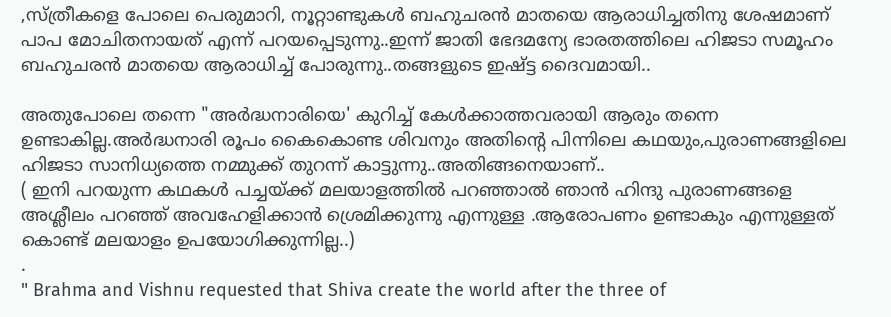,സ്ത്രീകളെ പോലെ പെരുമാറി, നൂറ്റാണ്ടുകള്‍ ബഹുചരന്‍ മാതയെ ആരാധിച്ചതിനു ശേഷമാണ് പാപ മോചിതനായത് എന്ന് പറയപ്പെടുന്നു..ഇന്ന് ജാതി ഭേദമന്യേ ഭാരതത്തിലെ ഹിജടാ സമൂഹം ബഹുചരന്‍ മാതയെ ആരാധിച്ച്‌ പോരുന്നു..തങ്ങളുടെ ഇഷ്ട്ട ദൈവമായി..

അതുപോലെ തന്നെ "അര്‍ദ്ധനാരിയെ' കുറിച്ച് കേള്‍ക്കാത്തവരായി ആരും തന്നെ ഉണ്ടാകില്ല.അര്‍ദ്ധനാരി രൂപം കൈകൊണ്ട ശിവനും അതിന്റെ പിന്നിലെ കഥയും,പുരാണങ്ങളിലെ ഹിജടാ സാനിധ്യത്തെ നമ്മുക്ക് തുറന്ന് കാട്ടുന്നു..അതിങ്ങനെയാണ്..
( ഇനി പറയുന്ന കഥകള്‍ പച്ചയ്ക്ക് മലയാളത്തില്‍ പറഞ്ഞാല്‍ ഞാന്‍ ഹിന്ദു പുരാണങ്ങളെ അശ്ലീലം പറഞ്ഞ് അവഹേളിക്കാന്‍ ശ്രെമിക്കുന്നു എന്നുള്ള .ആരോപണം ഉണ്ടാകും എന്നുള്ളത് കൊണ്ട് മലയാളം ഉപയോഗിക്കുന്നില്ല..)
.
" Brahma and Vishnu requested that Shiva create the world after the three of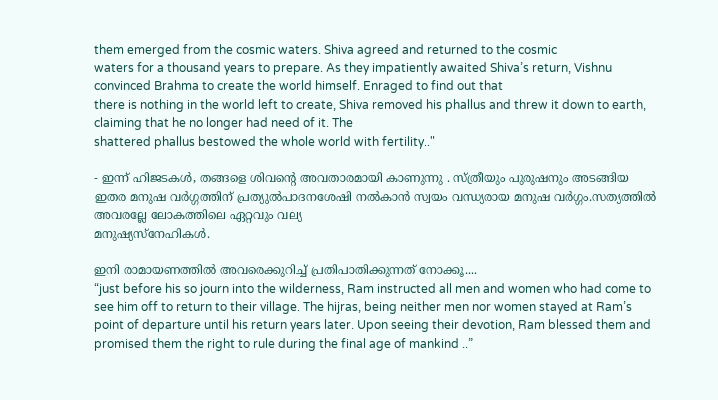them emerged from the cosmic waters. Shiva agreed and returned to the cosmic
waters for a thousand years to prepare. As they impatiently awaited Shiva’s return, Vishnu convinced Brahma to create the world himself. Enraged to find out that
there is nothing in the world left to create, Shiva removed his phallus and threw it down to earth, claiming that he no longer had need of it. The
shattered phallus bestowed the whole world with fertility.."

- ഇന്ന് ഹിജടകള്‍, തങ്ങളെ ശിവന്‍റെ അവതാരമായി കാണുന്നു . സ്ത്രീയും പുരുഷനും അടങ്ങിയ ഇതര മനുഷ വര്‍ഗ്ഗത്തിന് പ്രത്യുല്‍പാദനശേഷി നല്‍കാന്‍ സ്വയം വന്ധ്യരായ മനുഷ വര്‍ഗ്ഗം.സത്യത്തില്‍ അവരല്ലേ ലോകത്തിലെ ഏറ്റവും വല്യ
മനുഷ്യസ്നേഹികള്‍.

ഇനി രാമായണത്തില്‍ അവരെക്കുറിച്ച് പ്രതിപാതിക്കുന്നത് നോക്കൂ....
“just before his so journ into the wilderness, Ram instructed all men and women who had come to see him off to return to their village. The hijras, being neither men nor women stayed at Ram’s point of departure until his return years later. Upon seeing their devotion, Ram blessed them and promised them the right to rule during the final age of mankind ..”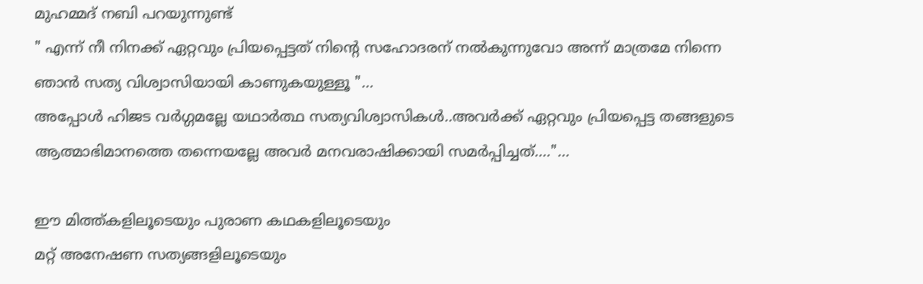മുഹമ്മദ്‌ നബി പറയുന്നുണ്ട്
" എന്ന് നീ നിനക്ക് ഏറ്റവും പ്രിയപ്പെട്ടത് നിന്‍റെ സഹോദരന് നല്‍കുന്നുവോ അന്ന് മാത്രമേ നിന്നെ ഞാന്‍ സത്യ വിശ്വാസിയായി കാണുകയുള്ളൂ "...
അപ്പോള്‍ ഹിജട വര്‍ഗ്ഗമല്ലേ യഥാര്‍ത്ഥ സത്യവിശ്വാസികള്‍..അവര്‍ക്ക് ഏറ്റവും പ്രിയപ്പെട്ട തങ്ങളുടെ ആത്മാഭിമാനത്തെ തന്നെയല്ലേ അവര്‍ മനവരാഷിക്കായി സമര്‍പ്പിച്ചത്...."...

ഈ മിത്ത്കളിലൂടെയും പുരാണ കഥകളിലൂടെയും
മറ്റ് അനേഷണ സത്യങ്ങളിലൂടെയും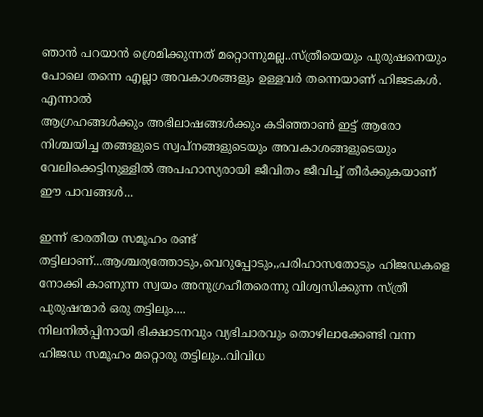ഞാന്‍ പറയാന്‍ ശ്രെമിക്കുന്നത് മറ്റൊന്നുമല്ല..സ്ത്രീയെയും പുരുഷനെയും പോലെ തന്നെ എല്ലാ അവകാശങ്ങളും ഉള്ളവര്‍ തന്നെയാണ് ഹിജടകള്‍. എന്നാല്‍
ആഗ്രഹങ്ങള്‍ക്കും അഭിലാഷങ്ങള്‍ക്കും കടിഞ്ഞാണ്‍ ഇട്ട് ആരോ നിശ്ചയിച്ച തങ്ങളുടെ സ്വപ്നങ്ങളുടെയും അവകാശങ്ങളുടെയും വേലിക്കെട്ടിനുള്ളില്‍ അപഹാസ്യരായി ജീവിതം ജീവിച്ച് തീര്‍ക്കുകയാണ് ഈ പാവങ്ങള്‍...

ഇന്ന് ഭാരതീയ സമൂഹം രണ്ട് തട്ടിലാണ്...ആശ്ചര്യത്തോടും,വെറുപ്പോടും,,പരിഹാസതോടും ഹിജഡകളെ നോക്കി കാണുന്ന സ്വയം അനുഗ്രഹീതരെന്നു വിശ്വസിക്കുന്ന സ്ത്രീ പുരുഷന്മാര്‍ ഒരു തട്ടിലും....
നിലനില്‍പ്പിനായി ഭിക്ഷാടനവും വ്യഭിചാരവും തൊഴിലാക്കേണ്ടി വന്ന ഹിജഡ സമൂഹം മറ്റൊരു തട്ടിലും..വിവിധ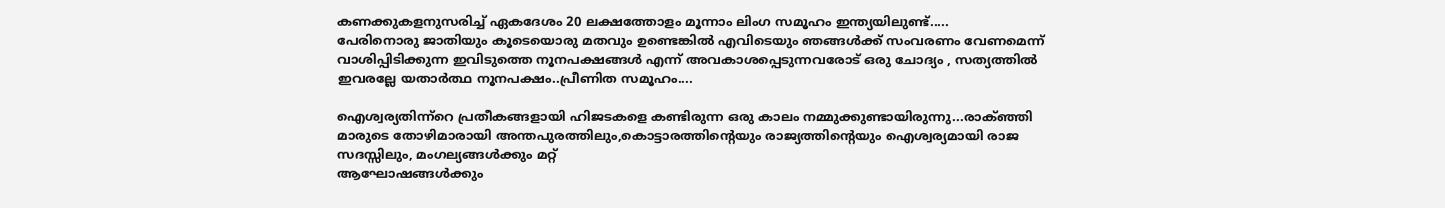കണക്കുകളനുസരിച്ച് ഏകദേശം 20 ലക്ഷത്തോളം മൂന്നാം ലിംഗ സമൂഹം ഇന്ത്യയിലുണ്ട്.....
പേരിനൊരു ജാതിയും കൂടെയൊരു മതവും ഉണ്ടെങ്കില്‍ എവിടെയും ഞങ്ങള്‍ക്ക് സംവരണം വേണമെന്ന് വാശിപ്പിടിക്കുന്ന ഇവിടുത്തെ നൂനപക്ഷങ്ങള്‍ എന്ന് അവകാശപ്പെടുന്നവരോട് ഒരു ചോദ്യം , സത്യത്തില്‍ ഇവരല്ലേ യതാര്‍ത്ഥ നൂനപക്ഷം..പ്രീണിത സമൂഹം....

ഐശ്വര്യതിന്ന്റെ പ്രതീകങ്ങളായി ഹിജടകളെ കണ്ടിരുന്ന ഒരു കാലം നമ്മുക്കുണ്ടായിരുന്നു...രാക്ഞ്ഞി മാരുടെ തോഴിമാരായി അന്തപുരത്തിലും,കൊട്ടാരത്തിന്റെയും രാജ്യത്തിന്റെയും ഐശ്വര്യമായി രാജ സദസ്സിലും, മംഗല്യങ്ങള്‍ക്കും മറ്റ്
ആഘോഷങ്ങള്‍ക്കും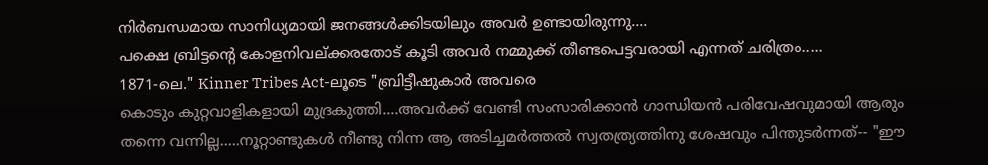നിര്‍ബന്ധമായ സാനിധ്യമായി ജനങ്ങള്‍ക്കിടയിലും അവര്‍ ഉണ്ടായിരുന്നു....
പക്ഷെ ബ്രിട്ടന്‍റെ കോളനിവല്ക്കരതോട് കൂടി അവര്‍ നമ്മുക്ക് തീണ്ടപെട്ടവരായി എന്നത് ചരിത്രം.....
1871-ലെ." Kinner Tribes Act-ലൂടെ "ബ്രിട്ടീഷുകാര്‍ അവരെ
കൊടും കുറ്റവാളികളായി മുദ്രകുത്തി....അവര്‍ക്ക് വേണ്ടി സംസാരിക്കാന്‍ ഗാന്ധിയന്‍ പരിവേഷവുമായി ആരും തന്നെ വന്നില്ല.....നൂറ്റാണ്ടുകള്‍ നീണ്ടു നിന്ന ആ അടിച്ചമര്‍ത്തല്‍ സ്വതത്ര്യത്തിനു ശേഷവും പിന്തുടര്‍ന്നത്-- "ഈ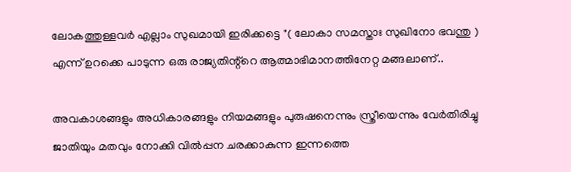ലോകത്തുള്ളവര്‍ എല്ലാം സുഖമായി ഇരിക്കട്ടെ "( ലോകാ സമസ്താഃ സുഖിനോ ഭവന്തു ) എന്ന് ഉറക്കെ പാടുന്ന ഒരു രാജ്യതിന്റ്റെ ആത്മാഭിമാനത്തിനേറ്റ മങ്ങലാണ്..

അവകാശങ്ങളും അധികാരങ്ങളും നിയമങ്ങളും പുരുഷനെന്നും സ്ത്രീയെന്നും വേര്‍തിരിച്ചു ജാതിയും മതവും നോക്കി വില്‍പ്പന ചരക്കാകുന്ന ഇന്നത്തെ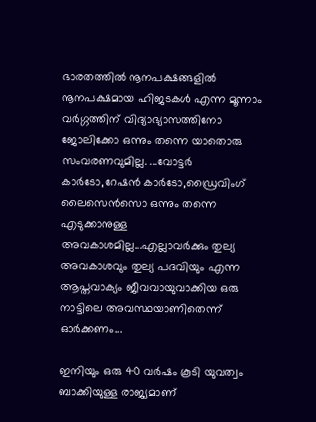ഭാരതത്തില്‍ നൂനപക്ഷങ്ങളില്‍ നൂനപക്ഷമായ ഹിജടകള്‍ എന്ന മൂന്നാം വര്‍ഗ്ഗത്തിന് വിദ്യാഭ്യാസത്തിനോ ജോലിക്കോ ഒന്നും തന്നെ യാതൊരു സംവരണവുമില്ല. ...വോട്ടര്‍ കാര്‍ടോ,റേഷന്‍ കാര്‍ടോ,ഡ്രൈവിംഗ് ലൈസെന്‍സൊ ഒന്നും തന്നെ എടുക്കാനുള്ള
അവകാശമില്ല...എല്ലാവര്‍ക്കും തുല്യ അവകാശവും തുല്യ പദവിയും എന്ന ആപ്തവാക്യം ജീവവായുവാക്കിയ ഒരു നാട്ടിലെ അവസ്ഥയാണിതെന്ന് ഓര്‍ക്കണം...

ഇനിയും ഒരു 40 വര്‍ഷം കൂടി യുവത്വം ബാക്കിയുള്ള രാജ്യമാണ്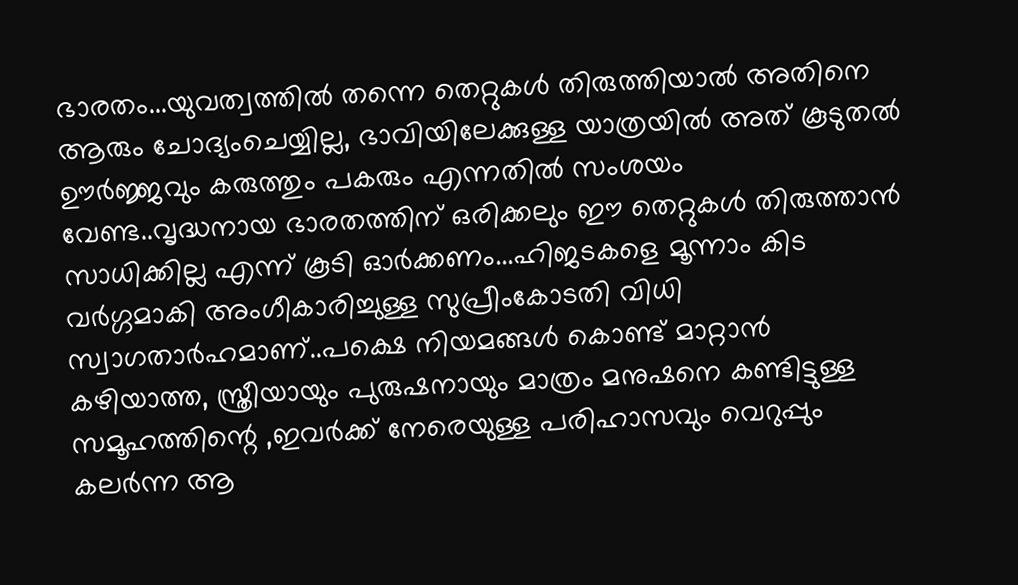ഭാരതം...യുവത്വത്തില്‍ തന്നെ തെറ്റുകള്‍ തിരുത്തിയാല്‍ അതിനെ ആരും ചോദ്യംചെയ്യില്ല, ഭാവിയിലേക്കുള്ള യാത്രയില്‍ അത് കൂടുതല്‍ ഊര്‍ജ്ജവും കരുത്തും പകരും എന്നതില്‍ സംശയം വേണ്ട..വൃദ്ധനായ ഭാരതത്തിന്‌ ഒരിക്കലും ഈ തെറ്റുകള്‍ തിരുത്താന്‍ സാധിക്കില്ല എന്ന് കൂടി ഓര്‍ക്കണം...ഹിജടകളെ മൂന്നാം കിട വര്‍ഗ്ഗമാകി അംഗീകാരിച്ചുള്ള സുപ്രീംകോടതി വിധി സ്വാഗതാര്‍ഹമാണ്..പക്ഷെ നിയമങ്ങള്‍ കൊണ്ട് മാറ്റാന്‍
കഴിയാത്ത, സ്ത്രീയായും പുരുഷനായും മാത്രം മനുഷനെ കണ്ടിട്ടുള്ള സമൂഹത്തിന്റെ ,ഇവര്‍ക്ക് നേരെയുള്ള പരിഹാസവും വെറുപ്പും കലര്‍ന്ന ആ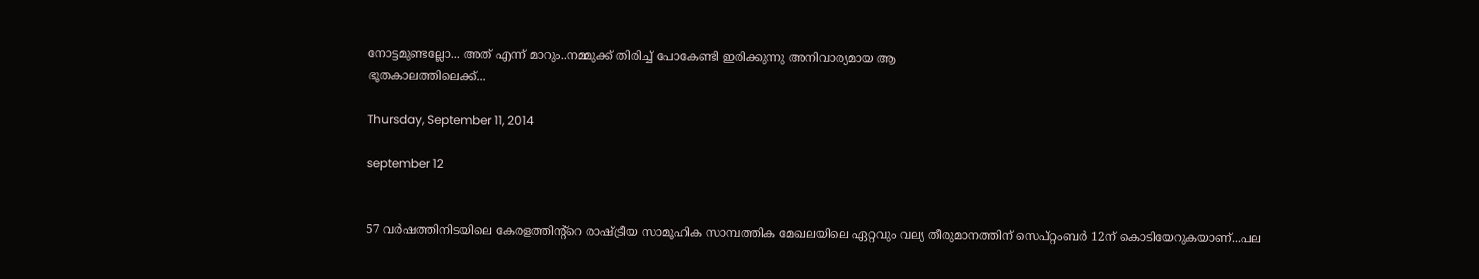നോട്ടമുണ്ടല്ലോ... അത് എന്ന് മാറും..നമ്മുക്ക് തിരിച്ച് പോകേണ്ടി ഇരിക്കുന്നു അനിവാര്യമായ ആ
ഭൂതകാലത്തിലെക്ക്...

Thursday, September 11, 2014

september 12


57 വര്‍ഷത്തിനിടയിലെ കേരളത്തിന്റ്റെ രാഷ്ട്രീയ സാമൂഹിക സാമ്പത്തിക മേഖലയിലെ ഏറ്റവും വല്യ തീരുമാനത്തിന് സെപ്റ്റംബര്‍ 12ന് കൊടിയേറുകയാണ്...പല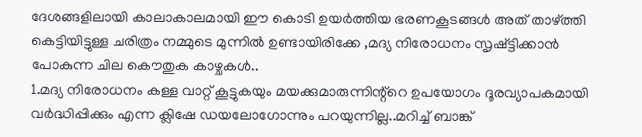ദേശങ്ങളിലായി കാലാകാലമായി ഈ കൊടി ഉയര്‍ത്തിയ ഭരണകൂടങ്ങള്‍ അത് താഴ്ത്തി കെട്ടിയിട്ടുള്ള ചരിത്രം നമ്മുടെ മുന്നില്‍ ഉണ്ടായിരിക്കേ ,മദ്യ നിരോധനം സൃഷ്ട്ടിക്കാന്‍ പോകുന്ന ചില കൌതുക കാഴ്ചകള്‍..
1.മദ്യ നിരോധനം കള്ള വാറ്റ് കൂട്ടുകയും മയക്കുമാരുന്നിന്റ്റെ ഉപയോഗം ദൂരവ്യാപകമായി വര്‍ദ്ധിപ്പിക്കും എന്ന ക്ലിഷേ ഡയലോഗോന്നും പറയുന്നില്ല..മറിച്ച് ബാങ്ക്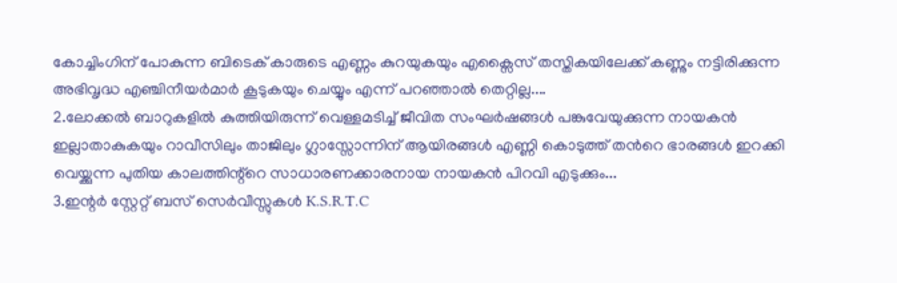കോച്ചിംഗിന് പോകുന്ന ബിടെക് കാരുടെ എണ്ണം കുറയുകയും എക്സൈസ് തസ്തികയിലേക്ക് കണ്ണും നട്ടിരിക്കുന്ന അഭിവൃദ്ധ എഞ്ചിനീയര്‍മാര്‍ കൂടുകയും ചെയ്യും എന്ന് പറഞ്ഞാല്‍ തെറ്റില്ല....
2.ലോക്കല്‍ ബാറുകളില്‍ കുത്തിയിരുന്ന് വെള്ളമടിച്ച് ജീവിത സംഘര്‍ഷങ്ങള്‍ പങ്കുവേയുക്കുന്ന നായകന്‍ ഇല്ലാതാകുകയും റാവീസിലും താജിലും ഗ്ലാസ്സോന്നിന് ആയിരങ്ങള്‍ എണ്ണി കൊടുത്ത് തന്‍റെ ഭാരങ്ങള്‍ ഇറക്കി വെയ്ക്കുന്ന പുതിയ കാലത്തിന്റ്റെ സാധാരണക്കാരനായ നായകന്‍ പിറവി എടുക്കും...
3.ഇന്റര്‍ സ്റ്റേറ്റ് ബസ്‌ സെര്‍വീസ്സുകള്‍ K.S.R.T.C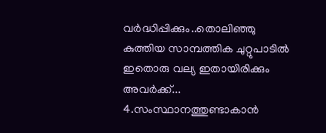വര്‍ദ്ധിപ്പിക്കും..തൊലിഞ്ഞു കുത്തിയ സാമ്പത്തിക ചുറ്റുപാടില്‍ ഇതൊരു വല്യ ഇതായിരിക്കും അവര്‍ക്ക്...
4.സംസ്ഥാനത്തുണ്ടാകാന്‍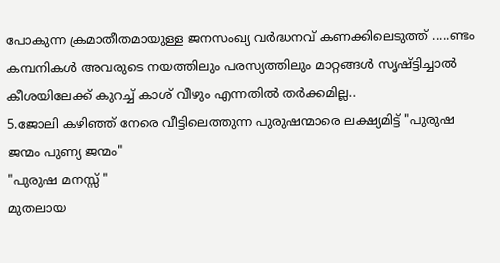പോകുന്ന ക്രമാതീതമായുള്ള ജനസംഖ്യ വര്‍ദ്ധനവ്‌ കണക്കിലെടുത്ത് .....ണ്ടം കമ്പനികള്‍ അവരുടെ നയത്തിലും പരസ്യത്തിലും മാറ്റങ്ങള്‍ സൃഷ്ട്ടിച്ചാല്‍ കീശയിലേക്ക്‌ കുറച്ച് കാശ് വീഴും എന്നതില്‍ തര്‍ക്കമില്ല..
5.ജോലി കഴിഞ്ഞ് നേരെ വീട്ടിലെത്തുന്ന പുരുഷന്മാരെ ലക്ഷ്യമിട്ട് "പുരുഷ ജന്മം പുണ്യ ജന്മം"
"പുരുഷ മനസ്സ് "
മുതലായ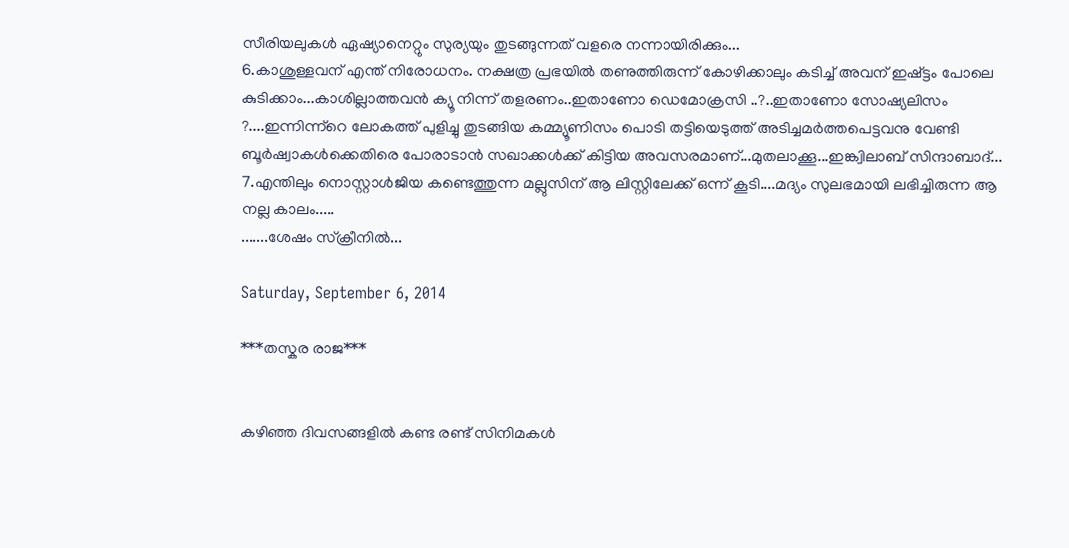സീരിയലുകള്‍ ഏഷ്യാനെറ്റും സുര്യയും തുടങ്ങുന്നത് വളരെ നന്നായിരിക്കും...
6.കാശുള്ളവന് എന്ത് നിരോധനം. നക്ഷത്ര പ്രഭയില്‍ തണുത്തിരുന്ന് കോഴിക്കാലും കടിച്ച് അവന് ഇഷ്ട്ടം പോലെ കുടിക്കാം...കാശില്ലാത്തവന്‍ ക്യൂ നിന്ന് തളരണം..ഇതാണോ ഡെമോക്രസി ..?..ഇതാണോ സോഷ്യലിസം ?....ഇന്നിന്ന്റെ ലോകത്ത് പുളിച്ചു തുടങ്ങിയ കമ്മ്യൂണിസം പൊടി തട്ടിയെടുത്ത് അടിച്ചമര്‍ത്തപെട്ടവനു വേണ്ടി ബൂര്‍ഷ്വാകള്‍ക്കെതിരെ പോരാടാന്‍ സഖാക്കള്‍ക്ക് കിട്ടിയ അവസരമാണ്...മുതലാക്കൂ...ഇങ്ക്വിലാബ് സിന്ദാബാദ്...
7.എന്തിലും നൊസ്റ്റാള്‍ജിയ കണ്ടെത്തുന്ന മല്ലുസിന് ആ ലിസ്റ്റിലേക്ക് ഒന്ന് കൂടി....മദ്യം സുലഭമായി ലഭിച്ചിരുന്ന ആ നല്ല കാലം.....
.......ശേഷം സ്ക്രീനില്‍...

Saturday, September 6, 2014

***തസ്കര രാജ***


കഴിഞ്ഞ ദിവസങ്ങളില്‍ കണ്ട രണ്ട് സിനിമകള്‍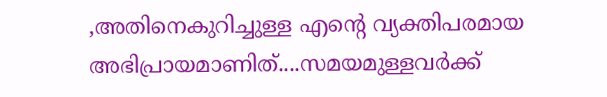,അതിനെകുറിച്ചുള്ള എന്‍റെ വ്യക്തിപരമായ അഭിപ്രായമാണിത്....സമയമുള്ളവര്‍ക്ക്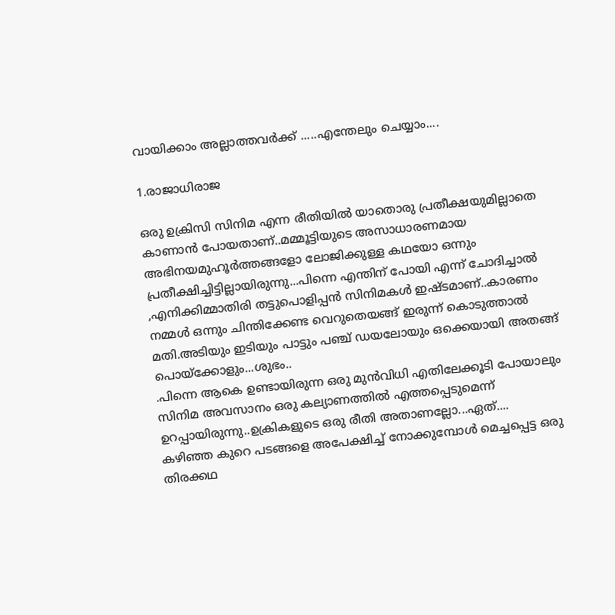വായിക്കാം അല്ലാത്തവര്‍ക്ക് .....എന്തേലും ചെയ്യാം....

1.രാജാധിരാജ

ഒരു ഉക്രിസി സിനിമ എന്ന രീതിയില്‍ യാതൊരു പ്രതീക്ഷയുമില്ലാതെ കാണാന്‍ പോയതാണ്..മമ്മൂട്ടിയുടെ അസാധാരണമായ അഭിനയമുഹൂര്‍ത്തങ്ങളോ ലോജിക്കുള്ള കഥയോ ഒന്നും പ്രതീക്ഷിച്ചിട്ടില്ലായിരുന്നു...പിന്നെ എന്തിന് പോയി എന്ന് ചോദിച്ചാല്‍ ,എനിക്കിമ്മാതിരി തട്ടുപൊളിപ്പന്‍ സിനിമകള്‍ ഇഷ്ടമാണ്..കാരണം നമ്മള്‍ ഒന്നും ചിന്തിക്കേണ്ട വെറുതെയങ്ങ് ഇരുന്ന് കൊടുത്താല്‍ മതി.അടിയും ഇടിയും പാട്ടും പഞ്ച് ഡയലോയും ഒക്കെയായി അതങ്ങ് പൊയ്ക്കോളും...ശുഭം..
.പിന്നെ ആകെ ഉണ്ടായിരുന്ന ഒരു മുന്‍വിധി എതിലേക്കൂടി പോയാലും സിനിമ അവസാനം ഒരു കല്യാണത്തില്‍ എത്തപ്പെടുമെന്ന് ഉറപ്പായിരുന്നു..ഉക്രികളുടെ ഒരു രീതി അതാണല്ലോ...ഏത്....
കഴിഞ്ഞ കുറെ പടങ്ങളെ അപേക്ഷിച്ച് നോക്കുമ്പോള്‍ മെച്ചപ്പെട്ട ഒരു തിരക്കഥ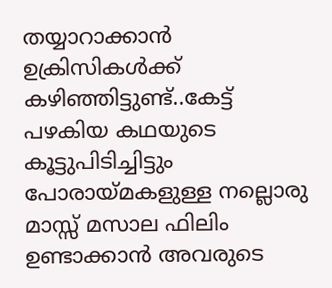തയ്യാറാക്കാന്‍ ഉക്രിസികള്‍ക്ക് കഴിഞ്ഞിട്ടുണ്ട്..കേട്ട് പഴകിയ കഥയുടെ കൂട്ടുപിടിച്ചിട്ടും പോരായ്മകളുള്ള നല്ലൊരു മാസ്സ് മസാല ഫിലിം ഉണ്ടാക്കാന്‍ അവരുടെ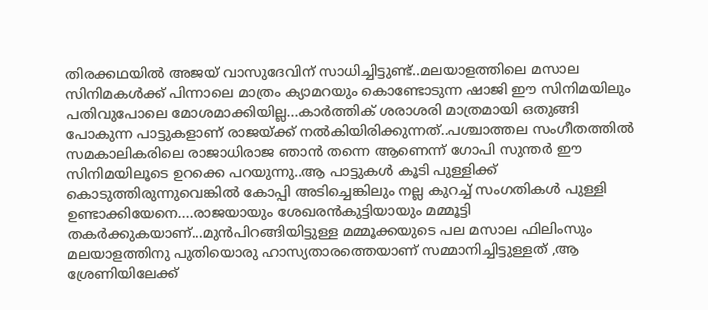തിരക്കഥയില്‍ അജയ് വാസുദേവിന് സാധിച്ചിട്ടുണ്ട്..മലയാളത്തിലെ മസാല സിനിമകള്‍ക്ക് പിന്നാലെ മാത്രം ക്യാമറയും കൊണ്ടോടുന്ന ഷാജി ഈ സിനിമയിലും പതിവുപോലെ മോശമാക്കിയില്ല...കാര്‍ത്തിക് ശരാശരി മാത്രമായി ഒതുങ്ങി പോകുന്ന പാട്ടുകളാണ് രാജയ്ക്ക് നല്‍കിയിരിക്കുന്നത്..പശ്ചാത്തല സംഗീതത്തില്‍ സമകാലികരിലെ രാജാധിരാജ ഞാന്‍ തന്നെ ആണെന്ന് ഗോപി സുന്തര്‍ ഈ സിനിമയിലൂടെ ഉറക്കെ പറയുന്നു..ആ പാട്ടുകള്‍ കൂടി പുള്ളിക്ക് കൊടുത്തിരുന്നുവെങ്കില്‍ കോപ്പി അടിച്ചെങ്കിലും നല്ല കുറച്ച് സംഗതികള്‍ പുള്ളി ഉണ്ടാക്കിയേനെ....രാജയായും ശേഖരന്‍കുട്ടിയായും മമ്മൂട്ടി തകര്‍ക്കുകയാണ്...മുന്‍പിറങ്ങിയിട്ടുള്ള മമ്മൂക്കയുടെ പല മസാല ഫിലിംസും മലയാളത്തിനു പുതിയൊരു ഹാസ്യതാരത്തെയാണ് സമ്മാനിച്ചിട്ടുള്ളത് ,ആ ശ്രേണിയിലേക്ക്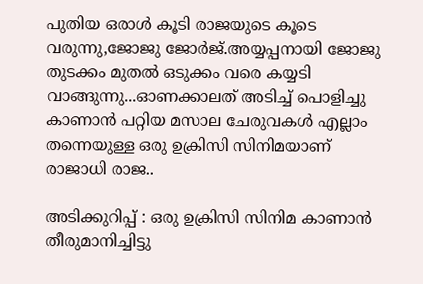പുതിയ ഒരാള്‍ കൂടി രാജയുടെ കൂടെ വരുന്നു,ജോജു ജോര്‍ജ്.അയ്യപ്പനായി ജോജു തുടക്കം മുതല്‍ ഒടുക്കം വരെ കയ്യടി വാങ്ങുന്നു...ഓണക്കാലത് അടിച്ച് പൊളിച്ചു കാണാന്‍ പറ്റിയ മസാല ചേരുവകള്‍ എല്ലാം തന്നെയുള്ള ഒരു ഉക്രിസി സിനിമയാണ് രാജാധി രാജ..

അടിക്കുറിപ്പ് : ഒരു ഉക്രിസി സിനിമ കാണാന്‍ തീരുമാനിച്ചിട്ടു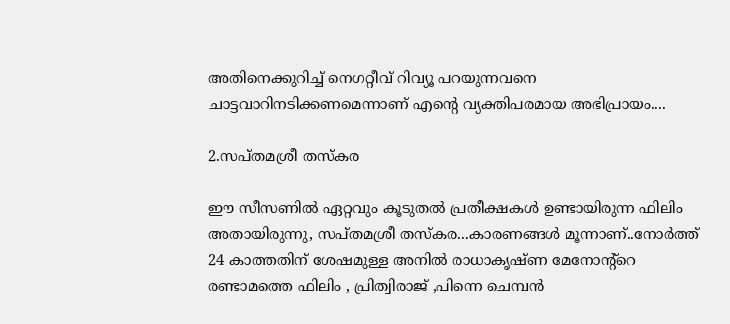അതിനെക്കുറിച്ച് നെഗറ്റീവ് റിവ്യൂ പറയുന്നവനെ ചാട്ടവാറിനടിക്കണമെന്നാണ് എന്റെ വ്യക്തിപരമായ അഭിപ്രായം....

2.സപ്തമശ്രീ തസ്കര

ഈ സീസണില്‍ ഏറ്റവും കൂടുതല്‍ പ്രതീക്ഷകള്‍ ഉണ്ടായിരുന്ന ഫിലിം അതായിരുന്നു, സപ്തമശ്രീ തസ്കര...കാരണങ്ങള്‍ മൂന്നാണ്..നോര്‍ത്ത് 24 കാത്തതിന് ശേഷമുള്ള അനില്‍ രാധാകൃഷ്ണ മേനോന്റ്റെ രണ്ടാമത്തെ ഫിലിം , പ്രിത്വിരാജ് ,പിന്നെ ചെമ്പന്‍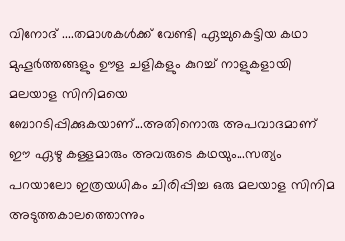വിനോദ് ....തമാശകള്‍ക്ക് വേണ്ടി ഏച്ചുകെട്ടിയ കഥാ മുഹൂര്‍ത്തങ്ങളും ഊള ചളികളും കുറച്ച് നാളുകളായി മലയാള സിനിമയെ ബോറടിപ്പിക്കുകയാണ്...അതിനൊരു അപവാദമാണ് ഈ ഏഴു കള്ളമാരും അവരുടെ കഥയും...സത്യം പറയാലോ ഇത്രയധികം ചിരിപ്പിച്ച ഒരു മലയാള സിനിമ അടുത്തകാലത്തൊന്നും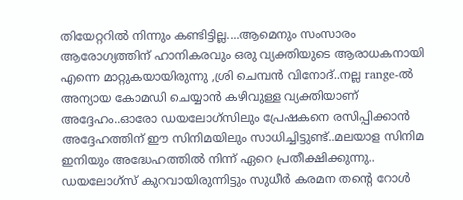തിയേറ്ററില്‍ നിന്നും കണ്ടിട്ടില്ല....ആമെനും സംസാരം ആരോഗ്യത്തിന് ഹാനികരവും ഒരു വ്യക്തിയുടെ ആരാധകനായി എന്നെ മാറ്റുകയായിരുന്നു ,ശ്രി ചെമ്പന്‍ വിനോദ്..നല്ല range-ല്‍ അന്യായ കോമഡി ചെയ്യാന്‍ കഴിവുള്ള വ്യക്തിയാണ് അദ്ദേഹം..ഓരോ ഡയലോഗ്സിലും പ്രേഷകനെ രസിപ്പിക്കാന്‍ അദ്ദേഹത്തിന് ഈ സിനിമയിലും സാധിച്ചിട്ടുണ്ട്..മലയാള സിനിമ ഇനിയും അദ്ധേഹത്തില്‍ നിന്ന് ഏറെ പ്രതീക്ഷിക്കുന്നു.. ഡയലോഗ്സ് കുറവായിരുന്നിട്ടും സുധീര്‍ കരമന തന്‍റെ റോള്‍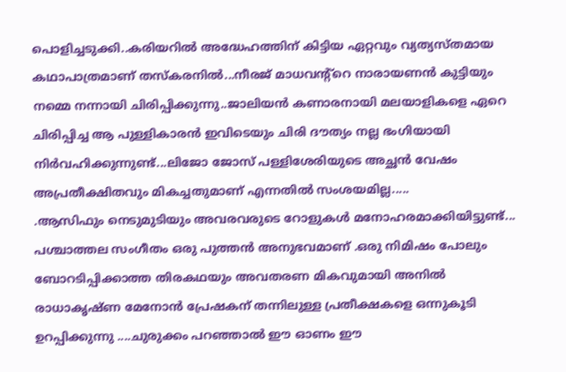പൊളിച്ചടുക്കി..കരിയറില്‍ അദ്ധേഹത്തിന് കിട്ടിയ ഏറ്റവും വ്യത്യസ്തമായ കഥാപാത്രമാണ് തസ്കരനില്‍...നീരജ് മാധവന്റ്റെ നാരായണന്‍ കുട്ടിയും നമ്മെ നന്നായി ചിരിപ്പിക്കുന്നു..ജാലിയന്‍ കണാരനായി മലയാളികളെ ഏറെ ചിരിപ്പിച്ച ആ പുള്ളികാരന്‍ ഇവിടെയും ചിരി ദൗത്യം നല്ല ഭംഗിയായി നിര്‍വഹിക്കുന്നുണ്ട്...ലിജോ ജോസ് പള്ളിശേരിയുടെ അച്ഛന്‍ വേഷം അപ്രതീക്ഷിതവും മികച്ചതുമാണ് എന്നതില്‍ സംശയമില്ല.....
.ആസിഫും നെടുമുടിയും അവരവരുടെ റോളുകള്‍ മനോഹരമാക്കിയിട്ടുണ്ട്... പശ്ചാത്തല സംഗീതം ഒരു പുത്തന്‍ അനുഭവമാണ് .ഒരു നിമിഷം പോലും ബോറടിപ്പിക്കാത്ത തിരകഥയും അവതരണ മികവുമായി അനില്‍ രാധാകൃഷ്ണ മേനോന്‍ പ്രേഷകന് തന്നിലുള്ള പ്രതീക്ഷകളെ ഒന്നുകൂടി ഉറപ്പിക്കുന്നു ....ചുരുക്കം പറഞ്ഞാല്‍ ഈ ഓണം ഈ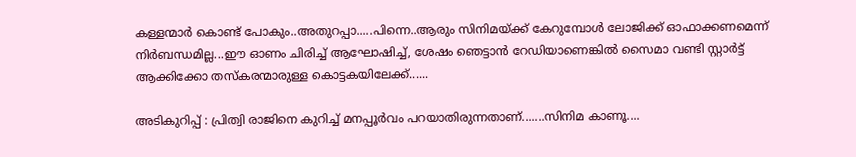കള്ളന്മാര്‍ കൊണ്ട് പോകും..അതുറപ്പാ.....പിന്നെ..ആരും സിനിമയ്ക്ക് കേറുമ്പോള്‍ ലോജിക്ക് ഓഫാക്കണമെന്ന് നിര്‍ബന്ധമില്ല...ഈ ഓണം ചിരിച്ച് ആഘോഷിച്ച്, ശേഷം ഞെട്ടാന്‍ റേഡിയാണെങ്കില്‍ സൈമാ വണ്ടി സ്റ്റാര്‍ട്ട്‌ ആക്കിക്കോ തസ്കരന്മാരുള്ള കൊട്ടകയിലേക്ക്......

അടികുറിപ്പ് : പ്രിത്വി രാജിനെ കുറിച്ച് മനപ്പൂര്‍വം പറയാതിരുന്നതാണ്.......സിനിമ കാണൂ....